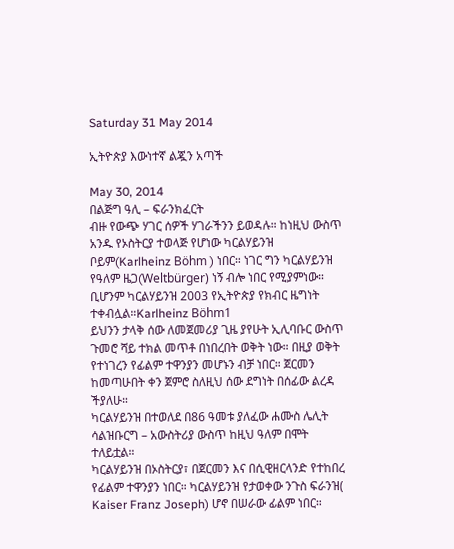Saturday 31 May 2014

ኢትዮጵያ እውነተኛ ልጇን አጣች

May 30, 2014
በልጅግ ዓሊ – ፍራንክፈርት
ብዙ የውጭ ሃገር ሰዎች ሃገራችንን ይወዳሉ። ከነዚህ ውስጥ አንዱ የኦስትርያ ተወላጅ የሆነው ካርልሃይንዝ ቦይም(Karlheinz Böhm ) ነበር። ነገር ግን ካርልሃይንዝ የዓለም ዜጋ(Weltbürger) ነኝ ብሎ ነበር የሚያምነው። ቢሆንም ካርልሃይንዝ 2003 የኢትዮጵያ የክብር ዜግነት ተቀብሏል።Karlheinz Böhm1
ይህንን ታላቅ ሰው ለመጀመሪያ ጊዜ ያየሁት ኢሊባቡር ውስጥ ጉመሮ ሻይ ተክል መጥቶ በነበረበት ወቅት ነው። በዚያ ወቅት የተነገረን የፊልም ተዋንያን መሆኑን ብቻ ነበር። ጀርመን ከመጣሁበት ቀን ጀምሮ ስለዚህ ሰው ደግነት በሰፊው ልረዳ ችያለሁ።
ካርልሃይንዝ በተወለደ በ86 ዓመቱ ያለፈው ሐሙስ ሌሊት ሳልዝቡርግ – አውስትሪያ ውስጥ ከዚህ ዓለም በሞት ተለይቷል።
ካርልሃይንዝ በኦስትርያ፣ በጀርመን እና በሲዊዘርላንድ የተከበረ የፊልም ተዋንያን ነበር። ካርልሃይንዝ የታወቀው ንጉስ ፍራንዝ( Kaiser Franz Joseph) ሆኖ በሠራው ፊልም ነበር።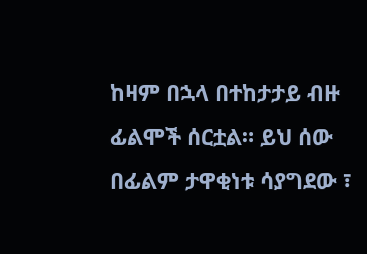ከዛም በኋላ በተከታታይ ብዙ ፊልሞች ሰርቷል። ይህ ሰው በፊልም ታዋቂነቱ ሳያግደው ፣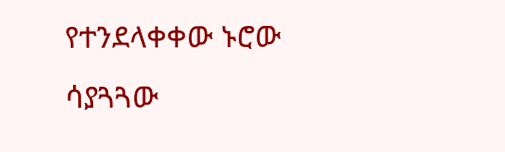የተንደላቀቀው ኑሮው ሳያጓጓው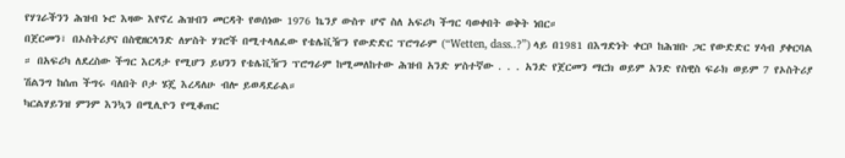የሃገራችንን ሕዝብ ኑሮ እዛው እየኖረ ሕዝብን መርዳት የወሰነው 1976 ኬንያ ውስጥ ሆኖ ስለ አፍሪካ ችግር ባወቀበት ወቅት ነበር።
በጀርመን፣ በኦስትሪያና በስዊዘርላንድ ለሦስት ሃገሮች በሚተላለፈው የቴሌቪዥን የውድድር ፕሮግራም (“Wetten, dass..?”) ላይ በ1981 በእግድነት ቀርቦ ከሕዝቡ ጋር የውድድር ሃሳብ ያቀርባል ። በአፍሪካ ለደረስው ችግር እርዳታ የሚሆን ይህንን የቴሌቪዥን ፕሮግራም ከሚመለከተው ሕዝብ አንድ ሦስተኛው . . . አንድ የጀርመን ማርክ ወይም አንድ የስዊስ ፍራክ ወይም 7 የኦስትሪያ ሽልንግ ከሰጠ ችግሩ ባለበት ቦታ ሄጄ እረዳለሁ ብሎ ይወዳደራል።
ካርልሃይንዝ ምንም እንኳን በሚሊዮን የሚቆጠር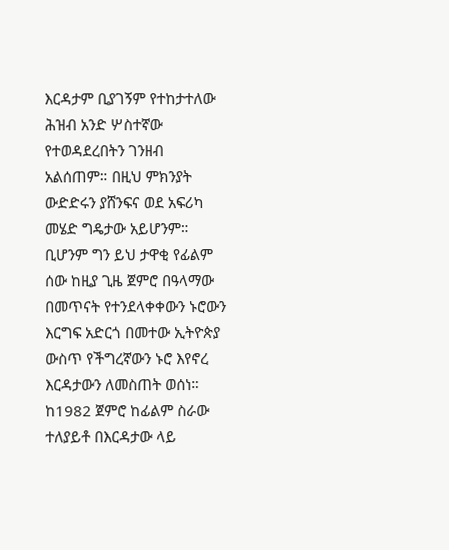እርዳታም ቢያገኝም የተከታተለው ሕዝብ አንድ ሦስተኛው የተወዳደረበትን ገንዘብ አልሰጠም። በዚህ ምክንያት ውድድሩን ያሸንፍና ወደ አፍሪካ መሄድ ግዴታው አይሆንም። ቢሆንም ግን ይህ ታዋቂ የፊልም ሰው ከዚያ ጊዜ ጀምሮ በዓላማው በመጥናት የተንደላቀቀውን ኑሮውን እርግፍ አድርጎ በመተው ኢትዮጵያ ውስጥ የችግረኛውን ኑሮ እየኖረ እርዳታውን ለመስጠት ወሰነ። ከ1982 ጀምሮ ከፊልም ስራው ተለያይቶ በእርዳታው ላይ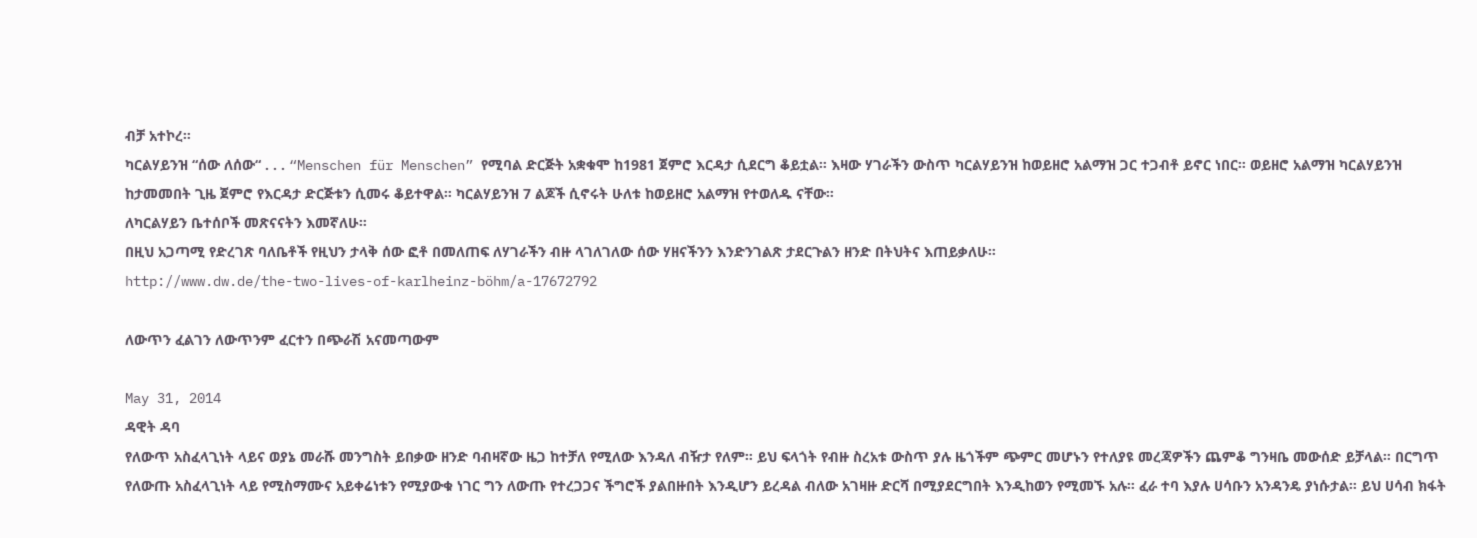ብቻ አተኮረ።
ካርልሃይንዝ “ሰው ለሰው“ . . . “Menschen für Menschen” የሚባል ድርጅት አቋቁሞ ከ1981 ጀምሮ እርዳታ ሲደርግ ቆይቷል። እዛው ሃገራችን ውስጥ ካርልሃይንዝ ከወይዘሮ አልማዝ ጋር ተጋብቶ ይኖር ነበር። ወይዘሮ አልማዝ ካርልሃይንዝ ከታመመበት ጊዜ ጀምሮ የእርዳታ ድርጅቱን ሲመሩ ቆይተዋል። ካርልሃይንዝ 7 ልጆች ሲኖሩት ሁለቱ ከወይዘሮ አልማዝ የተወለዱ ናቸው።
ለካርልሃይን ቤተሰቦች መጽናናትን እመኛለሁ።
በዚህ አጋጣሚ የድረገጽ ባለቤቶች የዚህን ታላቅ ሰው ፎቶ በመለጠፍ ለሃገራችን ብዙ ላገለገለው ሰው ሃዘናችንን እንድንገልጽ ታደርጉልን ዘንድ በትህትና እጠይቃለሁ።
http://www.dw.de/the-two-lives-of-karlheinz-böhm/a-17672792

ለውጥን ፈልገን ለውጥንም ፈርተን በጭራሽ አናመጣውም

May 31, 2014
ዳዊት ዳባ
የለውጥ አስፈላጊነት ላይና ወያኔ መራሹ መንግስት ይበቃው ዘንድ ባብዛኛው ዜጋ ከተቻለ የሚለው እንዳለ ብዥታ የለም። ይህ ፍላጎት የብዙ ስረአቱ ውስጥ ያሉ ዜጎችም ጭምር መሆኑን የተለያዩ መረጃዎችን ጨምቆ ግንዛቤ መውሰድ ይቻላል። በርግጥ የለውጡ አስፈላጊነት ላይ የሚስማሙና አይቀሬነቱን የሚያውቁ ነገር ግን ለውጡ የተረጋጋና ችግሮች ያልበዙበት እንዲሆን ይረዳል ብለው አገዛዙ ድርሻ በሚያደርግበት እንዲከወን የሚመኙ አሉ። ፈራ ተባ እያሉ ሀሳቡን አንዳንዴ ያነሱታል። ይህ ሀሳብ ክፋት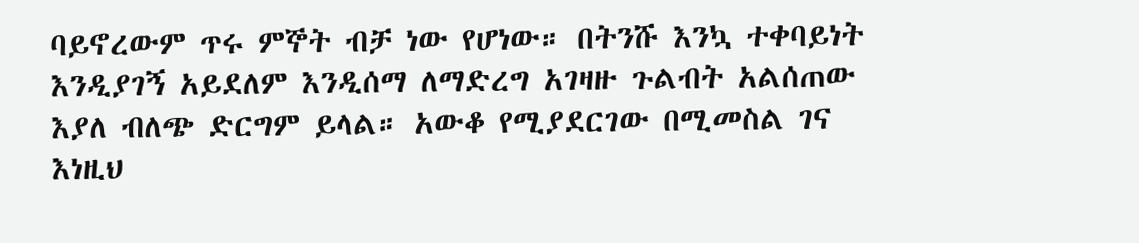ባይኖረውም ጥሩ ምኞት ብቻ ነው የሆነው። በትንሹ እንኳ ተቀባይነት እንዲያገኝ አይደለም እንዲሰማ ለማድረግ አገዛዙ ጉልብት አልሰጠው እያለ ብለጭ ድርግም ይላል። አውቆ የሚያደርገው በሚመስል ገና እነዚህ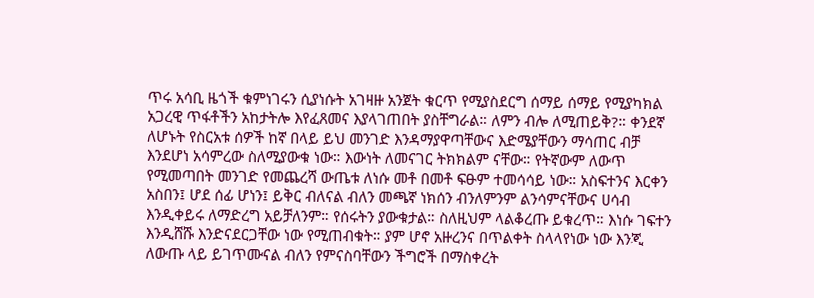ጥሩ አሳቢ ዜጎች ቁምነገሩን ሲያነሱት አገዛዙ አንጀት ቁርጥ የሚያስደርግ ሰማይ ሰማይ የሚያካክል አጋረዊ ጥፋቶችን አከታትሎ እየፈጸመና እያላገጠበት ያስቸግራል። ለምን ብሎ ለሚጠይቅ?። ቀንደኛ ለሆኑት የስርአቱ ሰዎች ከኛ በላይ ይህ መንገድ እንዳማያዋጣቸውና እድሜያቸውን ማሳጠር ብቻ እንደሆነ አሳምረው ስለሚያውቁ ነው። እውነት ለመናገር ትክክልም ናቸው። የትኛውም ለውጥ የሚመጣበት መንገድ የመጨረሻ ውጤቱ ለነሱ መቶ በመቶ ፍፁም ተመሳሳይ ነው። አስፍተንና እርቀን አስበን፤ ሆደ ሰፊ ሆነን፤ ይቅር ብለናል ብለን መጫኛ ነክሰን ብንለምንም ልንሳምናቸውና ሀሳብ እንዲቀይሩ ለማድረግ አይቻለንም። የሰሩትን ያውቁታል። ስለዚህም ላልቆረጡ ይቁረጥ። እነሱ ገፍተን እንዲሸሹ እንድናደርጋቸው ነው የሚጠብቁት። ያም ሆኖ አዙረንና በጥልቀት ስላላየነው ነው እንጂ ለውጡ ላይ ይገጥሙናል ብለን የምናስባቸውን ችግሮች በማስቀረት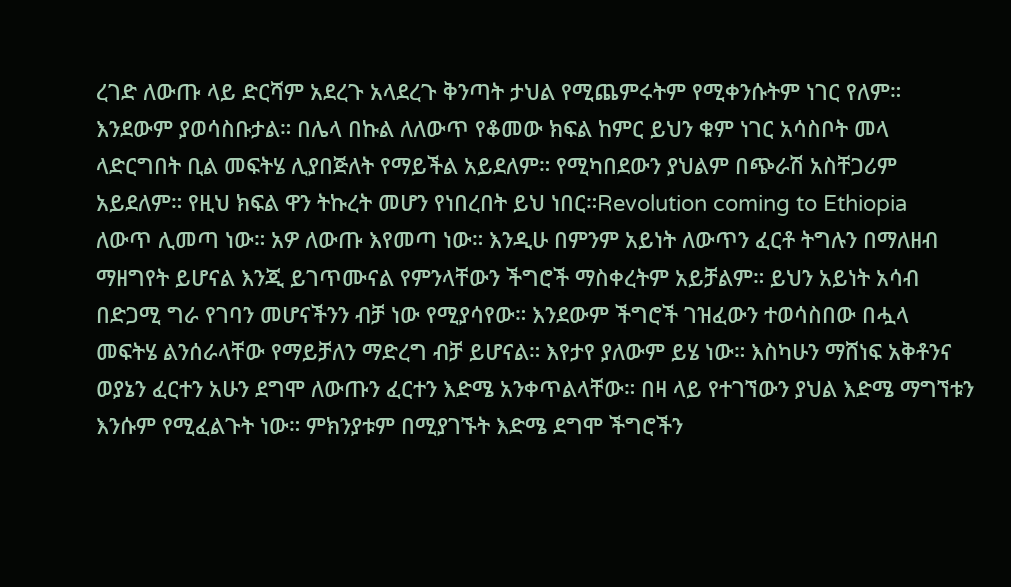ረገድ ለውጡ ላይ ድርሻም አደረጉ አላደረጉ ቅንጣት ታህል የሚጨምሩትም የሚቀንሱትም ነገር የለም። እንደውም ያወሳስቡታል። በሌላ በኩል ለለውጥ የቆመው ክፍል ከምር ይህን ቁም ነገር አሳስቦት መላ ላድርግበት ቢል መፍትሄ ሊያበጅለት የማይችል አይደለም። የሚካበደውን ያህልም በጭራሽ አስቸጋሪም አይደለም። የዚህ ክፍል ዋን ትኩረት መሆን የነበረበት ይህ ነበር።Revolution coming to Ethiopia
ለውጥ ሊመጣ ነው። አዎ ለውጡ እየመጣ ነው። እንዲሁ በምንም አይነት ለውጥን ፈርቶ ትግሉን በማለዘብ ማዘግየት ይሆናል እንጂ ይገጥሙናል የምንላቸውን ችግሮች ማስቀረትም አይቻልም። ይህን አይነት አሳብ በድጋሚ ግራ የገባን መሆናችንን ብቻ ነው የሚያሳየው። እንደውም ችግሮች ገዝፈውን ተወሳስበው በሗላ መፍትሄ ልንሰራላቸው የማይቻለን ማድረግ ብቻ ይሆናል። እየታየ ያለውም ይሄ ነው። እስካሁን ማሸነፍ አቅቶንና ወያኔን ፈርተን አሁን ደግሞ ለውጡን ፈርተን እድሜ አንቀጥልላቸው። በዛ ላይ የተገኘውን ያህል እድሜ ማግኘቱን እንሱም የሚፈልጉት ነው። ምክንያቱም በሚያገኙት እድሜ ደግሞ ችግሮችን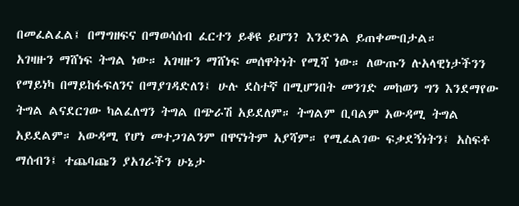በመፈልፈል፤ በማግዘፍና በማወሳሰብ ፈርተን ይቆዩ ይሆን? እንድንል ይጠቀሙበታል።
አገዛዙን ማሸነፍ ትግል ነው። አገዛዙን ማሸነፍ መሰዋትነት የሚሻ ነው። ለውጡን ሉአላዊነታችንን የማይነካ በማይከፋፍለንና በማያገዳድለን፤ ሁሉ ደስተኛ በሚሆንበት መንገድ መከወን ግን እንደማየው ትግል ልናደርገው ካልፈለግን ትግል በጭራሽ አይደለም። ትግልም ቢባልም አውዳሚ ትግል አይደልም። አውዳሚ የሆነ መተጋገልንም በዋናነትም አያሻም። የሚፈልገው ፍቃደኝነትን፤ አስፍቶ ማሰብን፤ ተጨባጩን ያአገራችን ሁኔታ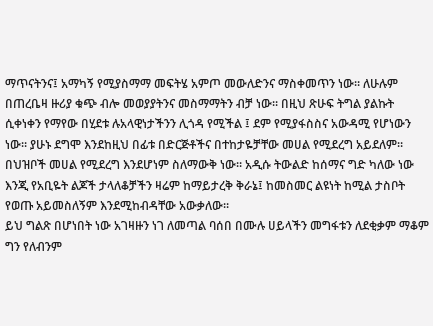ማጥናትንና፤ አማካኝ የሚያስማማ መፍትሄ አምጦ መውለድንና ማስቀመጥን ነው። ለሁሉም በጠረቤዛ ዙሪያ ቁጭ ብሎ መወያያትንና መስማማትን ብቻ ነው። በዚህ ጽሁፍ ትግል ያልኩት ሲቀነቀን የማየው በሂደቱ ሉአላዊነታችንን ሊጎዳ የሚችል ፤ ደም የሚያፋስስና አውዳሚ የሆነውን ነው። ያሁኑ ደግሞ እንደከዚህ በፊቱ በድርጅቶችና በተከታዬቻቸው መሀል የሚደረግ አይደለም። በህዝቦች መሀል የሚደረግ እንደሆነም ስለማውቅ ነው። አዲሱ ትውልድ ከሰማና ግድ ካለው ነው እንጂ የአቢዬት ልጆች ታላለቆቻችን ዛሬም ከማይታረቅ ቅራኔ፤ ከመስመር ልዩነት ከሚል ታስቦት የወጡ አይመስለኝም እንደሚከብዳቸው አውቃለው።
ይህ ግልጽ በሆነበት ነው አገዛዙን ነገ ለመጣል ባሰበ በሙሉ ሀይላችን መግፋቱን ለደቂቃም ማቆም ግን የለብንም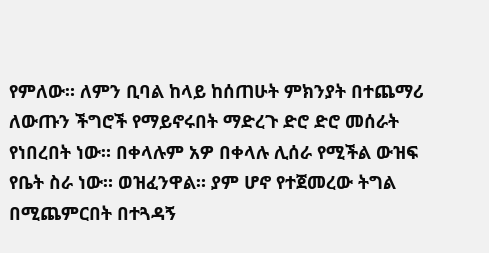የምለው። ለምን ቢባል ከላይ ከሰጠሁት ምክንያት በተጨማሪ ለውጡን ችግሮች የማይኖሩበት ማድረጉ ድሮ ድሮ መሰራት የነበረበት ነው። በቀላሉም አዎ በቀላሉ ሊሰራ የሚችል ውዝፍ የቤት ስራ ነው። ወዝፈንዋል። ያም ሆኖ የተጀመረው ትግል በሚጨምርበት በተጓዳኝ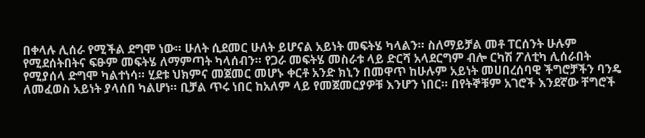በቀላሉ ሊሰራ የሚችል ደግሞ ነው። ሁለት ሲደመር ሁለት ይሆናል አይነት መፍትሄ ካላልን። ስለማይቻል መቶ ፐርሰንት ሁሉም የሚደሰትበትና ፍፁም መፍትሄ ለማምጣት ካላሰብን። የጋራ መፍትሄ መስራቱ ላይ ድርሻ አላደርግም ብሎ ርካሽ ፖለቲካ ሊሰራበት የሚያሰላ ድግሞ ካልተነሳ። ሂደቱ ህክምና መጀመር መሆኑ ቀርቶ አንድ ክኒን በመዋጥ ከሁሉም አይነት መሀበረሰባዊ ችግሮቻችን ባንዴ ለመፈወስ አይነት ያላሰበ ካልሆነ። ቢቻል ጥሩ ነበር ከአለም ላይ የመጀመርያዎቹ እንሆን ነበር። በየትኞቹም አገሮች እንደኛው ቸግሮች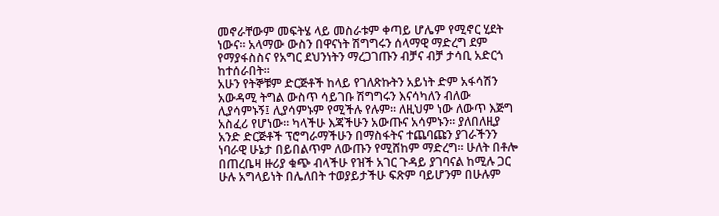መኖራቸውም መፍትሄ ላይ መስራቱም ቀጣይ ሆሌም የሚኖር ሂደት ነውና። አላማው ውስን በዋናነት ሽግግሩን ሰላማዊ ማድረግ ደም የማያፋስስና የአግር ደህንነትን ማረጋገጡን ብቻና ብቻ ታሳቢ አድርጎ ከተሰራበት።
አሁን የትኞቹም ድርጅቶች ከላይ የገለጽኩትን አይነት ድም አፋሳሽን አውዳሚ ትግል ውስጥ ሳይገቡ ሽግግሩን እናሳካለን ብለው ሊያሳምኑኝ፤ ሊያሳምኑም የሚችሉ የሉም። ለዚህም ነው ለውጥ እጅግ አስፈሪ የሆነው። ካላችሁ እጃችሁን አውጡና አሳምኑን። ያለበለዚያ አንድ ድርጅቶች ፕሮግራማችሁን በማስፋትና ተጨባጩን ያገራችንን ነባራዊ ሁኔታ በይበልጥም ለውጡን የሚሸከም ማድረግ። ሁለት በቶሎ በጠረቤዛ ዙሪያ ቁጭ ብላችሁ የዝች አገር ጉዳይ ያገባናል ከሚሉ ጋር ሁሉ አግላይነት በሌለበት ተወያይታችሁ ፍጽም ባይሆንም በሁሉም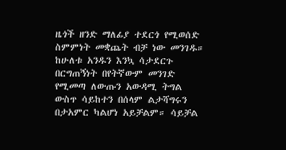ዜጎች ዘንድ ማለፊያ ተደርጎ የሚወሰድ ስምምነት መቋጨት ብቻ ነው መንገዱ። ከሁለቱ አንዱን እንኳ ሳታደርጉ በርግጠኝነት በየትኛውም መንገድ የሚመጣ ለውጡን አውዳሚ ትግል ውስጥ ሳይከተን በሰላም ልታሻግሩን በታአምር ካልሆነ አይቻልም። ሳይቻል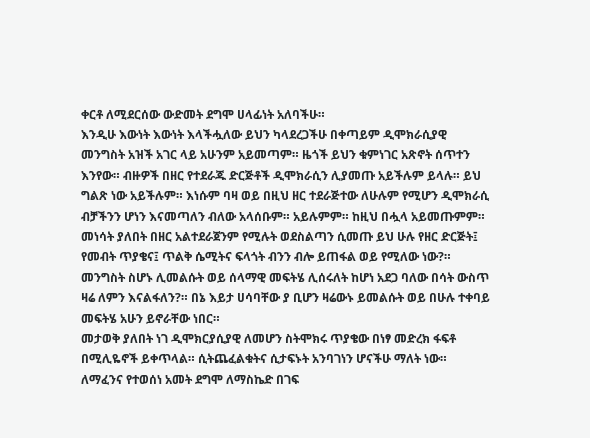ቀርቶ ለሚደርሰው ውድመት ደግሞ ሀላፊነት አለባችሁ።
እንዲሁ እውነት እውነት እላችሗለው ይህን ካላደረጋችሁ በቀጣይም ዲሞክራሲያዊ መንግስት አዝች አገር ላይ አሁንም አይመጣም። ዜጎች ይህን ቁምነገር አጽኖት ሰጥተን እንየው። ብዙዎች በዘር የተደራጁ ድርጅቶች ዲሞክራሲን ሊያመጡ አይችሉም ይላሉ። ይህ ግልጽ ነው አይችሉም። እነሱም ባዛ ወይ በዚህ ዘር ተደራጅተው ለሁሉም የሚሆን ዲሞክራሲ ብቻችንን ሆነን እናመጣለን ብለው አላሰቡም። አይሉምም። ከዚህ በሗላ አይመጡምም። መነሳት ያለበት በዘር አልተደራጀንም የሚሉት ወደስልጣን ሲመጡ ይህ ሁሉ የዘር ድርጅት፤ የመብት ጥያቄና፤ ጥልቅ ሴሚትና ፍላጎት ብንን ብሎ ይጠፋል ወይ የሚለው ነው?። መንግስት ስሆኑ ሊመልሱት ወይ ሰላማዊ መፍትሄ ሊሰሩለት ከሆነ አደጋ ባለው በሳት ውስጥ ዛሬ ለምን እናልፋለን?። በኔ እይታ ሀሳባቸው ያ ቢሆን ዛሬውኑ ይመልሱት ወይ በሁሉ ተቀባይ መፍትሄ አሁን ይኖራቸው ነበር።
መታወቅ ያለበት ነገ ዲሞክርያሲያዊ ለመሆን ስትሞክሩ ጥያቄው በነፃ መድረክ ፋፍቶ በሚሊዬኖች ይቀጥላል። ሲትጨፈልቁትና ሲታፍኑት አንባገነን ሆናችሁ ማለት ነው። ለማፈንና የተወሰነ አመት ደግሞ ለማስኬድ በገፍ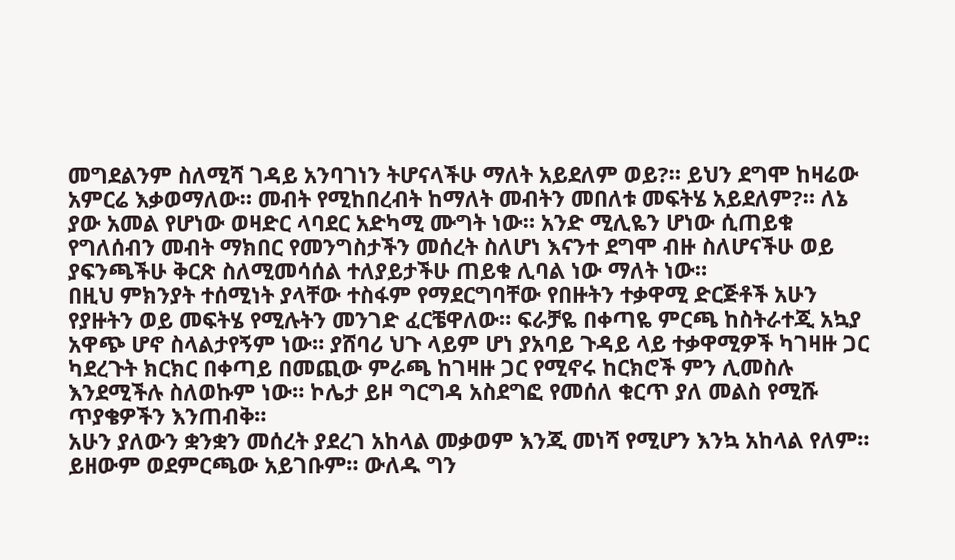መግደልንም ስለሚሻ ገዳይ አንባገነን ትሆናላችሁ ማለት አይደለም ወይ?። ይህን ደግሞ ከዛሬው አምርሬ እቃወማለው። መብት የሚከበረብት ከማለት መብትን መበለቱ መፍትሄ አይደለም?። ለኔ ያው አመል የሆነው ወዛድር ላባደር አድካሚ ሙግት ነው። አንድ ሚሊዬን ሆነው ሲጠይቁ የግለሰብን መብት ማክበር የመንግስታችን መሰረት ስለሆነ እናንተ ደግሞ ብዙ ስለሆናችሁ ወይ ያፍንጫችሁ ቅርጽ ስለሚመሳሰል ተለያይታችሁ ጠይቁ ሊባል ነው ማለት ነው።
በዚህ ምክንያት ተሰሚነት ያላቸው ተስፋም የማደርግባቸው የበዙትን ተቃዋሚ ድርጅቶች አሁን የያዙትን ወይ መፍትሄ የሚሉትን መንገድ ፈርቼዋለው። ፍራቻዬ በቀጣዬ ምርጫ ከስትራተጂ አኳያ አዋጭ ሆኖ ስላልታየኝም ነው። ያሸባሪ ህጉ ላይም ሆነ ያአባይ ጉዳይ ላይ ተቃዋሚዎች ካገዛዙ ጋር ካደረጉት ክርክር በቀጣይ በመጪው ምራጫ ከገዛዙ ጋር የሚኖሩ ከርክሮች ምን ሊመስሉ እንደሚችሉ ስለወኩም ነው። ኮሌታ ይዞ ግርግዳ አስደግፎ የመሰለ ቁርጥ ያለ መልስ የሚሹ ጥያቄዎችን እንጠብቅ።
አሁን ያለውን ቋንቋን መሰረት ያደረገ አከላል መቃወም እንጂ መነሻ የሚሆን እንኳ አከላል የለም። ይዘውም ወደምርጫው አይገቡም። ውለዱ ግን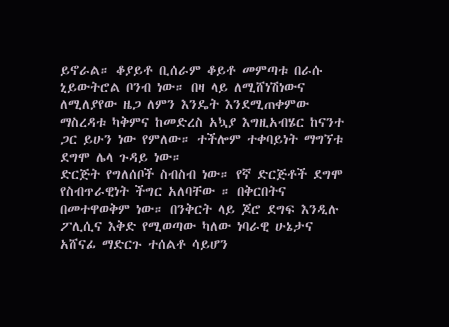ይኖራል። ቆያይቶ ቢሰራም ቆይቶ መምጣቱ በራሱ ኒይውትሮል ቦንብ ነው። በዛ ላይ ለሚሸነሽነውና ለሚለያየው ዜጋ ለምን እንዴት እንደሚጠቀምው ማስረዳቱ ካቅምና ከመድረስ አኳያ እግዚአብሄር ከናንተ ጋር ይሁን ነው የምለው። ተችሎም ተቀባይነት ማግኘቱ ደግሞ ሌላ ጉዳይ ነው።
ድርጅት የግለሰቦች ስብስብ ነው። የኛ ድርጅቶች ደግሞ የስብጥራዊነት ችግር አለባቸው ። በቅርበትና በመተዋወቅም ነው። በንቅርት ላይ ጆሮ ደግፍ እንዲሉ ፖሊሲና እቅድ የሚወጣው ካለው ነባራዊ ሁኔታና አሸናፊ ማድርጉ ተሰልቶ ሳይሆን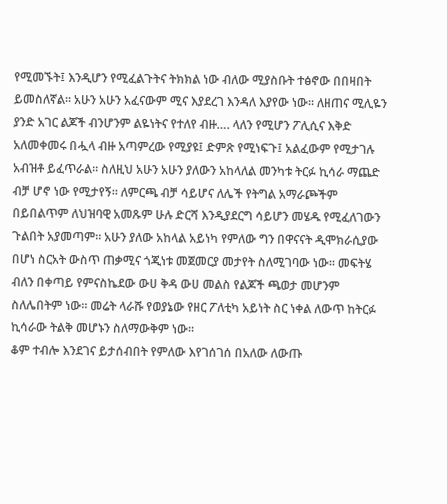የሚመኙት፤ እንዲሆን የሚፈልጉትና ትክክል ነው ብለው ሚያስቡት ተፅኖው በበዛበት ይመስለኛል። አሁን አሁን አፈናውም ሚና እያደረገ እንዳለ እያየው ነው። ለዘጠና ሚሊዬን ያንድ አገር ልጆች ብንሆንም ልዬነትና የተለየ ብዙ…. ላለን የሚሆን ፖሊሲና እቅድ አለመቀመሩ በሗላ ብዙ አጣምረው የሚያዩ፤ ድምጽ የሚነፍጉ፤ አልፈውም የሚታገሉ አብዝቶ ይፈጥራል። ስለዚህ አሁን አሁን ያለውን አከላለል መንካቱ ትርፉ ኪሳራ ማጨድ ብቻ ሆኖ ነው የሚታየኝ። ለምርጫ ብቻ ሳይሆና ለሌች የትግል አማራጮችም በይበልጥም ለህዝባዊ አመጹም ሁሉ ድርሻ እንዲያደርግ ሳይሆን መሄዱ የሚፈለገውን ጉልበት አያመጣም። አሁን ያለው አከላል አይነካ የምለው ግን በዋናናት ዲሞክራሲያው በሆነ ስርአት ውስጥ ጠቃሚና ጎጂነቱ መጀመርያ መታየት ስለሚገባው ነው። መፍትሄ ብለን በቀጣይ የምናስኬደው ውሀ ቅዳ ውሀ መልስ የልጆች ጫወታ መሆንም ስለሌበትም ነው። መሬት ላራሹ የወያኔው የዘር ፖለቲካ አይነት ስር ነቀል ለውጥ ከትርፉ ኪሳራው ትልቅ መሆኑን ስለማውቅም ነው።
ቆም ተብሎ እንደገና ይታሰብበት የምለው እየገሰገሰ በአለው ለውጡ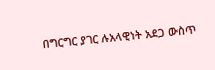በግርግር ያገር ሉአላዊነት አደጋ ውስጥ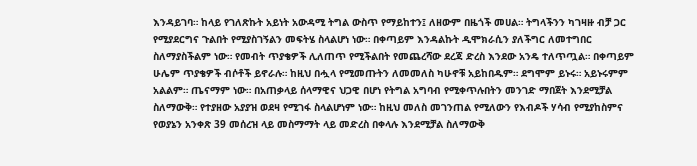እንዳይገባ። ከላይ የገለጽኩት አይነት አውዳሚ ትግል ውስጥ የማይከተን፤ ለዘውም በዜጎች መሀል። ትግላችንን ካገዛዙ ብቻ ጋር የሚያደርግና ጉልበት የሚያስገኝልን መፍትሄ ስላልሆነ ነው። በቀጣይም እንዳልኩት ዲሞክራሲን ያለችግር ለመተግበር ስለማያስችልም ነው። የመብት ጥያቄዎች ሊለጠጥ የሚችልበት የመጨረሻው ደረጃ ድረስ እንደው አንዴ ተለጥጧል። በቀጣይም ሁሌም ጥያቄዎች ብሶቶች ይኖራሉ። ከዚህ በሗላ የሚመጡትን ለመመለስ ካሁኖቹ አይከበዱም። ደግሞም ይኑሩ። አይኑሩምም አልልም። ጤናማም ነው። በአጠቃላይ ሰላማዊና ህጋዊ በሆነ የትግል አግባብ የሚቀጥሉበትን መንገድ ማበጀት እንደሚቻል ስለማውቅ። የተያዘው አያያዝ ወደዛ የሚገፋ ስላልሆነም ነው። ከዚህ መለስ መገንጠል የሚለውን የእብዶች ሃሳብ የሚያከስምና የወያኔን አንቀጽ 39 መሰረዝ ላይ መስማማት ላይ መድረስ በቀላሉ እንደሚቻል ስለማውቅ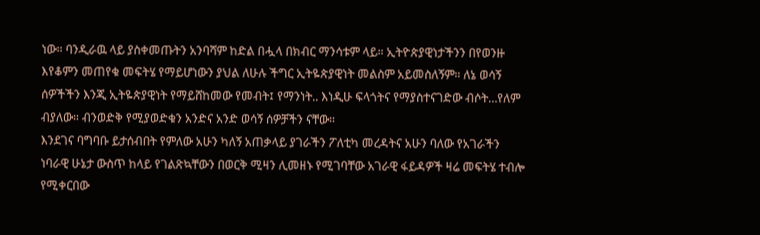ነው። ባንዲራዉ ላይ ያስቀመጡትን አንባሻም ከድል በሗላ በክብር ማንሳቱም ላይ። ኢትዮጵያዊነታችንን በየወንዙ እየቆምን መጠየቁ መፍትሄ የማይሆነውን ያህል ለሁሉ ችግር ኢትዬጵያዊነት መልስም አይመስለኝም። ለኔ ወሳኝ ሰዎችችን እንጂ ኢትዬጵያዊነት የማይሸከመው የመብት፤ የማንነት.. እነዲሁ ፍላጎትና የማያስተናገድው ብሶት…የለም ብያለው። ብንወድቅ የሚያወድቁን አንድና አንድ ወሳኝ ሰዎቻችን ናቸው።
እንደገና ባግባቡ ይታሰብበት የምለው አሁን ካለኝ አጠቃላይ ያገራችን ፖለቲካ መረዳትና አሁን ባለው የአገራችን ነባራዊ ሁኔታ ውስጥ ከላይ የገልጽኳቸውን በወርቅ ሚዛን ሊመዘኑ የሚገባቸው አገራዊ ፋይዳዎች ዛሬ መፍትሄ ተብሎ የሚቀርበው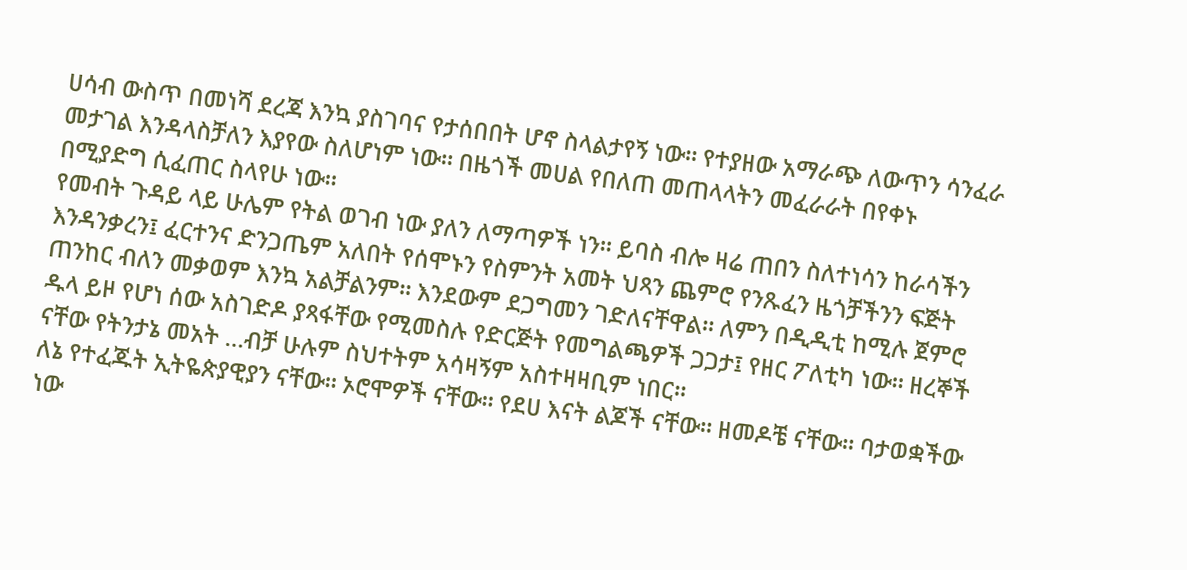ሀሳብ ውስጥ በመነሻ ደረጃ እንኳ ያስገባና የታሰበበት ሆኖ ስላልታየኝ ነው። የተያዘው አማራጭ ለውጥን ሳንፈራ መታገል እንዳላስቻለን እያየው ስለሆነም ነው። በዜጎች መሀል የበለጠ መጠላላትን መፈራራት በየቀኑ በሚያድግ ሲፈጠር ስላየሁ ነው።
የመብት ጉዳይ ላይ ሁሌም የትል ወገብ ነው ያለን ለማጣዎች ነን። ይባስ ብሎ ዛሬ ጠበን ስለተነሳን ከራሳችን እንዳንቃረን፤ ፈርተንና ድንጋጤም አለበት የሰሞኑን የስምንት አመት ህጻን ጨምሮ የንጹፈን ዜጎቻችንን ፍጅት ጠንከር ብለን መቃወም እንኳ አልቻልንም። እንደውም ደጋግመን ገድለናቸዋል። ለምን በዲዲቲ ከሚሉ ጀምሮ ዱላ ይዞ የሆነ ሰው አስገድዶ ያጻፋቸው የሚመስሉ የድርጅት የመግልጫዎች ጋጋታ፤ የዘር ፖለቲካ ነው። ዘረኞች ናቸው የትንታኔ መአት …ብቻ ሁሉም ስህተትም አሳዛኝም አስተዛዛቢም ነበር።
ለኔ የተፈጁት ኢትዬጵያዊያን ናቸው። ኦሮሞዎች ናቸው። የደሀ እናት ልጆች ናቸው። ዘመዶቼ ናቸው። ባታወቋችው ነው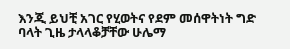እንጂ ይህቺ አገር የሂወትና የደም መሰዋትነት ግድ ባላት ጊዜ ታላላቆቻቸው ሁሌማ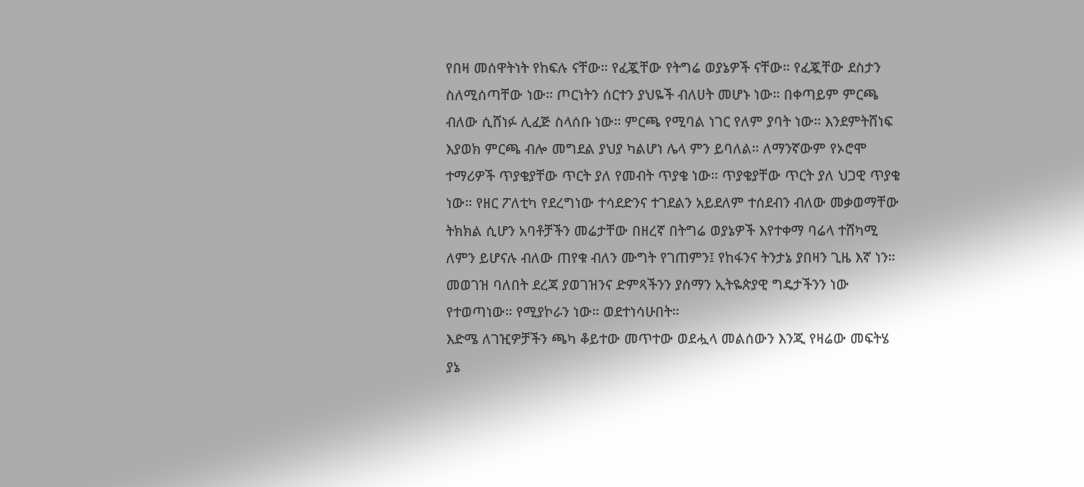የበዛ መሰዋትነት የከፍሉ ናቸው። የፈጇቸው የትግሬ ወያኔዎች ናቸው። የፈጇቸው ደስታን ስለሚሰጣቸው ነው። ጦርነትን ሰርተን ያህዬች ብለሀት መሆኑ ነው። በቀጣይም ምርጫ ብለው ሲሸነፉ ሊፈጅ ስላሰቡ ነው። ምርጫ የሚባል ነገር የለም ያባት ነው። እንደምትሸነፍ እያወክ ምርጫ ብሎ መግደል ያህያ ካልሆነ ሌላ ምን ይባለል። ለማንኛውም የኦሮሞ ተማሪዎች ጥያቄያቸው ጥርት ያለ የመብት ጥያቄ ነው። ጥያቄያቸው ጥርት ያለ ህጋዊ ጥያቄ ነው። የዘር ፖለቲካ የደረግነው ተሳደድንና ተገደልን አይደለም ተሰደብን ብለው መቃወማቸው ትክክል ሲሆን አባቶቻችን መሬታቸው በዘረኛ በትግሬ ወያኔዎች እየተቀማ ባሬላ ተሸካሚ ለምን ይሆናሉ ብለው ጠየቁ ብለን ሙግት የገጠምን፤ የከፋንና ትንታኔ ያበዛን ጊዜ እኛ ነን። መወገዝ ባለበት ደረጃ ያወገዝንና ድምጻችንን ያሰማን ኢትዬጵያዊ ግዴታችንን ነው የተወጣነው። የሚያኮራን ነው። ወደተነሳሁበት።
እድሜ ለገዢዎቻችን ጫካ ቆይተው መጥተው ወደሗላ መልሰውን እንጂ የዛሬው መፍትሄ ያኔ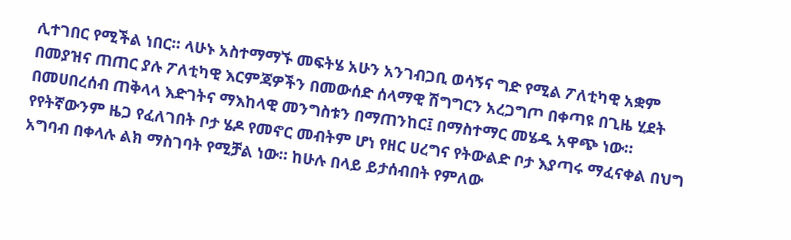ሊተገበር የሚችል ነበር። ላሁኑ አስተማማኙ መፍትሄ አሁን አንገብጋቢ ወሳኝና ግድ የሚል ፖለቲካዊ አቋም በመያዝና ጠጠር ያሉ ፖለቲካዊ እርምጃዎችን በመውሰድ ሰላማዊ ሽግግርን አረጋግጦ በቀጣዩ በጊዜ ሂደት በመሀበረሰብ ጠቅላላ እድገትና ማእከላዊ መንግስቱን በማጠንከር፤ በማስተማር መሄዱ አዋጭ ነው። የየትኛውንም ዜጋ የፈለገበት ቦታ ሄዶ የመኖር መብትም ሆነ የዘር ሀረግና የትውልድ ቦታ እያጣሩ ማፈናቀል በህግ አግባብ በቀላሉ ልክ ማስገባት የሚቻል ነው። ከሁሉ በላይ ይታሰብበት የምለው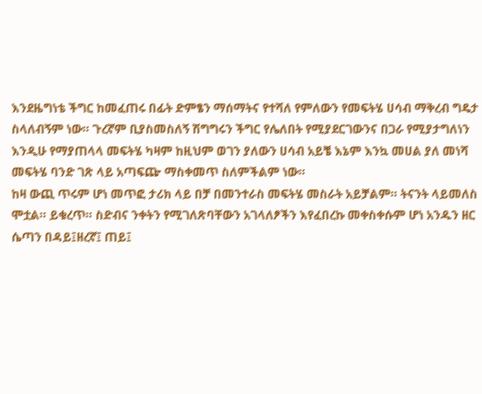እንደዜግነቴ ችግር ከመፈጠሩ በፊት ድምፄን ማሰማትና የተሻለ የምለውን የመፍትሄ ሀሳብ ማቅረብ ግዴታ ስላለብኝም ነው። ጉረኛም ቢያስመስለኝ ሽግግሩን ችግር የሌለበት የሚያደርገውንና በጋራ የሚያታግለነን እንዲሁ የማያጠላላ መፍትሄ ካዛም ከዚህም ወገን ያለውን ሀሳብ አይቼ እኔም እንኳ መሀል ያለ መነሻ መፍትሄ ባንድ ገጽ ላይ አጣፍጬ ማስቀመጥ ስለምችልም ነው።
ከዛ ውጪ ጥሩም ሆነ መጥፎ ታሪክ ላይ በቻ በመንተራስ መፍትሄ መስራት አይቻልም። ትናንት ላይመለስ ሞቷል። ይቁረጥ። ስድብና ንቀትን የሚገለጽባቸውን አገላለፆችን እየፈበረኩ መቀስቀሱም ሆነ አንዱን ዘር ሴጣን በዳይ፤ዘረኛ፤ ጠይ፤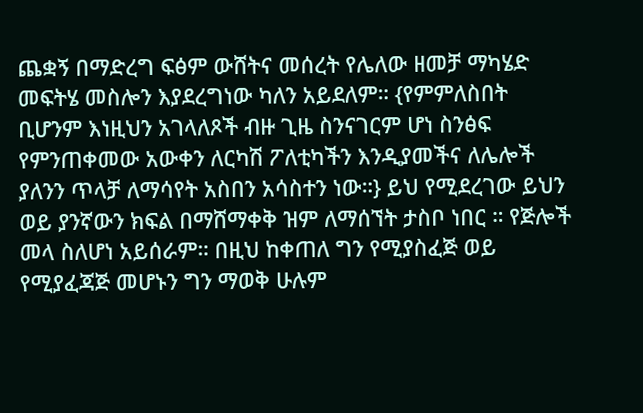ጨቋኝ በማድረግ ፍፅም ውሸትና መሰረት የሌለው ዘመቻ ማካሄድ መፍትሄ መስሎን እያደረግነው ካለን አይደለም። {የምምለስበት ቢሆንም እነዚህን አገላለጾች ብዙ ጊዜ ስንናገርም ሆነ ስንፅፍ የምንጠቀመው አውቀን ለርካሽ ፖለቲካችን እንዲያመችና ለሌሎች ያለንን ጥላቻ ለማሳየት አስበን አሳስተን ነው።} ይህ የሚደረገው ይህን ወይ ያንኛውን ክፍል በማሸማቀቅ ዝም ለማሰኘት ታስቦ ነበር ። የጅሎች መላ ስለሆነ አይሰራም። በዚህ ከቀጠለ ግን የሚያስፈጅ ወይ የሚያፈጃጅ መሆኑን ግን ማወቅ ሁሉም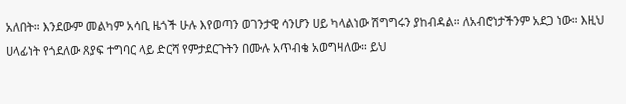አለበት። እንደውም መልካም አሳቢ ዜጎች ሁሉ እየወጣን ወገንታዊ ሳንሆን ሀይ ካላልነው ሽግግሩን ያከብዳል። ለአብሮነታችንም አደጋ ነው። እዚህ ሀላፊነት የጎደለው ጸያፍ ተግባር ላይ ድርሻ የምታደርጉትን በሙሉ አጥብቄ አወግዛለው። ይህ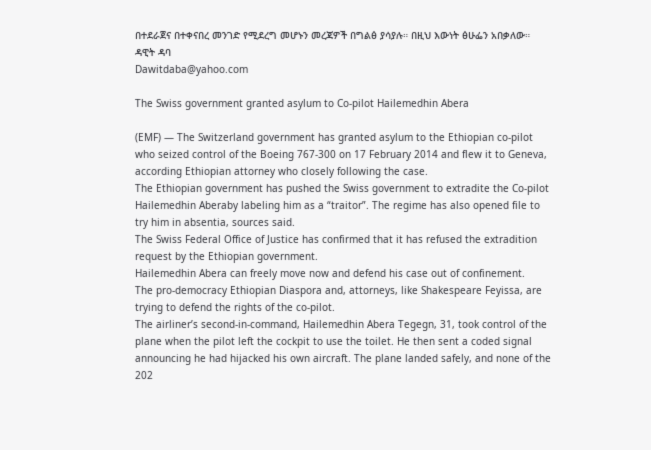በተደራጀና በተቀናበረ መንገድ የሚደረግ መሆኑን መረጃዎች በግልፅ ያሳያሉ። በዚህ እውነት ፅሁፌን አበቃለው።
ዳዊት ዳባ
Dawitdaba@yahoo.com

The Swiss government granted asylum to Co-pilot Hailemedhin Abera

(EMF) — The Switzerland government has granted asylum to the Ethiopian co-pilot who seized control of the Boeing 767-300 on 17 February 2014 and flew it to Geneva, according Ethiopian attorney who closely following the case.
The Ethiopian government has pushed the Swiss government to extradite the Co-pilot Hailemedhin Aberaby labeling him as a “traitor”. The regime has also opened file to try him in absentia, sources said.
The Swiss Federal Office of Justice has confirmed that it has refused the extradition request by the Ethiopian government.
Hailemedhin Abera can freely move now and defend his case out of confinement.
The pro-democracy Ethiopian Diaspora and, attorneys, like Shakespeare Feyissa, are trying to defend the rights of the co-pilot.
The airliner’s second-in-command, Hailemedhin Abera Tegegn, 31, took control of the plane when the pilot left the cockpit to use the toilet. He then sent a coded signal announcing he had hijacked his own aircraft. The plane landed safely, and none of the 202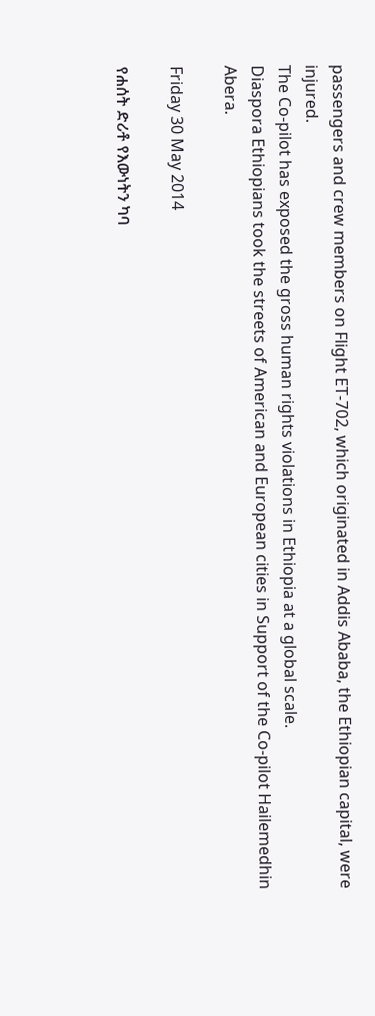passengers and crew members on Flight ET-702, which originated in Addis Ababa, the Ethiopian capital, were injured.
The Co-pilot has exposed the gross human rights violations in Ethiopia at a global scale.
Diaspora Ethiopians took the streets of American and European cities in Support of the Co-pilot Hailemedhin Abera.

Friday 30 May 2014

የሐሰት ድሪቶ የእውነትን ካባ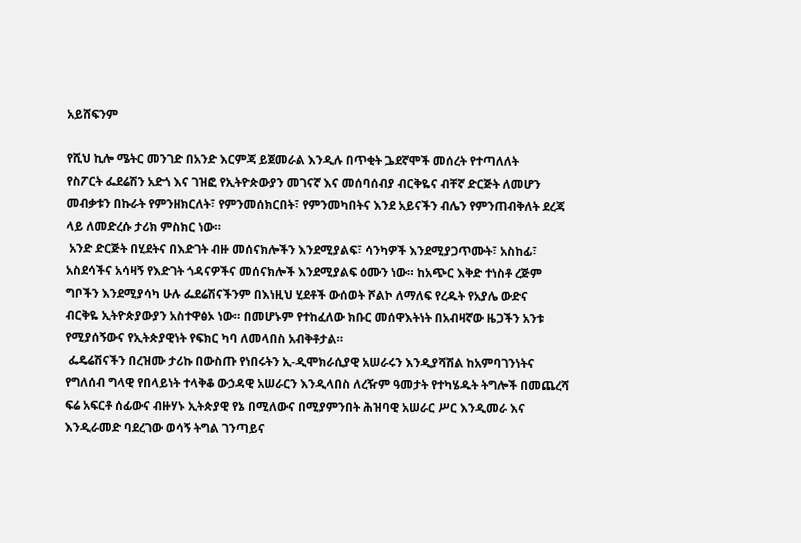አይሸፍንም

የሺህ ኪሎ ሜትር መንገድ በአንድ እርምጃ ይጀመራል እንዲሉ በጥቂት ጔደኛሞች መሰረት የተጣለለት
የስፖርት ፌደሬሽን አድጎ እና ገዝፎ የኢትዮጵውያን መገናኛ እና መሰባሰብያ ብርቅዬና ብቸኛ ድርጅት ለመሆን
መብቃቱን በኩራት የምንዘክርለት፣ የምንመሰክርበት፣ የምንመካበትና እንደ አይናችን ብሌን የምንጠብቅለት ደረጃ
ላይ ለመድረሱ ታሪክ ምስክር ነው።
 አንድ ድርጅት በሂደትና በእድገት ብዙ መሰናክሎችን እንደሚያልፍ፣ ሳንካዎች እንደሚያጋጥሙት፣ አስከፊ፣
አስደሳችና አሳዛኝ የእድገት ጎዳናዎችና መሰናክሎች እንደሚያልፍ ዕሙን ነው። ከአጭር እቅድ ተነስቶ ረጅም
ግቦችን እንደሚያሳካ ሁሉ ፌደሬሽናችንም በእነዚህ ሂደቶች ውሰወት ሾልኮ ለማለፍ የረዱት የአያሌ ውድና
ብርቅዬ ኢትዮጵያውያን አስተዋፅኦ ነው። በመሆኑም የተከፈለው ክቡር መሰዋእትነት በአብዛኛው ዜጋችን አንቱ
የሚያሰኝውና የኢትጵያዊነት የፍክር ካባ ለመላበስ አብቅቶታል።
 ፌዴሬሽናችን በረዝሙ ታሪኩ በውስጡ የነበሩትን ኢ-ዲሞክራሲያዊ አሠራሩን እንዲያሻሽል ከአምባገንነትና
የግለሰብ ግላዊ የበላይነት ተላቅቆ ውኃዳዊ አሠራርን እንዲላበስ ለረዥም ዓመታት የተካሄዱት ትግሎች በመጨረሻ
ፍሬ አፍርቶ ሰፊውና ብዙሃኑ ኢትጵያዊ የኔ በሚለውና በሚያምንበት ሕዝባዊ አሠራር ሥር እንዲመራ እና
እንዲራመድ ባደረገው ወሳኝ ትግል ገንጣይና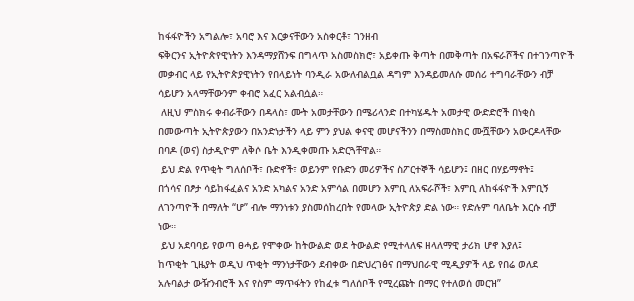ከፋፋዮችን አግልሎ፣ አባሮ እና እርቃናቸውን አስቀርቶ፣ ገንዘብ
ፍቅርንና ኢትዮጵየዊነትን እንዳማያሸንፍ በግላጥ አስመስክሮ፣ አይቀጡ ቅጣት በመቅጣት በአፍራሾችና በተገንጣዮች
መቃብር ላይ የኢትዮጵያዊነትን የበላይነት ባንዲራ አውለብልቧል ዳግም እንዳይመለሱ መሰሪ ተግባራቸውን ብቻ
ሳይሆን አላማቸውንም ቀብሮ አፈር አልብሷል።
 ለዚህ ምስክሩ ቀብራቸውን በዳላስ፣ ሙት አመታቸውን በሜሪላንድ በተካሄዱት አመታዊ ውድድሮች በነቂስ
በመውጣት ኢትዮጵያውን በአንድነታችን ላይ ምን ያህል ቀናዊ መሆናችንን በማስመስክር ሙሿቸውን አውርዶላቸው
በባዶ (ወና) ስታዲዮም ለቅሶ ቤት እንዲቀመጡ አድርጓቸዋል።
 ይህ ድል የጥቂት ግለሰቦች፣ ቡድኖች፣ ወይንም የቡድን መሪዎችና ስፖርተኞች ሳይሆን፤ በዘር በሃይማኖት፤
በጎሳና በፆታ ሳይከፋፈልና አንድ አካልና አንድ አምሳል በመሆን እምቢ ለአፍራሾች፣ እምቢ ለከፋፋዮች እምቢኝ
ለገንጣዮች በማለት “ሆ” ብሎ ማንነቱን ያስመሰከረበት የመላው ኢትዮጵያ ድል ነው። የድሉም ባለቤት እርሱ ብቻ
ነው።
 ይህ አደባባይ የወጣ ፀሓይ የሞቀው ከትውልድ ወደ ትውልድ የሚተላለፍ ዘላለማዊ ታሪክ ሆኖ እያለ፤
ከጥቂት ጊዜያት ወዲህ ጥቂት ማንነታቸውን ደብቀው በድህረገፅና በማህበራዊ ሚዲያዎች ላይ የበሬ ወለደ
አሉባልታ ውዥንብሮች እና የስም ማጥፋትን የከፈቱ ግለሰቦች የሚረጩት በማር የተለወሰ መርዝ”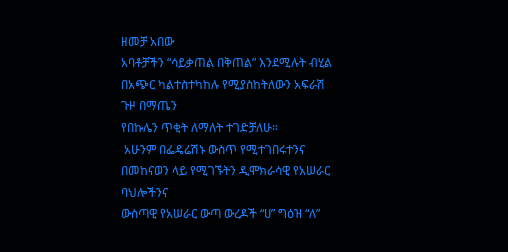ዘመቻ አበው
አባቶቻችን “ሳይቃጠል በቅጠል” እንደሚሉት ብሂል በአጭር ካልተስተካከሉ የሚያስከትለውን አፍራሽ ጉዞ በማጤን
የበኩሌን ጥቂት ለማለት ተገድቻለሁ።
 አሁንም በፌዴሬሽኑ ውስጥ የሚተገበሩተንና በመከናወን ላይ የሚገኙትን ዲሞክራሳዊ የአሠራር ባህሎችንና
ውስጣዊ የአሠራር ውጣ ውረዶች “ሀ” ግዕዝ “ለ”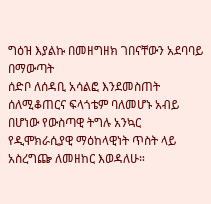ግዕዝ እያልኩ በመዘግዘክ ገበናቸውን አደባባይ በማውጣት
ሰድቦ ለሰዳቢ አሳልፎ እንደመስጠት ሰለሚቆጠርና ፍላጎቴም ባለመሆኑ አብይ በሆነው የውስጣዊ ትግሉ አንኳር
የዲሞክራሲያዊ ማዕከላዊነት ጥስት ላይ አስረግጬ ለመዘከር እወዳለሁ።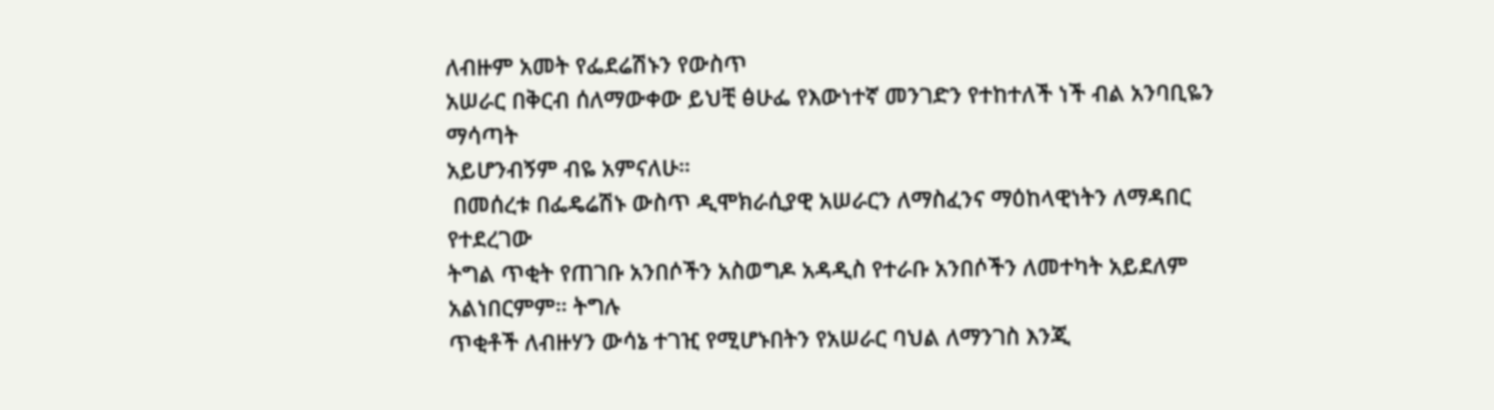ለብዙም አመት የፌደሬሽኑን የውስጥ
አሠራር በቅርብ ሰለማውቀው ይህቺ ፅሁፌ የእውነተኛ መንገድን የተከተለች ነች ብል አንባቢዬን ማሳጣት
አይሆንብኝም ብዬ አምናለሁ።
 በመሰረቱ በፌዴሬሽኑ ውስጥ ዲሞክራሲያዊ አሠራርን ለማስፈንና ማዕከላዊነትን ለማዳበር የተደረገው
ትግል ጥቂት የጠገቡ አንበሶችን አስወግዶ አዳዲስ የተራቡ አንበሶችን ለመተካት አይደለም አልነበርምም። ትግሉ
ጥቂቶች ለብዙሃን ውሳኔ ተገዢ የሚሆኑበትን የአሠራር ባህል ለማንገስ እንጂ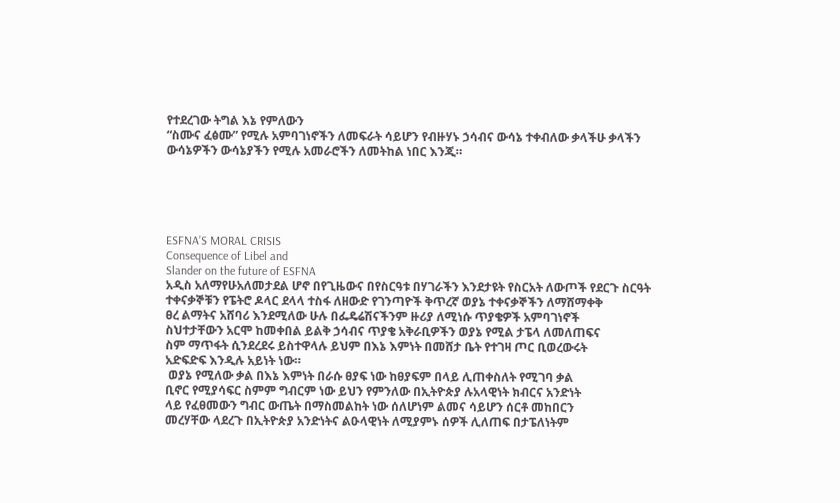የተደረገው ትግል እኔ የምለውን
“ስሙና ፈፅሙ” የሚሉ አምባገነኖችን ለመፍራት ሳይሆን የብዙሃኑ ኃሳብና ውሳኔ ተቀብለው ቃላችሁ ቃላችን
ውሳኔዎችን ውሳኔያችን የሚሉ አመራሮችን ለመትከል ነበር እንጂ።





ESFNA’S MORAL CRISIS
Consequence of Libel and
Slander on the future of ESFNA
አዲስ አለማየሁአለመታደል ሆኖ በየጊዜውና በየስርዓቱ በሃገራችን እንደታዩት የስርአት ለውጦች የደርጉ ስርዓት
ተቀናቃኞቹን የፔትሮ ዶላር ደላላ ተስፋ ለዘውድ የገንጣዮች ቅጥረኛ ወያኔ ተቀናቃኞችን ለማሸማቀቅ
ፀረ ልማትና አሸባሪ እንደሚለው ሁሉ በፌዴሬሽናችንም ዙሪያ ለሚነሱ ጥያቄዎች አምባገነኖች
ስህተታቸውን አርሞ ከመቀበል ይልቅ ኃሳብና ጥያቄ አቅራቢዎችን ወያኔ የሚል ታፔላ ለመለጠፍና
ስም ማጥፋት ሲንደረደሩ ይስተዋላሉ ይህም በእኔ እምነት በመሸታ ቤት የተገዛ ጦር ቢወረውሩት
አድፍድፍ እንዲሉ አይነት ነው።
 ወያኔ የሚለው ቃል በእኔ እምነት በራሱ ፀያፍ ነው ከፀያፍም በላይ ሊጠቀስለት የሚገባ ቃል
ቢኖር የሚያሳፍር ስምም ግብርም ነው ይህን የምንለው በኢትዮጵያ ሉአላዊነት ክብርና አንድነት
ላይ የፈፀመውን ግብር ውጤት በማስመልከት ነው ሰለሆነም ልመና ሳይሆን ሰርቶ መከበርን
መረሃቸው ላደረጉ በኢትዮጵያ አንድነትና ልዑላዊነት ለሚያምኑ ሰዎች ሊለጠፍ በታፔለነትም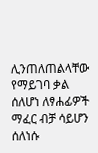ሊንጠለጠልላቸው የማይገባ ቃል ሰለሆነ ለፃሐፊዎች ማፈር ብቻ ሳይሆን ሰለነሱ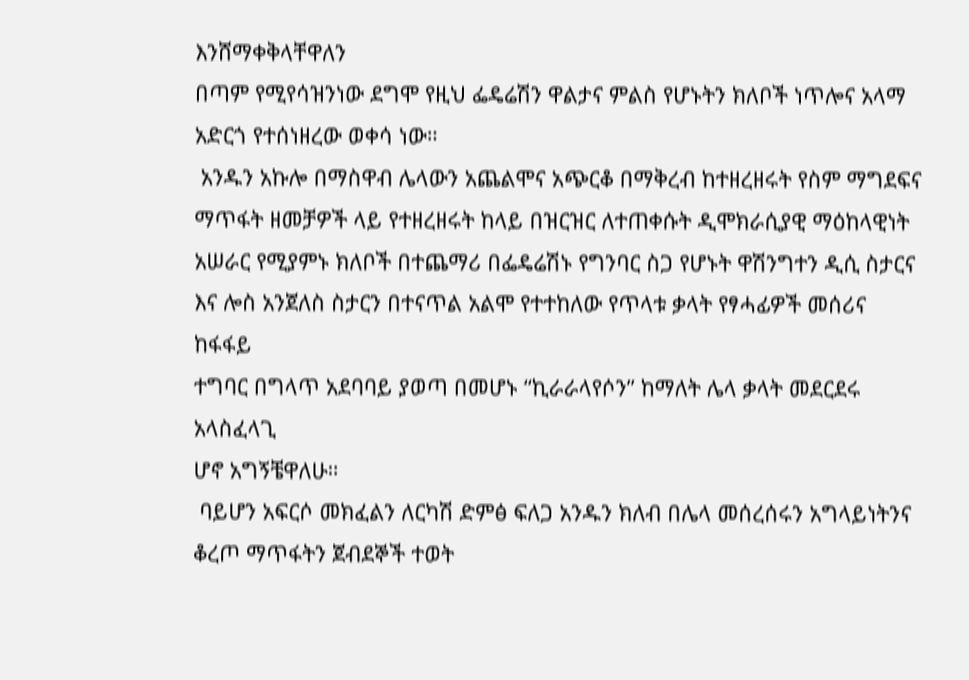እንሸማቀቅላቸዋለን
በጣም የሚየሳዝንነው ደግሞ የዚህ ፌዴሬሽን ዋልታና ምልስ የሆኑትን ክለቦች ነጥሎና አላማ
አድርጎ የተሰነዘረው ወቀሳ ነው።
 አንዱን አኩሎ በማስዋብ ሌላውን አጨልሞና አጭርቆ በማቅረብ ከተዘረዘሩት የስም ማግደፍና
ማጥፋት ዘመቻዎች ላይ የተዘረዘሩት ከላይ በዝርዝር ለተጠቀሱት ዲሞክራሲያዊ ማዕከላዊነት
አሠራር የሚያምኑ ክለቦች በተጨማሪ በፌዴሬሽኑ የግንባር ስጋ የሆኑት ዋሽንግተን ዲሲ ስታርና
እና ሎስ አንጀለስ ስታርን በተናጥል አልሞ የተተከለው የጥላቱ ቃላት የፃሓፊዎች መሰሪና ከፋፋይ
ተግባር በግላጥ አደባባይ ያወጣ በመሆኑ “ኪራራላየሶን” ከማለት ሌላ ቃላት መደርደሩ አላስፈላጊ
ሆኖ አግኝቼዋለሁ።
 ባይሆን አፍርሶ መክፈልን ለርካሽ ድምፅ ፍለጋ አንዱን ክለብ በሌላ መሰረሰሩን አግላይነትንና
ቆረጦ ማጥፋትን ጀብደኞች ተወት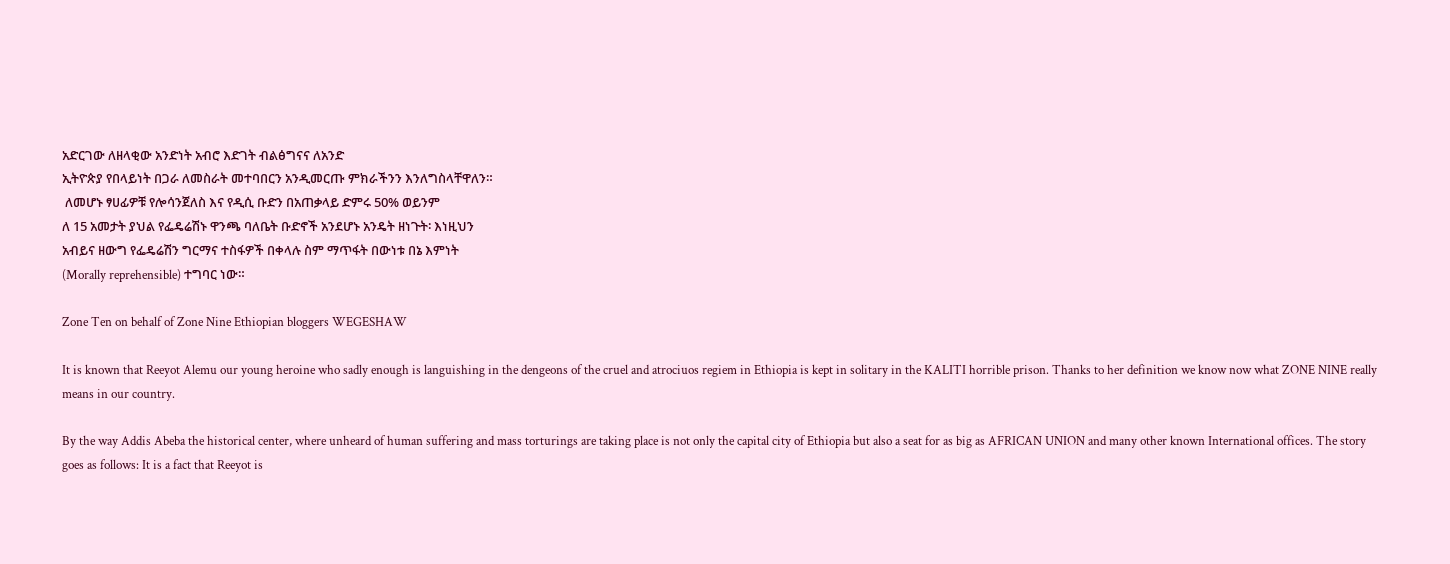አድርገው ለዘላቂው አንድነት አብሮ እድገት ብልፅግናና ለአንድ
ኢትዮጵያ የበላይነት በጋራ ለመስራት መተባበርን አንዲመርጡ ምክራችንን እንለግስላቸዋለን።
 ለመሆኑ ፃሀፊዎቹ የሎሳንጀለስ እና የዲሲ ቡድን በአጠቃላይ ድምሩ 50% ወይንም
ለ 15 አመታት ያህል የፌዴሬሽኑ ዋንጫ ባለቤት ቡድኖች አንደሆኑ አንዴት ዘነጉት፡ እነዚህን
አብይና ዘውግ የፌዴሬሽን ግርማና ተስፋዎች በቀላሉ ስም ማጥፋት በውነቱ በኔ እምነት
(Morally reprehensible) ተግባር ነው።

Zone Ten on behalf of Zone Nine Ethiopian bloggers WEGESHAW

It is known that Reeyot Alemu our young heroine who sadly enough is languishing in the dengeons of the cruel and atrociuos regiem in Ethiopia is kept in solitary in the KALITI horrible prison. Thanks to her definition we know now what ZONE NINE really means in our country.

By the way Addis Abeba the historical center, where unheard of human suffering and mass torturings are taking place is not only the capital city of Ethiopia but also a seat for as big as AFRICAN UNION and many other known International offices. The story goes as follows: It is a fact that Reeyot is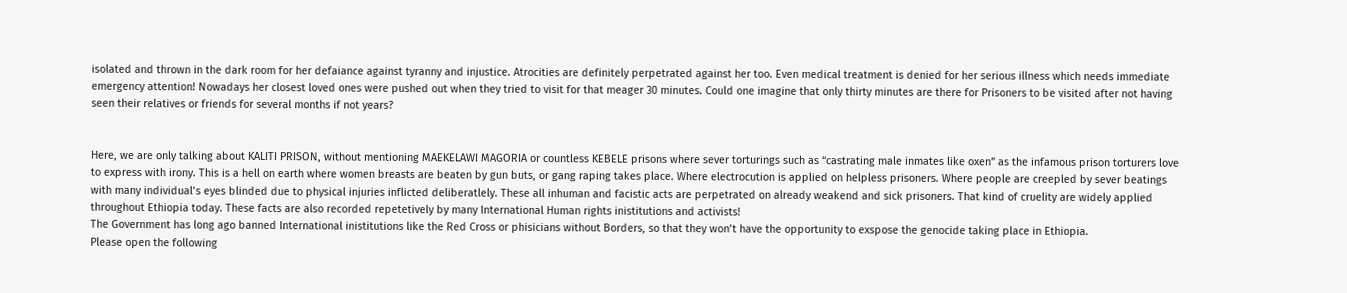isolated and thrown in the dark room for her defaiance against tyranny and injustice. Atrocities are definitely perpetrated against her too. Even medical treatment is denied for her serious illness which needs immediate emergency attention! Nowadays her closest loved ones were pushed out when they tried to visit for that meager 30 minutes. Could one imagine that only thirty minutes are there for Prisoners to be visited after not having seen their relatives or friends for several months if not years?


Here, we are only talking about KALITI PRISON, without mentioning MAEKELAWI MAGORIA or countless KEBELE prisons where sever torturings such as “castrating male inmates like oxen” as the infamous prison torturers love to express with irony. This is a hell on earth where women breasts are beaten by gun buts, or gang raping takes place. Where electrocution is applied on helpless prisoners. Where people are creepled by sever beatings with many individual’s eyes blinded due to physical injuries inflicted deliberatlely. These all inhuman and facistic acts are perpetrated on already weakend and sick prisoners. That kind of cruelity are widely applied throughout Ethiopia today. These facts are also recorded repetetively by many International Human rights inistitutions and activists!
The Government has long ago banned International inistitutions like the Red Cross or phisicians without Borders, so that they won’t have the opportunity to exspose the genocide taking place in Ethiopia.
Please open the following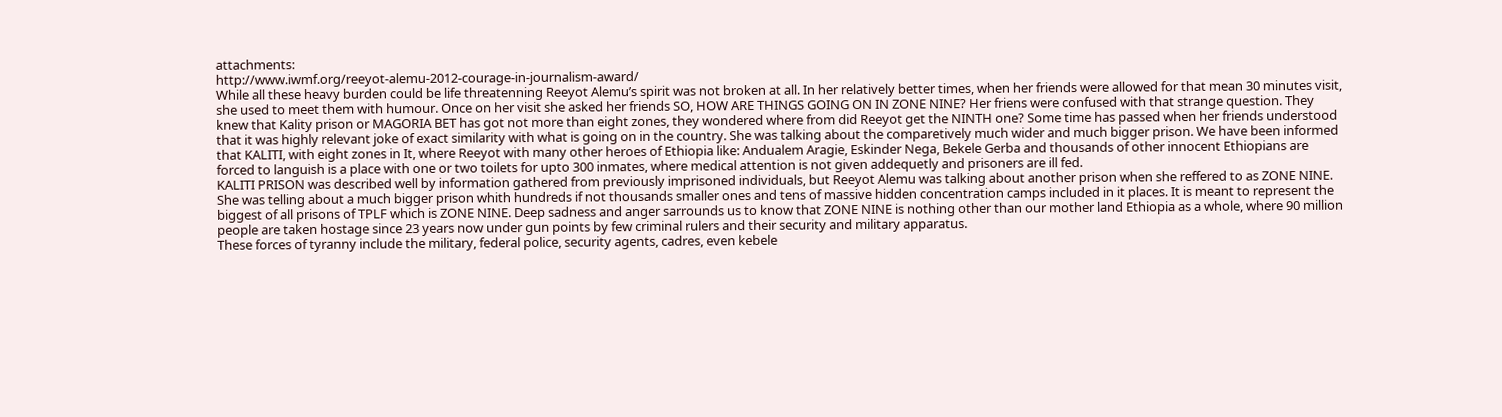attachments:
http://www.iwmf.org/reeyot-alemu-2012-courage-in-journalism-award/
While all these heavy burden could be life threatenning Reeyot Alemu’s spirit was not broken at all. In her relatively better times, when her friends were allowed for that mean 30 minutes visit, she used to meet them with humour. Once on her visit she asked her friends SO, HOW ARE THINGS GOING ON IN ZONE NINE? Her friens were confused with that strange question. They knew that Kality prison or MAGORIA BET has got not more than eight zones, they wondered where from did Reeyot get the NINTH one? Some time has passed when her friends understood that it was highly relevant joke of exact similarity with what is going on in the country. She was talking about the comparetively much wider and much bigger prison. We have been informed that KALITI, with eight zones in It, where Reeyot with many other heroes of Ethiopia like: Andualem Aragie, Eskinder Nega, Bekele Gerba and thousands of other innocent Ethiopians are forced to languish is a place with one or two toilets for upto 300 inmates, where medical attention is not given addequetly and prisoners are ill fed.
KALITI PRISON was described well by information gathered from previously imprisoned individuals, but Reeyot Alemu was talking about another prison when she reffered to as ZONE NINE. She was telling about a much bigger prison whith hundreds if not thousands smaller ones and tens of massive hidden concentration camps included in it places. It is meant to represent the biggest of all prisons of TPLF which is ZONE NINE. Deep sadness and anger sarrounds us to know that ZONE NINE is nothing other than our mother land Ethiopia as a whole, where 90 million people are taken hostage since 23 years now under gun points by few criminal rulers and their security and military apparatus.
These forces of tyranny include the military, federal police, security agents, cadres, even kebele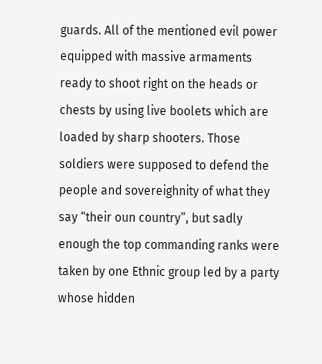guards. All of the mentioned evil power equipped with massive armaments ready to shoot right on the heads or chests by using live boolets which are loaded by sharp shooters. Those soldiers were supposed to defend the people and sovereighnity of what they say “their oun country”, but sadly enough the top commanding ranks were taken by one Ethnic group led by a party whose hidden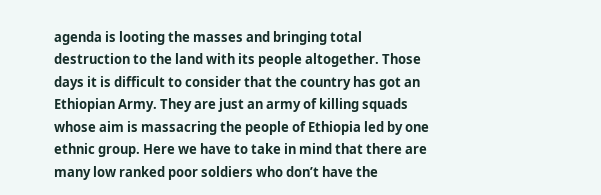agenda is looting the masses and bringing total destruction to the land with its people altogether. Those days it is difficult to consider that the country has got an Ethiopian Army. They are just an army of killing squads whose aim is massacring the people of Ethiopia led by one ethnic group. Here we have to take in mind that there are many low ranked poor soldiers who don’t have the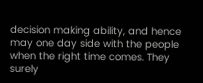decision making ability, and hence may one day side with the people when the right time comes. They surely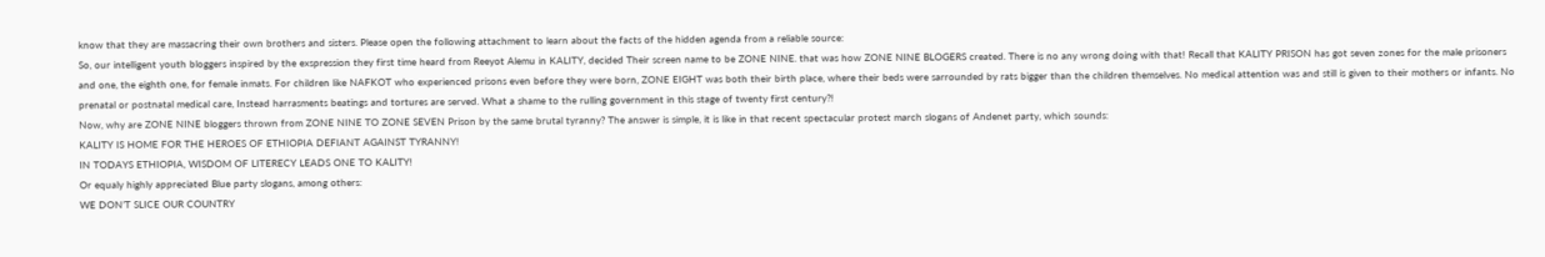know that they are massacring their own brothers and sisters. Please open the following attachment to learn about the facts of the hidden agenda from a reliable source:
So, our intelligent youth bloggers inspired by the exspression they first time heard from Reeyot Alemu in KALITY, decided Their screen name to be ZONE NINE. that was how ZONE NINE BLOGERS created. There is no any wrong doing with that! Recall that KALITY PRISON has got seven zones for the male prisoners and one, the eighth one, for female inmats. For children like NAFKOT who experienced prisons even before they were born, ZONE EIGHT was both their birth place, where their beds were sarrounded by rats bigger than the children themselves. No medical attention was and still is given to their mothers or infants. No prenatal or postnatal medical care, Instead harrasments beatings and tortures are served. What a shame to the rulling government in this stage of twenty first century?!
Now, why are ZONE NINE bloggers thrown from ZONE NINE TO ZONE SEVEN Prison by the same brutal tyranny? The answer is simple, it is like in that recent spectacular protest march slogans of Andenet party, which sounds:
KALITY IS HOME FOR THE HEROES OF ETHIOPIA DEFIANT AGAINST TYRANNY!
IN TODAYS ETHIOPIA, WISDOM OF LITERECY LEADS ONE TO KALITY!
Or equaly highly appreciated Blue party slogans, among others:
WE DON’T SLICE OUR COUNTRY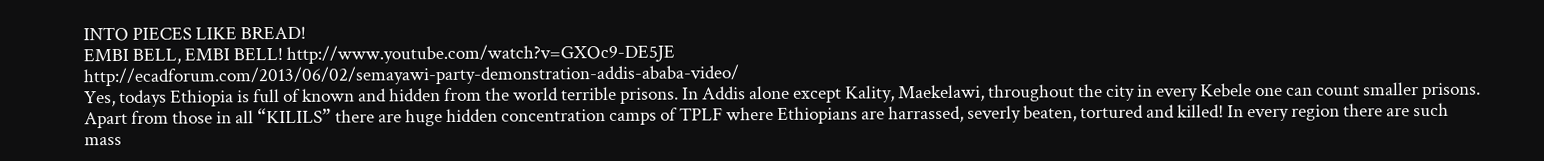INTO PIECES LIKE BREAD!
EMBI BELL, EMBI BELL! http://www.youtube.com/watch?v=GXOc9-DE5JE
http://ecadforum.com/2013/06/02/semayawi-party-demonstration-addis-ababa-video/
Yes, todays Ethiopia is full of known and hidden from the world terrible prisons. In Addis alone except Kality, Maekelawi, throughout the city in every Kebele one can count smaller prisons. Apart from those in all “KILILS” there are huge hidden concentration camps of TPLF where Ethiopians are harrassed, severly beaten, tortured and killed! In every region there are such mass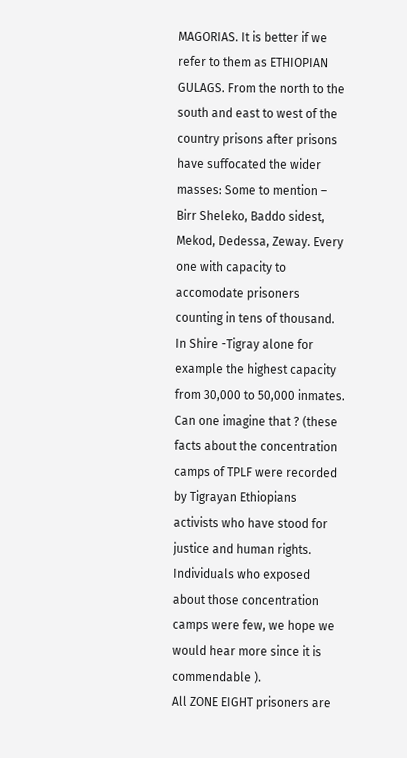MAGORIAS. It is better if we refer to them as ETHIOPIAN GULAGS. From the north to the south and east to west of the country prisons after prisons have suffocated the wider masses: Some to mention – Birr Sheleko, Baddo sidest, Mekod, Dedessa, Zeway. Every one with capacity to accomodate prisoners counting in tens of thousand. In Shire -Tigray alone for example the highest capacity from 30,000 to 50,000 inmates. Can one imagine that ? (these facts about the concentration camps of TPLF were recorded by Tigrayan Ethiopians activists who have stood for justice and human rights. Individuals who exposed about those concentration camps were few, we hope we would hear more since it is commendable ).
All ZONE EIGHT prisoners are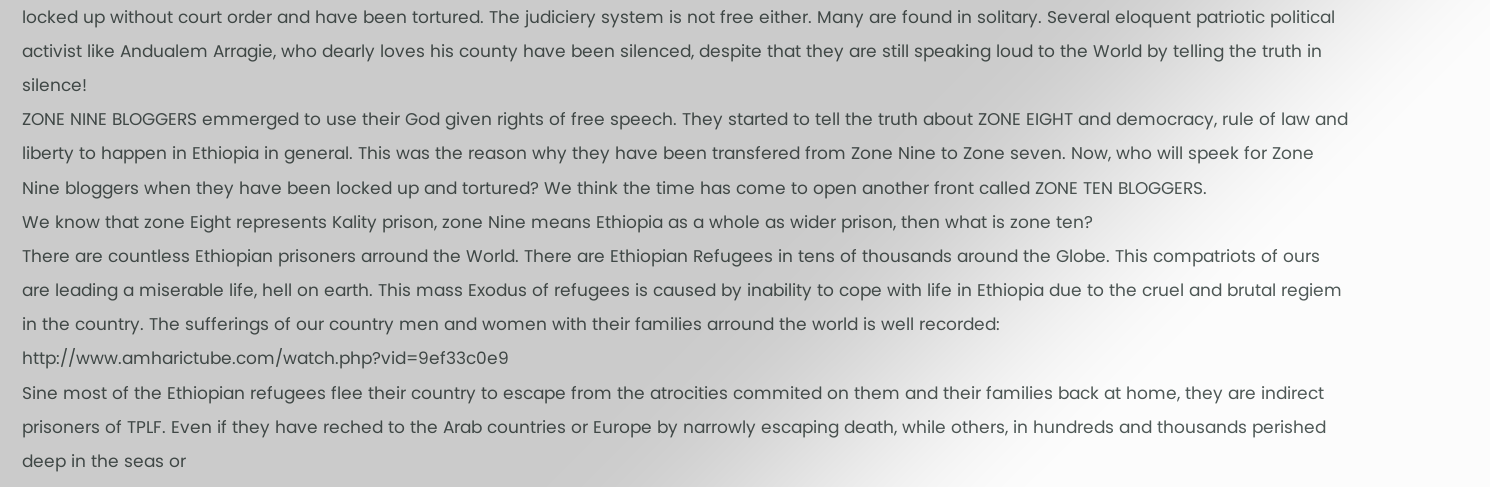locked up without court order and have been tortured. The judiciery system is not free either. Many are found in solitary. Several eloquent patriotic political activist like Andualem Arragie, who dearly loves his county have been silenced, despite that they are still speaking loud to the World by telling the truth in silence!
ZONE NINE BLOGGERS emmerged to use their God given rights of free speech. They started to tell the truth about ZONE EIGHT and democracy, rule of law and liberty to happen in Ethiopia in general. This was the reason why they have been transfered from Zone Nine to Zone seven. Now, who will speek for Zone Nine bloggers when they have been locked up and tortured? We think the time has come to open another front called ZONE TEN BLOGGERS.
We know that zone Eight represents Kality prison, zone Nine means Ethiopia as a whole as wider prison, then what is zone ten?
There are countless Ethiopian prisoners arround the World. There are Ethiopian Refugees in tens of thousands around the Globe. This compatriots of ours are leading a miserable life, hell on earth. This mass Exodus of refugees is caused by inability to cope with life in Ethiopia due to the cruel and brutal regiem in the country. The sufferings of our country men and women with their families arround the world is well recorded: http://www.amharictube.com/watch.php?vid=9ef33c0e9
Sine most of the Ethiopian refugees flee their country to escape from the atrocities commited on them and their families back at home, they are indirect prisoners of TPLF. Even if they have reched to the Arab countries or Europe by narrowly escaping death, while others, in hundreds and thousands perished deep in the seas or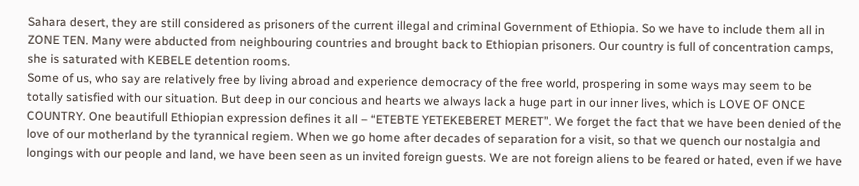Sahara desert, they are still considered as prisoners of the current illegal and criminal Government of Ethiopia. So we have to include them all in ZONE TEN. Many were abducted from neighbouring countries and brought back to Ethiopian prisoners. Our country is full of concentration camps, she is saturated with KEBELE detention rooms.
Some of us, who say are relatively free by living abroad and experience democracy of the free world, prospering in some ways may seem to be totally satisfied with our situation. But deep in our concious and hearts we always lack a huge part in our inner lives, which is LOVE OF ONCE COUNTRY. One beautifull Ethiopian expression defines it all – “ETEBTE YETEKEBERET MERET”. We forget the fact that we have been denied of the love of our motherland by the tyrannical regiem. When we go home after decades of separation for a visit, so that we quench our nostalgia and longings with our people and land, we have been seen as un invited foreign guests. We are not foreign aliens to be feared or hated, even if we have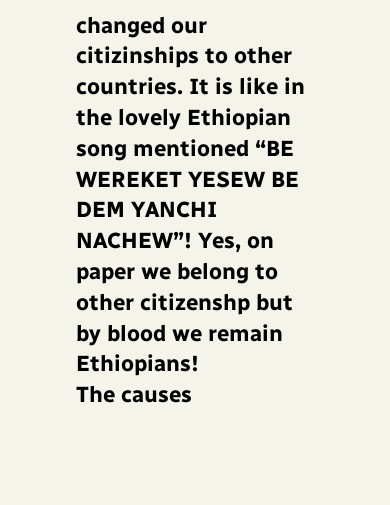changed our citizinships to other countries. It is like in the lovely Ethiopian song mentioned “BE WEREKET YESEW BE DEM YANCHI NACHEW”! Yes, on paper we belong to other citizenshp but by blood we remain Ethiopians!
The causes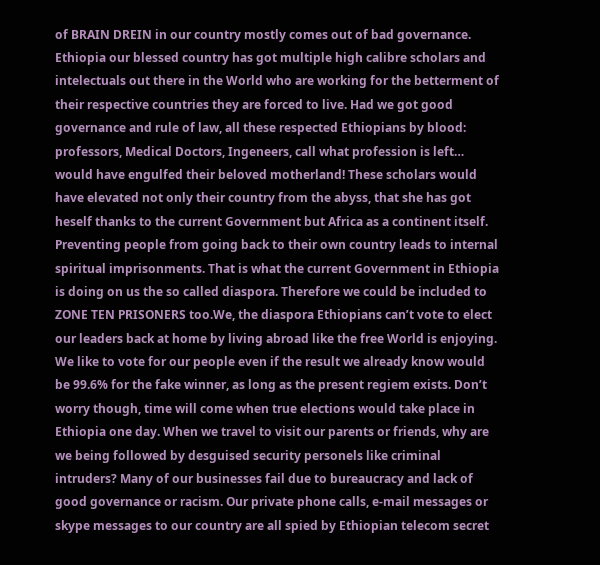of BRAIN DREIN in our country mostly comes out of bad governance. Ethiopia our blessed country has got multiple high calibre scholars and intelectuals out there in the World who are working for the betterment of their respective countries they are forced to live. Had we got good governance and rule of law, all these respected Ethiopians by blood: professors, Medical Doctors, Ingeneers, call what profession is left… would have engulfed their beloved motherland! These scholars would have elevated not only their country from the abyss, that she has got heself thanks to the current Government but Africa as a continent itself.
Preventing people from going back to their own country leads to internal spiritual imprisonments. That is what the current Government in Ethiopia is doing on us the so called diaspora. Therefore we could be included to ZONE TEN PRISONERS too.We, the diaspora Ethiopians can’t vote to elect our leaders back at home by living abroad like the free World is enjoying. We like to vote for our people even if the result we already know would be 99.6% for the fake winner, as long as the present regiem exists. Don’t worry though, time will come when true elections would take place in Ethiopia one day. When we travel to visit our parents or friends, why are we being followed by desguised security personels like criminal intruders? Many of our businesses fail due to bureaucracy and lack of good governance or racism. Our private phone calls, e-mail messages or skype messages to our country are all spied by Ethiopian telecom secret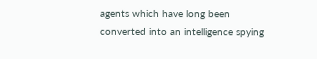agents which have long been converted into an intelligence spying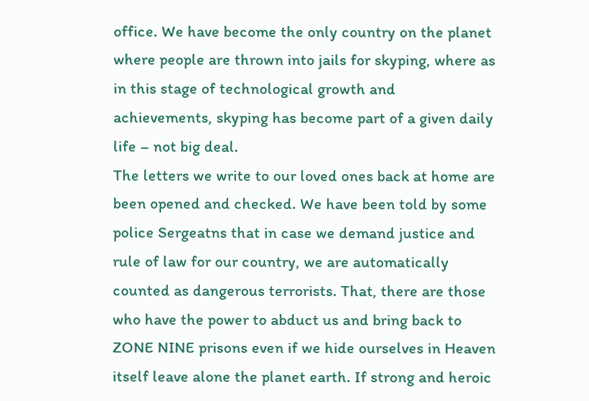office. We have become the only country on the planet where people are thrown into jails for skyping, where as in this stage of technological growth and achievements, skyping has become part of a given daily life – not big deal.
The letters we write to our loved ones back at home are been opened and checked. We have been told by some police Sergeatns that in case we demand justice and rule of law for our country, we are automatically counted as dangerous terrorists. That, there are those who have the power to abduct us and bring back to ZONE NINE prisons even if we hide ourselves in Heaven itself leave alone the planet earth. If strong and heroic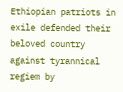Ethiopian patriots in exile defended their beloved country against tyrannical regiem by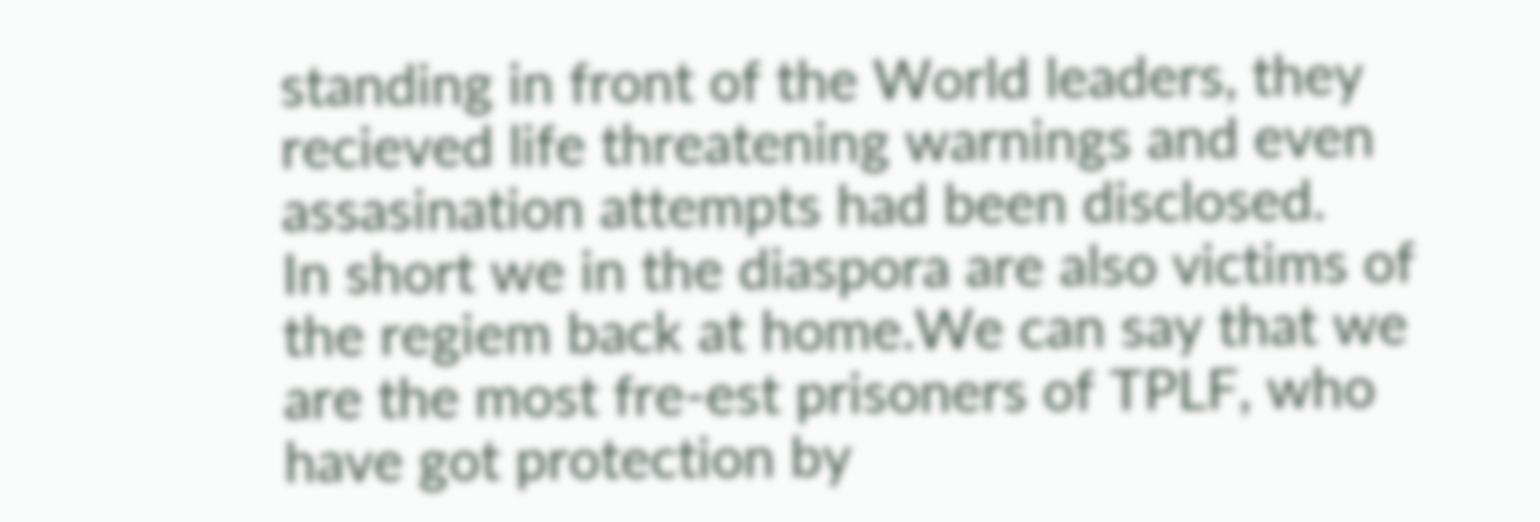standing in front of the World leaders, they recieved life threatening warnings and even assasination attempts had been disclosed.
In short we in the diaspora are also victims of the regiem back at home.We can say that we are the most fre-est prisoners of TPLF, who have got protection by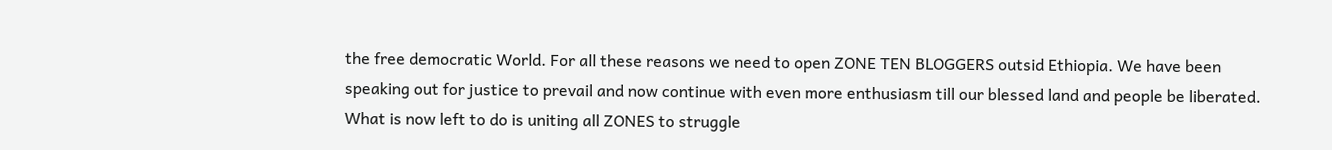the free democratic World. For all these reasons we need to open ZONE TEN BLOGGERS outsid Ethiopia. We have been speaking out for justice to prevail and now continue with even more enthusiasm till our blessed land and people be liberated. What is now left to do is uniting all ZONES to struggle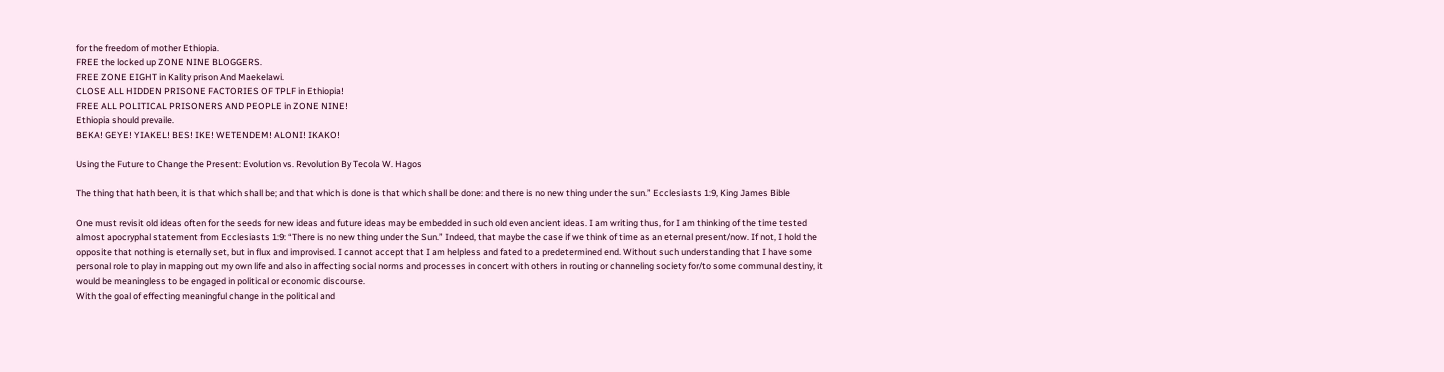for the freedom of mother Ethiopia.
FREE the locked up ZONE NINE BLOGGERS.
FREE ZONE EIGHT in Kality prison And Maekelawi.
CLOSE ALL HIDDEN PRISONE FACTORIES OF TPLF in Ethiopia!
FREE ALL POLITICAL PRISONERS AND PEOPLE in ZONE NINE!
Ethiopia should prevaile.
BEKA! GEYE! YIAKEL! BES! IKE! WETENDEM! ALONI! IKAKO!

Using the Future to Change the Present: Evolution vs. Revolution By Tecola W. Hagos

The thing that hath been, it is that which shall be; and that which is done is that which shall be done: and there is no new thing under the sun.” Ecclesiasts 1:9, King James Bible

One must revisit old ideas often for the seeds for new ideas and future ideas may be embedded in such old even ancient ideas. I am writing thus, for I am thinking of the time tested almost apocryphal statement from Ecclesiasts 1:9: “There is no new thing under the Sun.” Indeed, that maybe the case if we think of time as an eternal present/now. If not, I hold the opposite that nothing is eternally set, but in flux and improvised. I cannot accept that I am helpless and fated to a predetermined end. Without such understanding that I have some personal role to play in mapping out my own life and also in affecting social norms and processes in concert with others in routing or channeling society for/to some communal destiny, it would be meaningless to be engaged in political or economic discourse.
With the goal of effecting meaningful change in the political and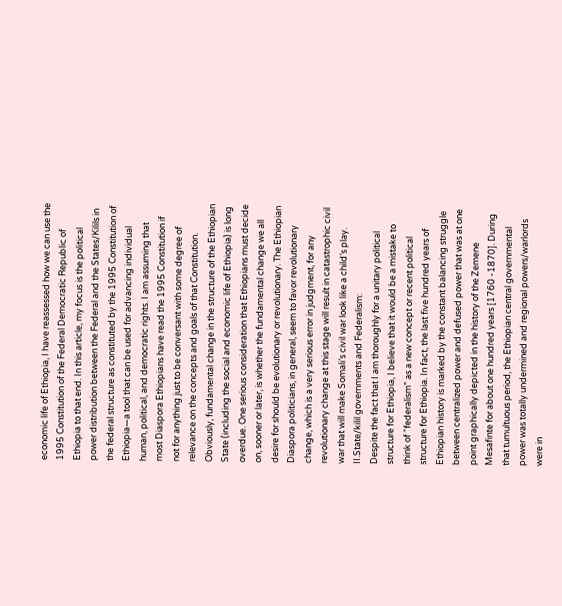economic life of Ethiopia, I have reassessed how we can use the 1995 Constitution of the Federal Democratic Republic of Ethiopia to that end. In this article, my focus is the political power distribution between the Federal and the States/Kilils in the federal structure as constituted by the 1995 Constitution of Ethiopia—a tool that can be used for advancing individual human, political, and democratic rights. I am assuming that most Diaspora Ethiopians have read the 1995 Constitution if not for anything just to be conversant with some degree of relevance on the concepts and goals of that Constitution.
Obviously, fundamental change in the structure of the Ethiopian State (including the social and economic life of Ethiopia) is long overdue. One serious consideration that Ethiopians must decide on, sooner or later, is whether the fundamental change we all desire for should be evolutionary or revolutionary. The Ethiopian Diaspora politicians, in general, seem to favor revolutionary change, which is a very serious error in judgment, for any revolutionary change at this stage will result in catastrophic civil war that will make Somali’s civil war look like a child’s play.
II.State/kilil governments and Federalism:
Despite the fact that I am thoroughly for a unitary political structure for Ethiopia, I believe that it would be a mistake to think of “federalism” as a new concept or recent political structure for Ethiopia. In fact, the last five hundred years of Ethiopian history is marked by the constant balancing struggle between centralized power and defused power that was at one point graphically depicted in the history of the Zemene Mesafinte for about one hundred years [1760 -1870]. During that tumultuous period, the Ethiopian central governmental power was totally undermined and regional powers/warlords were in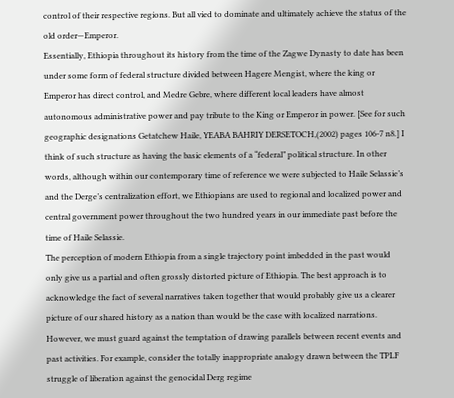control of their respective regions. But all vied to dominate and ultimately achieve the status of the old order—Emperor.
Essentially, Ethiopia throughout its history from the time of the Zagwe Dynasty to date has been under some form of federal structure divided between Hagere Mengist, where the king or Emperor has direct control, and Medre Gebre, where different local leaders have almost autonomous administrative power and pay tribute to the King or Emperor in power. [See for such geographic designations Getatchew Haile, YEABA BAHRIY DERSETOCH,(2002) pages 106-7 n8.] I think of such structure as having the basic elements of a “federal” political structure. In other words, although within our contemporary time of reference we were subjected to Haile Selassie’s and the Derge’s centralization effort, we Ethiopians are used to regional and localized power and central government power throughout the two hundred years in our immediate past before the time of Haile Selassie.
The perception of modern Ethiopia from a single trajectory point imbedded in the past would only give us a partial and often grossly distorted picture of Ethiopia. The best approach is to acknowledge the fact of several narratives taken together that would probably give us a clearer picture of our shared history as a nation than would be the case with localized narrations. However, we must guard against the temptation of drawing parallels between recent events and past activities. For example, consider the totally inappropriate analogy drawn between the TPLF struggle of liberation against the genocidal Derg regime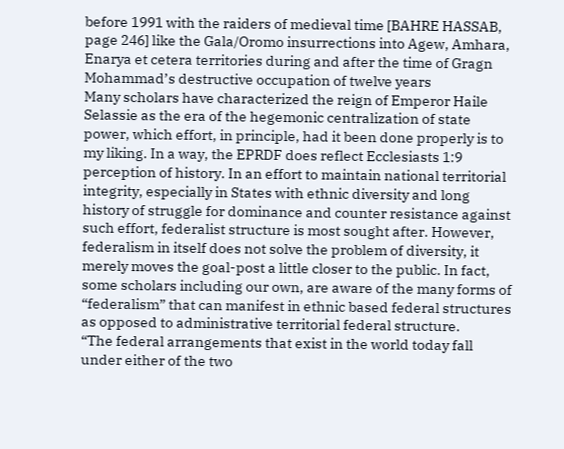before 1991 with the raiders of medieval time [BAHRE HASSAB, page 246] like the Gala/Oromo insurrections into Agew, Amhara, Enarya et cetera territories during and after the time of Gragn Mohammad’s destructive occupation of twelve years
Many scholars have characterized the reign of Emperor Haile Selassie as the era of the hegemonic centralization of state power, which effort, in principle, had it been done properly is to my liking. In a way, the EPRDF does reflect Ecclesiasts 1:9 perception of history. In an effort to maintain national territorial integrity, especially in States with ethnic diversity and long history of struggle for dominance and counter resistance against such effort, federalist structure is most sought after. However, federalism in itself does not solve the problem of diversity, it merely moves the goal-post a little closer to the public. In fact, some scholars including our own, are aware of the many forms of “federalism” that can manifest in ethnic based federal structures as opposed to administrative territorial federal structure.
“The federal arrangements that exist in the world today fall under either of the two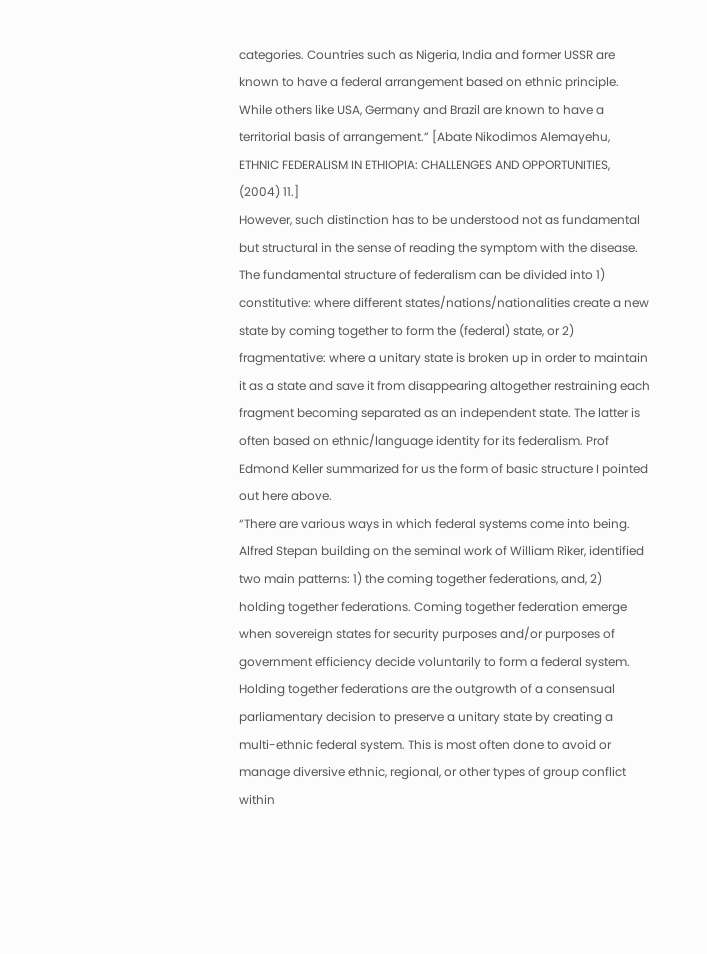categories. Countries such as Nigeria, India and former USSR are known to have a federal arrangement based on ethnic principle. While others like USA, Germany and Brazil are known to have a territorial basis of arrangement.” [Abate Nikodimos Alemayehu, ETHNIC FEDERALISM IN ETHIOPIA: CHALLENGES AND OPPORTUNITIES, (2004) 11.]
However, such distinction has to be understood not as fundamental but structural in the sense of reading the symptom with the disease.
The fundamental structure of federalism can be divided into 1) constitutive: where different states/nations/nationalities create a new state by coming together to form the (federal) state, or 2) fragmentative: where a unitary state is broken up in order to maintain it as a state and save it from disappearing altogether restraining each fragment becoming separated as an independent state. The latter is often based on ethnic/language identity for its federalism. Prof Edmond Keller summarized for us the form of basic structure I pointed out here above.
“There are various ways in which federal systems come into being. Alfred Stepan building on the seminal work of William Riker, identified two main patterns: 1) the coming together federations, and, 2) holding together federations. Coming together federation emerge when sovereign states for security purposes and/or purposes of government efficiency decide voluntarily to form a federal system. Holding together federations are the outgrowth of a consensual parliamentary decision to preserve a unitary state by creating a multi-ethnic federal system. This is most often done to avoid or manage diversive ethnic, regional, or other types of group conflict within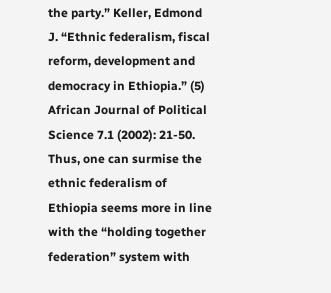the party.” Keller, Edmond J. “Ethnic federalism, fiscal reform, development and democracy in Ethiopia.” (5) African Journal of Political Science 7.1 (2002): 21-50.
Thus, one can surmise the ethnic federalism of Ethiopia seems more in line with the “holding together federation” system with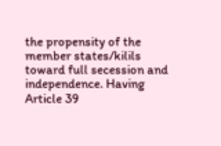the propensity of the member states/kilils toward full secession and independence. Having Article 39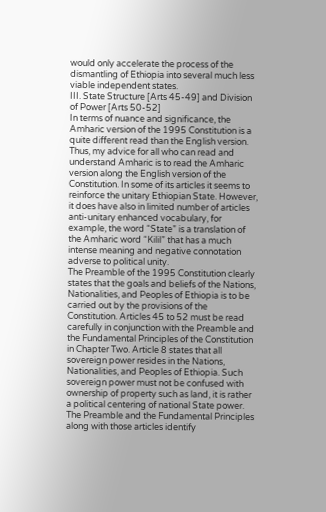would only accelerate the process of the dismantling of Ethiopia into several much less viable independent states.
III. State Structure [Arts 45-49] and Division of Power [Arts 50-52]
In terms of nuance and significance, the Amharic version of the 1995 Constitution is a quite different read than the English version. Thus, my advice for all who can read and understand Amharic is to read the Amharic version along the English version of the Constitution. In some of its articles it seems to reinforce the unitary Ethiopian State. However, it does have also in limited number of articles anti-unitary enhanced vocabulary, for example, the word “State” is a translation of the Amharic word “Kilil” that has a much intense meaning and negative connotation adverse to political unity.
The Preamble of the 1995 Constitution clearly states that the goals and beliefs of the Nations, Nationalities, and Peoples of Ethiopia is to be carried out by the provisions of the Constitution. Articles 45 to 52 must be read carefully in conjunction with the Preamble and the Fundamental Principles of the Constitution in Chapter Two. Article 8 states that all sovereign power resides in the Nations, Nationalities, and Peoples of Ethiopia. Such sovereign power must not be confused with ownership of property such as land, it is rather a political centering of national State power. The Preamble and the Fundamental Principles along with those articles identify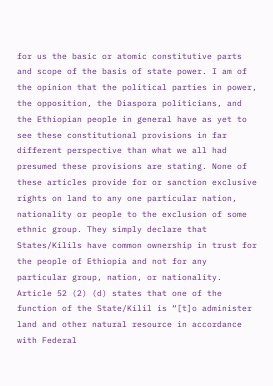for us the basic or atomic constitutive parts and scope of the basis of state power. I am of the opinion that the political parties in power, the opposition, the Diaspora politicians, and the Ethiopian people in general have as yet to see these constitutional provisions in far different perspective than what we all had presumed these provisions are stating. None of these articles provide for or sanction exclusive rights on land to any one particular nation, nationality or people to the exclusion of some ethnic group. They simply declare that States/Kilils have common ownership in trust for the people of Ethiopia and not for any particular group, nation, or nationality.
Article 52 (2) (d) states that one of the function of the State/Kilil is “[t]o administer land and other natural resource in accordance with Federal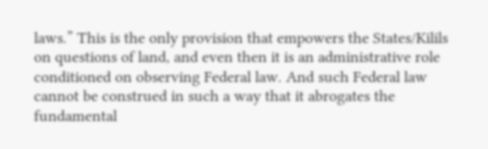laws.” This is the only provision that empowers the States/Kilils on questions of land, and even then it is an administrative role conditioned on observing Federal law. And such Federal law cannot be construed in such a way that it abrogates the fundamental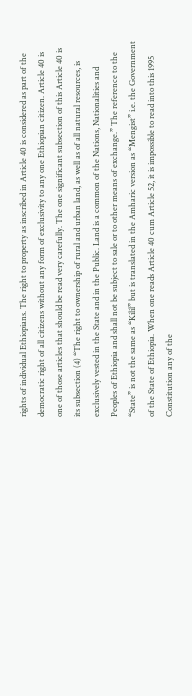rights of individual Ethiopians. The right to property as inscribed in Article 40 is considered as part of the democratic right of all citizens without any form of exclusivity to any one Ethiopian citizen. Article 40 is one of those articles that should be read very carefully. The one significant subsection of this Article 40 is its subsection (4) “The right to ownership of rural and urban land, as well as of all natural resources, is exclusively vested in the State and in the Public. Land is a common of the Nations, Nationalities and Peoples of Ethiopia and shall not be subject to sale or to other means of exchange.” The reference to the “State” is not the same as “Kilil” but is translated in the Amharic version as “Mengist” i.e. the Government of the State of Ethiopia. When one reads Article 40 cum Article 52, it is impossible to read into this 1995 Constitution any of the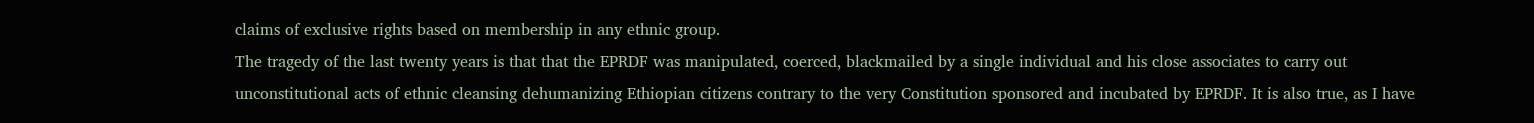claims of exclusive rights based on membership in any ethnic group.
The tragedy of the last twenty years is that that the EPRDF was manipulated, coerced, blackmailed by a single individual and his close associates to carry out unconstitutional acts of ethnic cleansing dehumanizing Ethiopian citizens contrary to the very Constitution sponsored and incubated by EPRDF. It is also true, as I have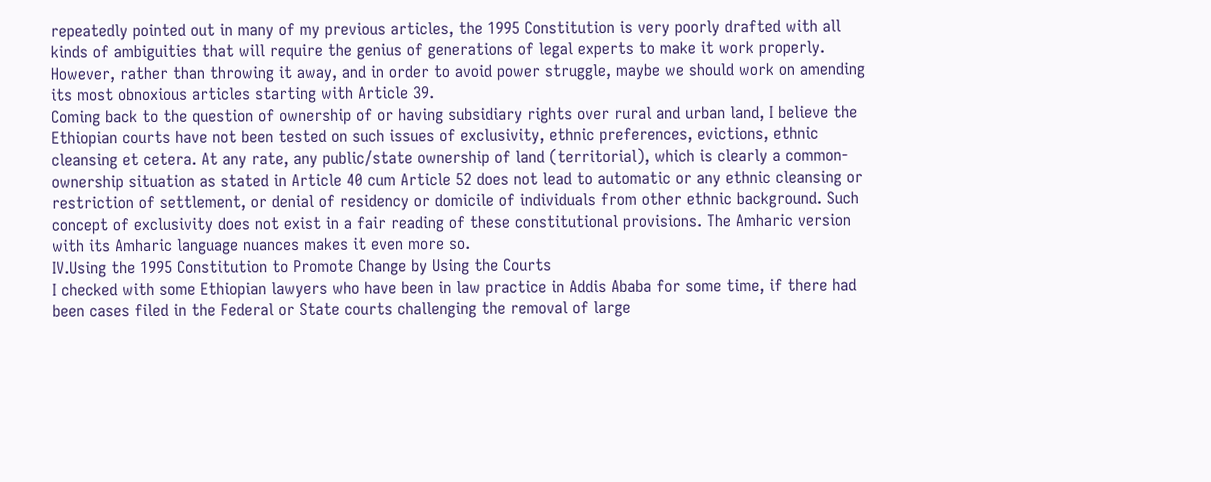repeatedly pointed out in many of my previous articles, the 1995 Constitution is very poorly drafted with all kinds of ambiguities that will require the genius of generations of legal experts to make it work properly. However, rather than throwing it away, and in order to avoid power struggle, maybe we should work on amending its most obnoxious articles starting with Article 39.
Coming back to the question of ownership of or having subsidiary rights over rural and urban land, I believe the Ethiopian courts have not been tested on such issues of exclusivity, ethnic preferences, evictions, ethnic cleansing et cetera. At any rate, any public/state ownership of land (territorial), which is clearly a common-ownership situation as stated in Article 40 cum Article 52 does not lead to automatic or any ethnic cleansing or restriction of settlement, or denial of residency or domicile of individuals from other ethnic background. Such concept of exclusivity does not exist in a fair reading of these constitutional provisions. The Amharic version with its Amharic language nuances makes it even more so.
IV.Using the 1995 Constitution to Promote Change by Using the Courts
I checked with some Ethiopian lawyers who have been in law practice in Addis Ababa for some time, if there had been cases filed in the Federal or State courts challenging the removal of large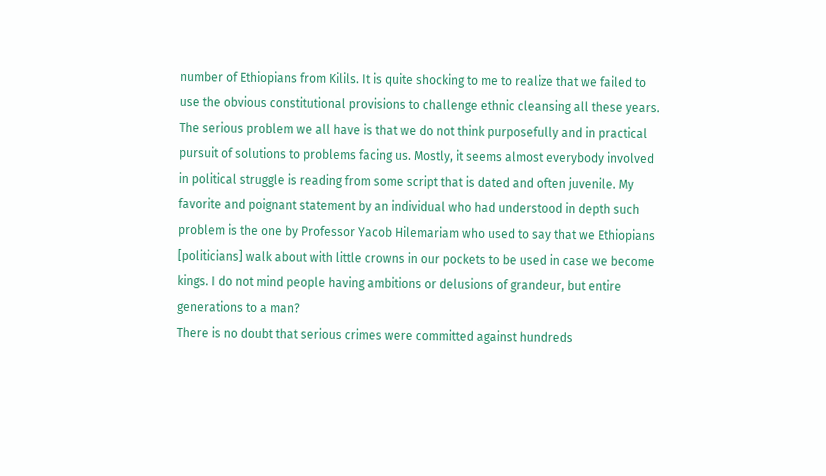number of Ethiopians from Kilils. It is quite shocking to me to realize that we failed to use the obvious constitutional provisions to challenge ethnic cleansing all these years. The serious problem we all have is that we do not think purposefully and in practical pursuit of solutions to problems facing us. Mostly, it seems almost everybody involved in political struggle is reading from some script that is dated and often juvenile. My favorite and poignant statement by an individual who had understood in depth such problem is the one by Professor Yacob Hilemariam who used to say that we Ethiopians [politicians] walk about with little crowns in our pockets to be used in case we become kings. I do not mind people having ambitions or delusions of grandeur, but entire generations to a man?
There is no doubt that serious crimes were committed against hundreds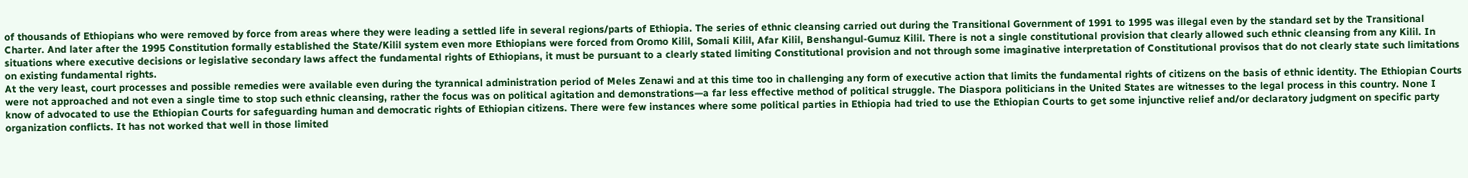of thousands of Ethiopians who were removed by force from areas where they were leading a settled life in several regions/parts of Ethiopia. The series of ethnic cleansing carried out during the Transitional Government of 1991 to 1995 was illegal even by the standard set by the Transitional Charter. And later after the 1995 Constitution formally established the State/Kilil system even more Ethiopians were forced from Oromo Kilil, Somali Kilil, Afar Kilil, Benshangul-Gumuz Kilil. There is not a single constitutional provision that clearly allowed such ethnic cleansing from any Kilil. In situations where executive decisions or legislative secondary laws affect the fundamental rights of Ethiopians, it must be pursuant to a clearly stated limiting Constitutional provision and not through some imaginative interpretation of Constitutional provisos that do not clearly state such limitations on existing fundamental rights.
At the very least, court processes and possible remedies were available even during the tyrannical administration period of Meles Zenawi and at this time too in challenging any form of executive action that limits the fundamental rights of citizens on the basis of ethnic identity. The Ethiopian Courts were not approached and not even a single time to stop such ethnic cleansing, rather the focus was on political agitation and demonstrations—a far less effective method of political struggle. The Diaspora politicians in the United States are witnesses to the legal process in this country. None I know of advocated to use the Ethiopian Courts for safeguarding human and democratic rights of Ethiopian citizens. There were few instances where some political parties in Ethiopia had tried to use the Ethiopian Courts to get some injunctive relief and/or declaratory judgment on specific party organization conflicts. It has not worked that well in those limited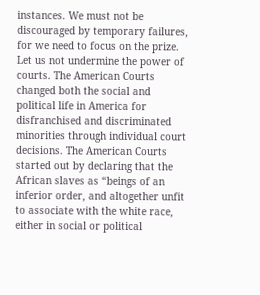instances. We must not be discouraged by temporary failures, for we need to focus on the prize.
Let us not undermine the power of courts. The American Courts changed both the social and political life in America for disfranchised and discriminated minorities through individual court decisions. The American Courts started out by declaring that the African slaves as “beings of an inferior order, and altogether unfit to associate with the white race, either in social or political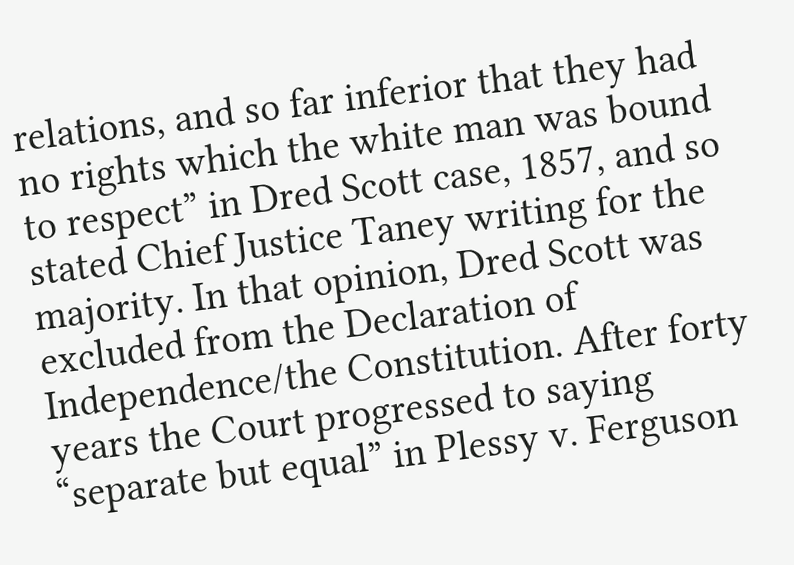relations, and so far inferior that they had no rights which the white man was bound to respect” in Dred Scott case, 1857, and so stated Chief Justice Taney writing for the majority. In that opinion, Dred Scott was excluded from the Declaration of Independence/the Constitution. After forty years the Court progressed to saying “separate but equal” in Plessy v. Ferguson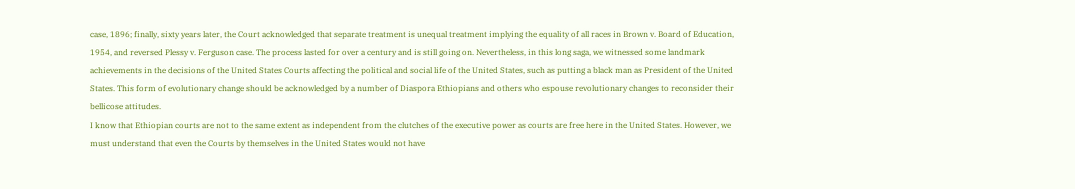case, 1896; finally, sixty years later, the Court acknowledged that separate treatment is unequal treatment implying the equality of all races in Brown v. Board of Education, 1954, and reversed Plessy v. Ferguson case. The process lasted for over a century and is still going on. Nevertheless, in this long saga, we witnessed some landmark achievements in the decisions of the United States Courts affecting the political and social life of the United States, such as putting a black man as President of the United States. This form of evolutionary change should be acknowledged by a number of Diaspora Ethiopians and others who espouse revolutionary changes to reconsider their bellicose attitudes.
I know that Ethiopian courts are not to the same extent as independent from the clutches of the executive power as courts are free here in the United States. However, we must understand that even the Courts by themselves in the United States would not have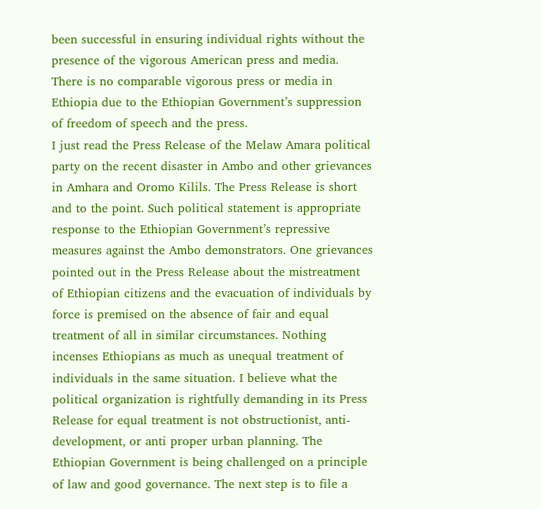been successful in ensuring individual rights without the presence of the vigorous American press and media. There is no comparable vigorous press or media in Ethiopia due to the Ethiopian Government’s suppression of freedom of speech and the press.
I just read the Press Release of the Melaw Amara political party on the recent disaster in Ambo and other grievances in Amhara and Oromo Kilils. The Press Release is short and to the point. Such political statement is appropriate response to the Ethiopian Government’s repressive measures against the Ambo demonstrators. One grievances pointed out in the Press Release about the mistreatment of Ethiopian citizens and the evacuation of individuals by force is premised on the absence of fair and equal treatment of all in similar circumstances. Nothing incenses Ethiopians as much as unequal treatment of individuals in the same situation. I believe what the political organization is rightfully demanding in its Press Release for equal treatment is not obstructionist, anti-development, or anti proper urban planning. The Ethiopian Government is being challenged on a principle of law and good governance. The next step is to file a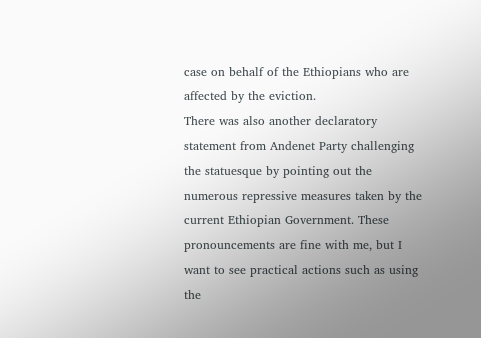case on behalf of the Ethiopians who are affected by the eviction.
There was also another declaratory statement from Andenet Party challenging the statuesque by pointing out the numerous repressive measures taken by the current Ethiopian Government. These pronouncements are fine with me, but I want to see practical actions such as using the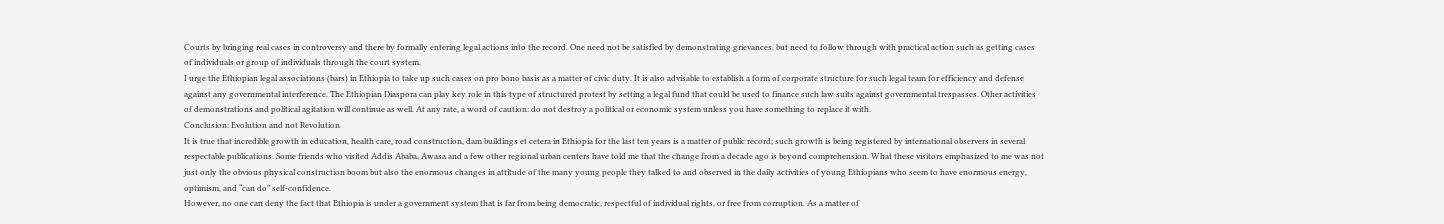Courts by bringing real cases in controversy and there by formally entering legal actions into the record. One need not be satisfied by demonstrating grievances, but need to follow through with practical action such as getting cases of individuals or group of individuals through the court system.
I urge the Ethiopian legal associations (bars) in Ethiopia to take up such cases on pro bono basis as a matter of civic duty. It is also advisable to establish a form of corporate structure for such legal team for efficiency and defense against any governmental interference. The Ethiopian Diaspora can play key role in this type of structured protest by setting a legal fund that could be used to finance such law suits against governmental trespasses. Other activities of demonstrations and political agitation will continue as well. At any rate, a word of caution: do not destroy a political or economic system unless you have something to replace it with.
Conclusion: Evolution and not Revolution
It is true that incredible growth in education, health care, road construction, dam buildings et cetera in Ethiopia for the last ten years is a matter of public record; such growth is being registered by international observers in several respectable publications. Some friends who visited Addis Ababa, Awasa and a few other regional urban centers have told me that the change from a decade ago is beyond comprehension. What these visitors emphasized to me was not just only the obvious physical construction boom but also the enormous changes in attitude of the many young people they talked to and observed in the daily activities of young Ethiopians who seem to have enormous energy, optimism, and “can do” self-confidence.
However, no one can deny the fact that Ethiopia is under a government system that is far from being democratic, respectful of individual rights, or free from corruption. As a matter of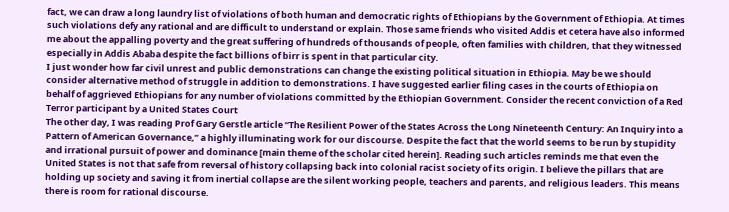fact, we can draw a long laundry list of violations of both human and democratic rights of Ethiopians by the Government of Ethiopia. At times such violations defy any rational and are difficult to understand or explain. Those same friends who visited Addis et cetera have also informed me about the appalling poverty and the great suffering of hundreds of thousands of people, often families with children, that they witnessed especially in Addis Ababa despite the fact billions of birr is spent in that particular city.
I just wonder how far civil unrest and public demonstrations can change the existing political situation in Ethiopia. May be we should consider alternative method of struggle in addition to demonstrations. I have suggested earlier filing cases in the courts of Ethiopia on behalf of aggrieved Ethiopians for any number of violations committed by the Ethiopian Government. Consider the recent conviction of a Red Terror participant by a United States Court
The other day, I was reading Prof Gary Gerstle article “The Resilient Power of the States Across the Long Nineteenth Century: An Inquiry into a Pattern of American Governance,” a highly illuminating work for our discourse. Despite the fact that the world seems to be run by stupidity and irrational pursuit of power and dominance [main theme of the scholar cited herein]. Reading such articles reminds me that even the United States is not that safe from reversal of history collapsing back into colonial racist society of its origin. I believe the pillars that are holding up society and saving it from inertial collapse are the silent working people, teachers and parents, and religious leaders. This means there is room for rational discourse.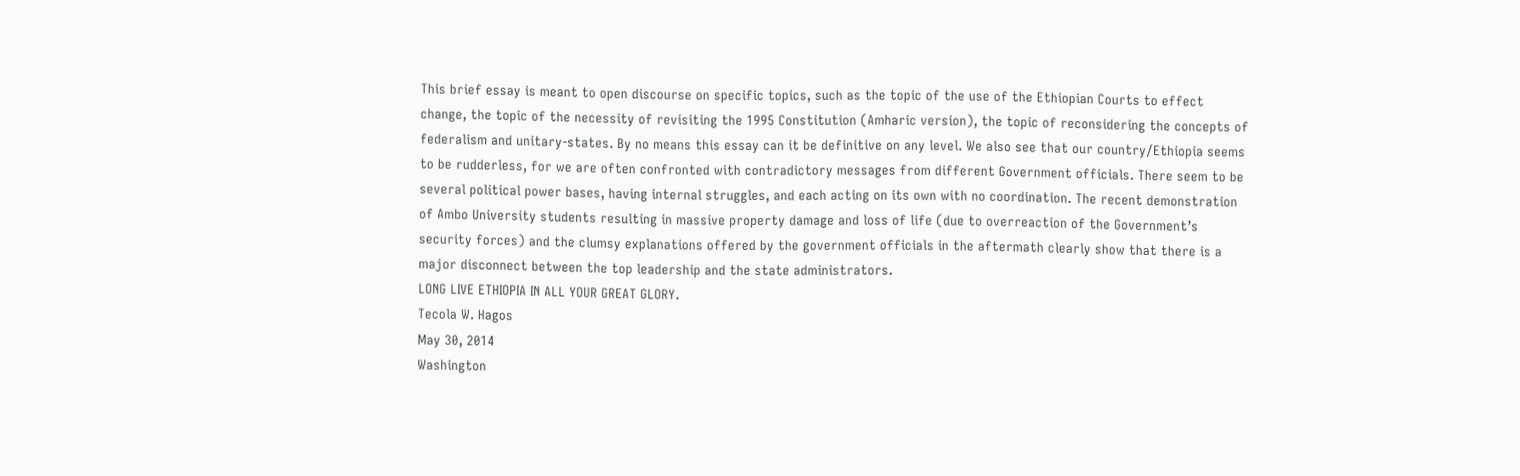This brief essay is meant to open discourse on specific topics, such as the topic of the use of the Ethiopian Courts to effect change, the topic of the necessity of revisiting the 1995 Constitution (Amharic version), the topic of reconsidering the concepts of federalism and unitary-states. By no means this essay can it be definitive on any level. We also see that our country/Ethiopia seems to be rudderless, for we are often confronted with contradictory messages from different Government officials. There seem to be several political power bases, having internal struggles, and each acting on its own with no coordination. The recent demonstration of Ambo University students resulting in massive property damage and loss of life (due to overreaction of the Government’s security forces) and the clumsy explanations offered by the government officials in the aftermath clearly show that there is a major disconnect between the top leadership and the state administrators.
LONG LIVE ETHIOPIA IN ALL YOUR GREAT GLORY.
Tecola W. Hagos
May 30, 2014
Washington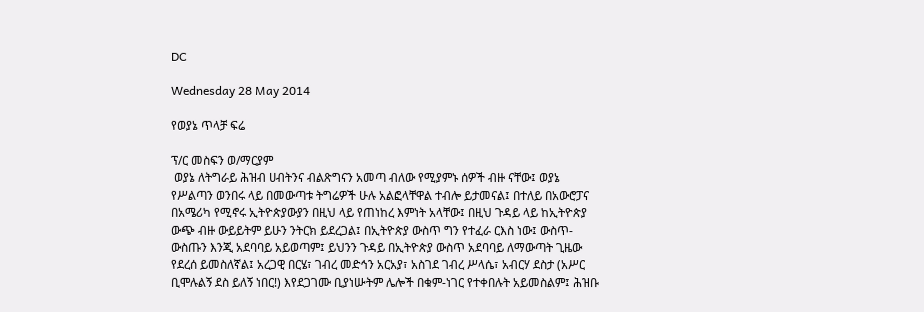DC

Wednesday 28 May 2014

የወያኔ ጥላቻ ፍሬ

ፕ/ር መስፍን ወ/ማርያም
 ወያኔ ለትግራይ ሕዝብ ሀብትንና ብልጽግናን አመጣ ብለው የሚያምኑ ሰዎች ብዙ ናቸው፤ ወያኔ
የሥልጣን ወንበሩ ላይ በመውጣቱ ትግሬዎች ሁሉ አልፎላቸዋል ተብሎ ይታመናል፤ በተለይ በአውሮፓና
በአሜሪካ የሚኖሩ ኢትዮጵያውያን በዚህ ላይ የጠነከረ እምነት አላቸው፤ በዚህ ጉዳይ ላይ ከኢትዮጵያ
ውጭ ብዙ ውይይትም ይሁን ንትርክ ይደረጋል፤ በኢትዮጵያ ውስጥ ግን የተፈራ ርእስ ነው፤ ውስጥ-
ውስጡን እንጂ አደባባይ አይወጣም፤ ይህንን ጉዳይ በኢትዮጵያ ውስጥ አደባባይ ለማውጣት ጊዜው
የደረሰ ይመስለኛል፤ አረጋዊ በርሄ፣ ገብረ መድኅን አርአያ፣ አስገደ ገብረ ሥላሴ፣ አብርሃ ደስታ (አሥር
ቢሞሉልኝ ደስ ይለኝ ነበር!) እየደጋገሙ ቢያነሡትም ሌሎች በቁም-ነገር የተቀበሉት አይመስልም፤ ሕዝቡ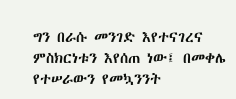ግን በራሱ መንገድ እየተናገረና ምስክርነቱን እየሰጠ ነው፤ በመቀሌ የተሠራውን የመኳንንት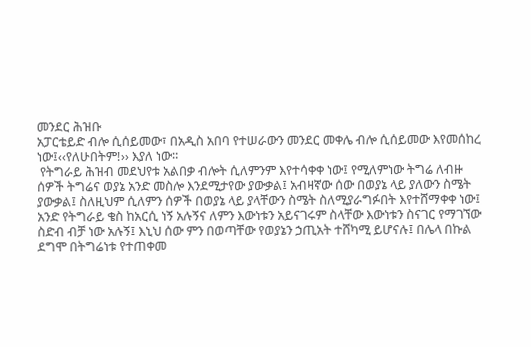መንደር ሕዝቡ
አፓርቴይድ ብሎ ሲሰይመው፣ በአዲስ አበባ የተሠራውን መንደር መቀሌ ብሎ ሲሰይመው እየመሰከረ
ነው፤‹‹የለሁበትም!›› እያለ ነው።
 የትግራይ ሕዝብ መደህየቱ አልበቃ ብሎት ሲለምንም እየተሳቀቀ ነው፤ የሚለምነው ትግሬ ለብዙ
ሰዎች ትግሬና ወያኔ አንድ መስሎ እንደሚታየው ያውቃል፤ አብዛኛው ሰው በወያኔ ላይ ያለውን ስሜት
ያውቃል፤ ስለዚህም ሲለምን ሰዎች በወያኔ ላይ ያላቸውን ስሜት ስለሚያራግፉበት እየተሸማቀቀ ነው፤
አንድ የትግራይ ቄስ ከአርሲ ነኝ አሉኝና ለምን እውነቱን አይናገሩም ስላቸው እውነቱን ስናገር የማገኘው
ስድብ ብቻ ነው አሉኝ፤ እኒህ ሰው ምን በወጣቸው የወያኔን ኃጢአት ተሸካሚ ይሆናሉ፤ በሌላ በኩል
ደግሞ በትግሬነቱ የተጠቀመ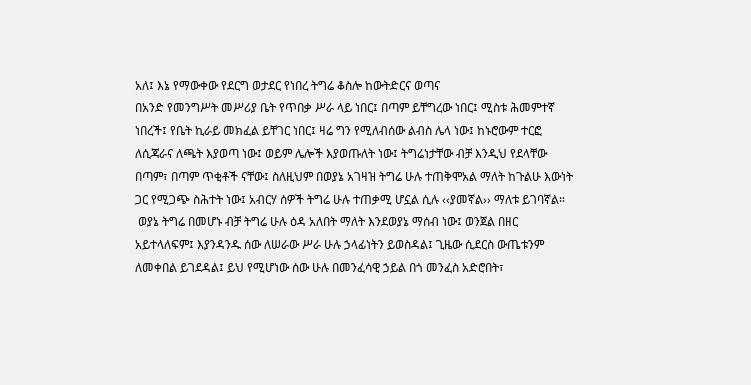አለ፤ እኔ የማውቀው የደርግ ወታደር የነበረ ትግሬ ቆስሎ ከውትድርና ወጣና
በአንድ የመንግሥት መሥሪያ ቤት የጥበቃ ሥራ ላይ ነበር፤ በጣም ይቸግረው ነበር፤ ሚስቱ ሕመምተኛ
ነበረች፤ የቤት ኪራይ መክፈል ይቸገር ነበር፤ ዛሬ ግን የሚለብሰው ልብስ ሌላ ነው፤ ከኑሮውም ተርፎ
ለሲጃራና ለጫት እያወጣ ነው፤ ወይም ሌሎች እያወጡለት ነው፤ ትግሬነታቸው ብቻ እንዲህ የደላቸው
በጣም፣ በጣም ጥቂቶች ናቸው፤ ስለዚህም በወያኔ አገዛዝ ትግሬ ሁሉ ተጠቅሞአል ማለት ከጉልሁ እውነት
ጋር የሚጋጭ ስሕተት ነው፤ አብርሃ ሰዎች ትግሬ ሁሉ ተጠቃሚ ሆኗል ሲሉ ‹‹ያመኛል›› ማለቱ ይገባኛል።
 ወያኔ ትግሬ በመሆኑ ብቻ ትግሬ ሁሉ ዕዳ አለበት ማለት እንደወያኔ ማሰብ ነው፤ ወንጀል በዘር
አይተላለፍም፤ እያንዳንዱ ሰው ለሠራው ሥራ ሁሉ ኃላፊነትን ይወስዳል፤ ጊዜው ሲደርስ ውጤቱንም
ለመቀበል ይገደዳል፤ ይህ የሚሆነው ሰው ሁሉ በመንፈሳዊ ኃይል በጎ መንፈስ አድሮበት፣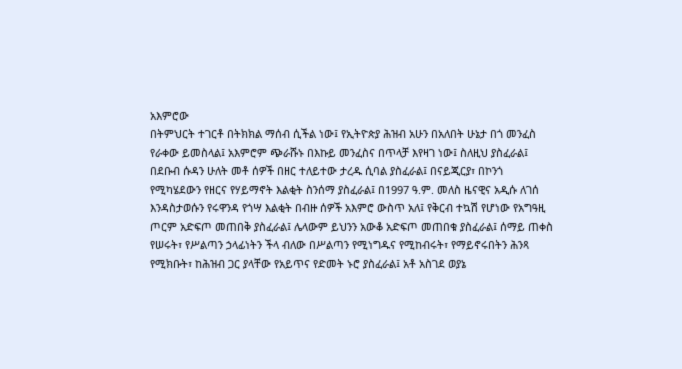አእምሮው
በትምህርት ተገርቶ በትክክል ማሰብ ሲችል ነው፤ የኢትዮጵያ ሕዝብ አሁን በአለበት ሁኔታ በጎ መንፈስ
የራቀው ይመስላል፤ አእምሮም ጭራሹኑ በእኩይ መንፈስና በጥላቻ እየዛገ ነው፤ ስለዚህ ያስፈራል፤
በደቡብ ሱዳን ሁለት መቶ ሰዎች በዘር ተለይተው ታረዱ ሲባል ያስፈራል፤ በናይጂርያ፣ በኮንጎ
የሚካሄደውን የዘርና የሃይማኖት እልቂት ስንሰማ ያስፈራል፤ በ1997 ዓ.ም. መለስ ዜናዊና አዲሱ ለገሰ
እንዳስታወሱን የሩዋንዳ የጎሣ እልቂት በብዙ ሰዎች አእምሮ ውስጥ አለ፤ የቅርብ ተኳሽ የሆነው የአግዓዚ
ጦርም አድፍጦ መጠበቅ ያስፈራል፤ ሌላውም ይህንን አውቆ አድፍጦ መጠበቁ ያስፈራል፤ ሰማይ ጠቀስ
የሠሩት፣ የሥልጣን ኃላፊነትን ችላ ብለው በሥልጣን የሚነግዱና የሚከብሩት፣ የማይኖሩበትን ሕንጻ
የሚክቡት፣ ከሕዝብ ጋር ያላቸው የአይጥና የድመት ኑሮ ያስፈራል፤ አቶ አስገደ ወያኔ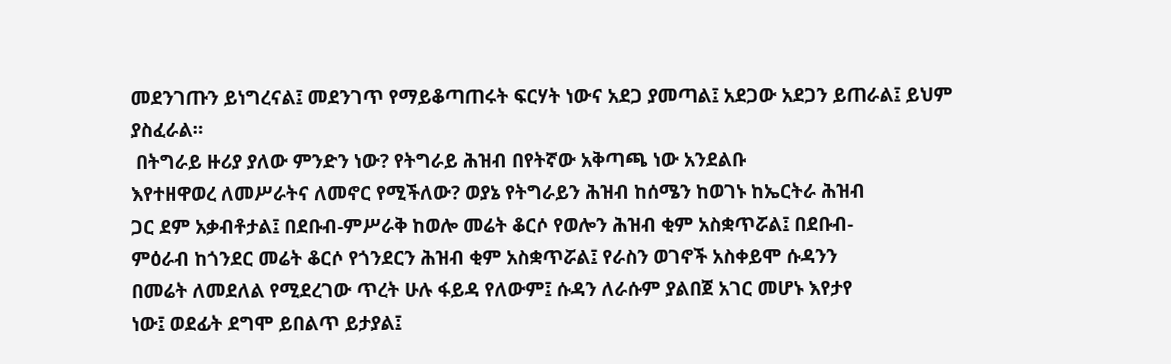መደንገጡን ይነግረናል፤ መደንገጥ የማይቆጣጠሩት ፍርሃት ነውና አደጋ ያመጣል፤ አደጋው አደጋን ይጠራል፤ ይህም
ያስፈራል።
 በትግራይ ዙሪያ ያለው ምንድን ነው? የትግራይ ሕዝብ በየትኛው አቅጣጫ ነው አንደልቡ
እየተዘዋወረ ለመሥራትና ለመኖር የሚችለው? ወያኔ የትግራይን ሕዝብ ከሰሜን ከወገኑ ከኤርትራ ሕዝብ
ጋር ደም አቃብቶታል፤ በደቡብ-ምሥራቅ ከወሎ መሬት ቆርሶ የወሎን ሕዝብ ቂም አስቋጥሯል፤ በደቡብ-
ምዕራብ ከጎንደር መሬት ቆርሶ የጎንደርን ሕዝብ ቂም አስቋጥሯል፤ የራስን ወገኖች አስቀይሞ ሱዳንን
በመሬት ለመደለል የሚደረገው ጥረት ሁሉ ፋይዳ የለውም፤ ሱዳን ለራሱም ያልበጀ አገር መሆኑ እየታየ
ነው፤ ወደፊት ደግሞ ይበልጥ ይታያል፤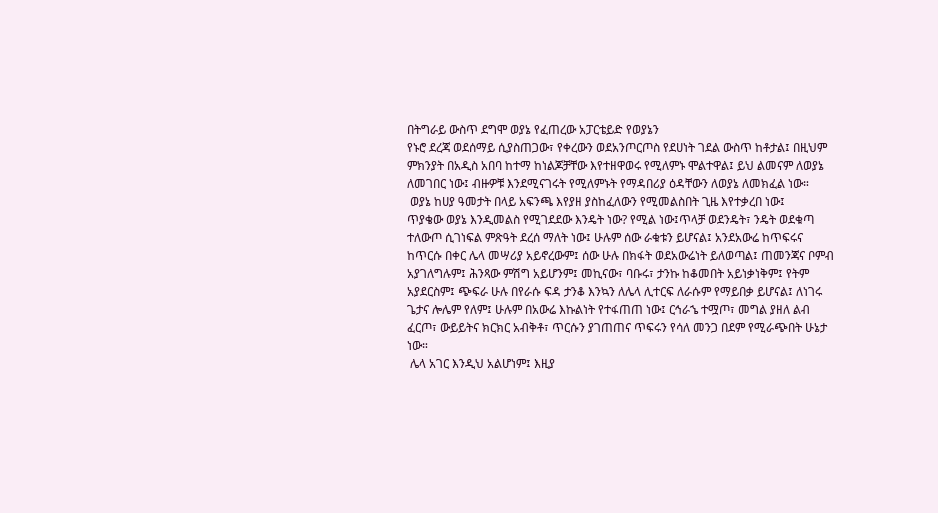በትግራይ ውስጥ ደግሞ ወያኔ የፈጠረው አፓርቴይድ የወያኔን
የኑሮ ደረጃ ወደሰማይ ሲያስጠጋው፣ የቀረውን ወደአንጦርጦስ የደሀነት ገደል ውስጥ ከቶታል፤ በዚህም
ምክንያት በአዲስ አበባ ከተማ ከነልጆቻቸው እየተዘዋወሩ የሚለምኑ ሞልተዋል፤ ይህ ልመናም ለወያኔ
ለመገበር ነው፤ ብዙዎቹ እንደሚናገሩት የሚለምኑት የማዳበሪያ ዕዳቸውን ለወያኔ ለመክፈል ነው።
 ወያኔ ከሀያ ዓመታት በላይ አፍንጫ እየያዘ ያስከፈለውን የሚመልስበት ጊዜ እየተቃረበ ነው፤
ጥያቄው ወያኔ እንዲመልስ የሚገደደው እንዴት ነው? የሚል ነው፤ጥላቻ ወደንዴት፣ ንዴት ወደቁጣ
ተለውጦ ሲገነፍል ምጽዓት ደረሰ ማለት ነው፤ ሁሉም ሰው ራቁቱን ይሆናል፤ አንደአውሬ ከጥፍሩና
ከጥርሱ በቀር ሌላ መሣሪያ አይኖረውም፤ ሰው ሁሉ በክፋት ወደአውሬነት ይለወጣል፤ ጠመንጃና ቦምብ
አያገለግሉም፤ ሕንጻው ምሽግ አይሆንም፤ መኪናው፣ ባቡሩ፣ ታንኩ ከቆመበት አይነቃነቅም፤ የትም
አያደርስም፤ ጭፍራ ሁሉ በየራሱ ፍዳ ታንቆ እንኳን ለሌላ ሊተርፍ ለራሱም የማይበቃ ይሆናል፤ ለነገሩ
ጌታና ሎሌም የለም፤ ሁሉም በአውሬ እኩልነት የተፋጠጠ ነው፤ ርኅራኄ ተሟጦ፣ መግል ያዘለ ልብ
ፈርጦ፣ ውይይትና ክርክር አብቅቶ፣ ጥርሱን ያገጠጠና ጥፍሩን የሳለ መንጋ በደም የሚራጭበት ሁኔታ
ነው።
 ሌላ አገር እንዲህ አልሆነም፤ እዚያ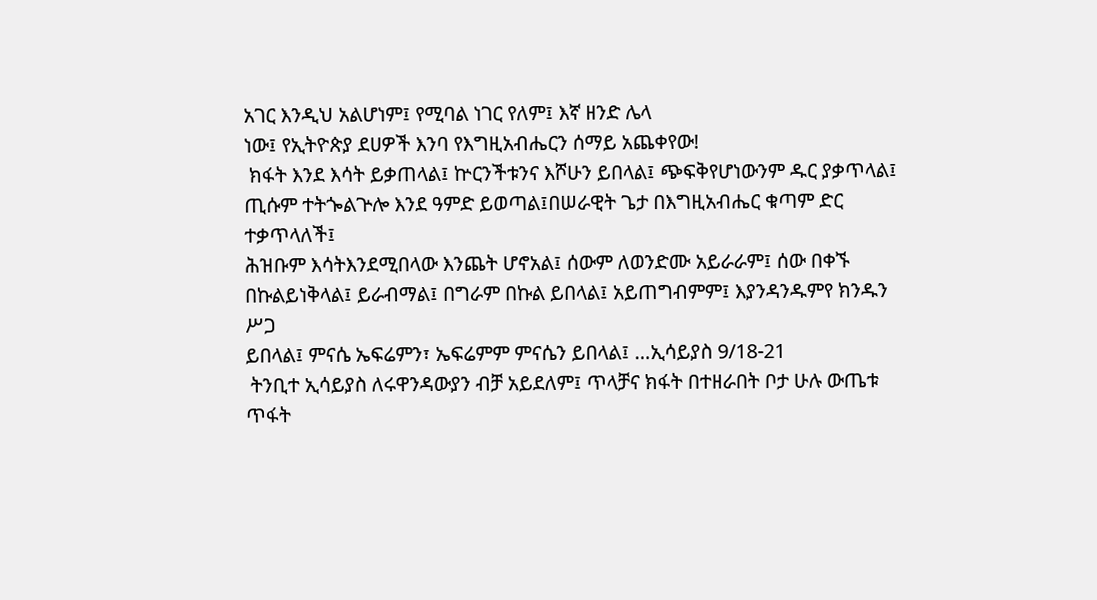አገር እንዲህ አልሆነም፤ የሚባል ነገር የለም፤ እኛ ዘንድ ሌላ
ነው፤ የኢትዮጵያ ደሀዎች እንባ የእግዚአብሔርን ሰማይ አጨቀየው!
 ክፋት እንደ እሳት ይቃጠላል፤ ኵርንችቱንና እሾሁን ይበላል፤ ጭፍቅየሆነውንም ዱር ያቃጥላል፤
ጢሱም ተትጐልጕሎ እንደ ዓምድ ይወጣል፤በሠራዊት ጌታ በእግዚአብሔር ቁጣም ድር ተቃጥላለች፤
ሕዝቡም እሳትእንደሚበላው እንጨት ሆኖአል፤ ሰውም ለወንድሙ አይራራም፤ ሰው በቀኙ
በኩልይነቅላል፤ ይራብማል፤ በግራም በኩል ይበላል፤ አይጠግብምም፤ እያንዳንዱምየ ክንዱን ሥጋ
ይበላል፤ ምናሴ ኤፍሬምን፣ ኤፍሬምም ምናሴን ይበላል፤ …ኢሳይያስ 9/18-21
 ትንቢተ ኢሳይያስ ለሩዋንዳውያን ብቻ አይደለም፤ ጥላቻና ክፋት በተዘራበት ቦታ ሁሉ ውጤቱ
ጥፋት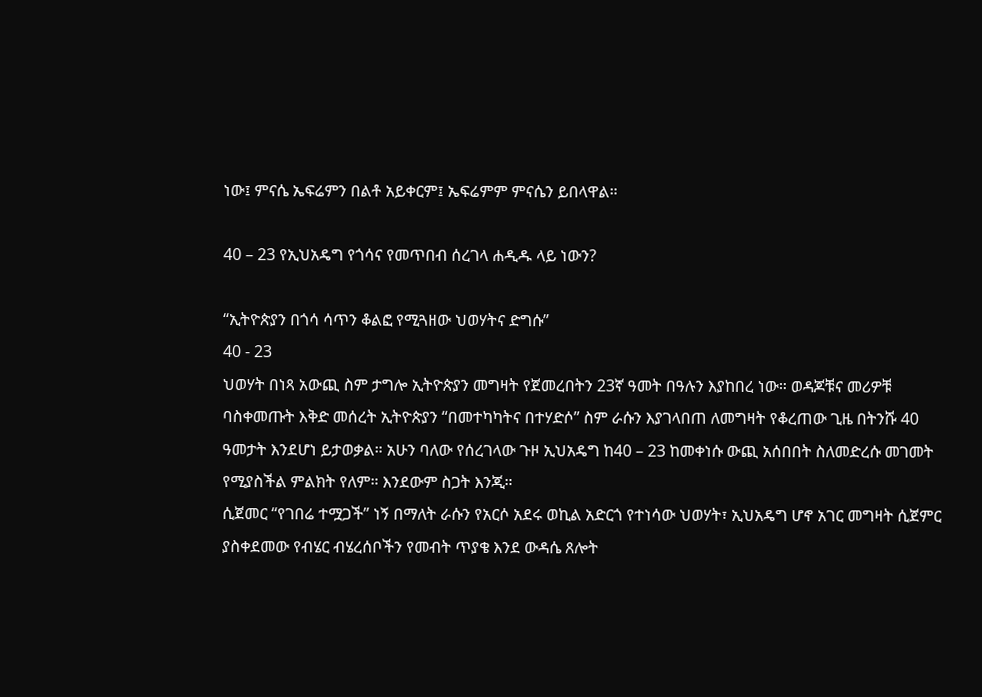ነው፤ ምናሴ ኤፍሬምን በልቶ አይቀርም፤ ኤፍሬምም ምናሴን ይበላዋል።

40 – 23 የኢህአዴግ የጎሳና የመጥበብ ሰረገላ ሐዲዱ ላይ ነውን?

“ኢትዮጵያን በጎሳ ሳጥን ቆልፎ የሚጓዘው ህወሃትና ድግሱ”
40 - 23
ህወሃት በነጻ አውጪ ስም ታግሎ ኢትዮጵያን መግዛት የጀመረበትን 23ኛ ዓመት በዓሉን እያከበረ ነው። ወዳጆቹና መሪዎቹ ባስቀመጡት እቅድ መሰረት ኢትዮጵያን “በመተካካትና በተሃድሶ” ስም ራሱን እያገላበጠ ለመግዛት የቆረጠው ጊዜ በትንሹ 40 ዓመታት እንደሆነ ይታወቃል። አሁን ባለው የሰረገላው ጉዞ ኢህአዴግ ከ40 – 23 ከመቀነሱ ውጪ አሰበበት ስለመድረሱ መገመት የሚያስችል ምልክት የለም። እንደውም ስጋት እንጂ።
ሲጀመር “የገበሬ ተሟጋች” ነኝ በማለት ራሱን የአርሶ አደሩ ወኪል አድርጎ የተነሳው ህወሃት፣ ኢህአዴግ ሆኖ አገር መግዛት ሲጀምር ያስቀደመው የብሄር ብሄረሰቦችን የመብት ጥያቄ እንደ ውዳሴ ጸሎት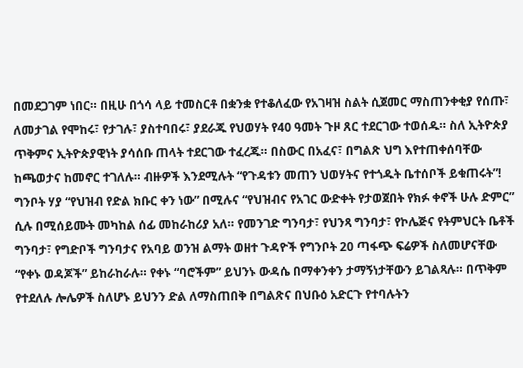በመደጋገም ነበር። በዚሁ በጎሳ ላይ ተመስርቶ በቋንቋ የተቆለፈው የአገዛዝ ስልት ሲጀመር ማስጠንቀቂያ የሰጡ፣ ለመታገል የሞከሩ፣ የታገሉ፣ ያስተባበሩ፣ ያደራጁ የህወሃት የ40 ዓመት ጉዞ ጸር ተደርገው ተወሰዱ። ስለ ኢትዮጵያ ጥቅምና ኢትዮጵያዊነት ያሳሰቡ ጠላት ተደርገው ተፈረጁ። በስውር በአፈና፣ በግልጽ ህግ እየተጠቀሰባቸው ከጫወታና ከመኖር ተገለሉ። ብዙዎች እንደሚሉት “የጉዳቱን መጠን ህወሃትና የተጎዱት ቤተሰቦች ይቁጠሩት”!
ግንቦት ሃያ “የህዝብ የድል ክቡር ቀን ነው” በሚሉና “የህዝብና የአገር ውድቀት የታወጀበት የክፉ ቀኖች ሁሉ ድምር” ሲሉ በሚሰይሙት መካከል ሰፊ መከራከሪያ አለ። የመንገድ ግንባታ፣ የህንጻ ግንባታ፣ የኮሌጅና የትምህርት ቤቶች ግንባታ፣ የግድቦች ግንባታና የአባይ ወንዝ ልማት ወዘተ ጉዳዮች የግንቦት 20 ጣፋጭ ፍሬዎች ስለመሆናቸው “የቀኑ ወዳጆች” ይከራከራሉ። የቀኑ “ባሮችም” ይህንኑ ውዳሴ በማቀንቀን ታማኝነታቸውን ይገልጻሉ። በጥቅም የተደለሉ ሎሌዎች ስለሆኑ ይህንን ድል ለማስጠበቅ በግልጽና በህቡዕ አድርጉ የተባሉትን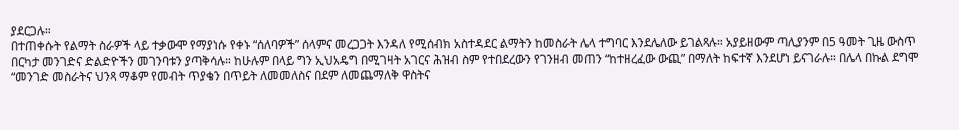ያደርጋሉ።
በተጠቀሱት የልማት ስራዎች ላይ ተቃውሞ የማያነሱ የቀኑ “ሰለባዎች” ሰላምና መረጋጋት እንዳለ የሚሰብክ አስተዳደር ልማትን ከመስራት ሌላ ተግባር እንደሌለው ይገልጻሉ። አያይዘውም ጣሊያንም በ5 ዓመት ጊዜ ውስጥ በርካታ መንገድና ድልድዮችን መገንባቱን ያጣቅሳሉ። ከሁሉም በላይ ግን ኢህአዴግ በሚገዛት አገርና ሕዝብ ስም የተበደረውን የገንዘብ መጠን “ከተዘረፈው ውጪ” በማለት ከፍተኛ እንደሆነ ይናገራሉ። በሌላ በኩል ደግሞ “መንገድ መስራትና ህንጻ ማቆም የመብት ጥያቄን በጥይት ለመመለስና በደም ለመጨማለቅ ዋስትና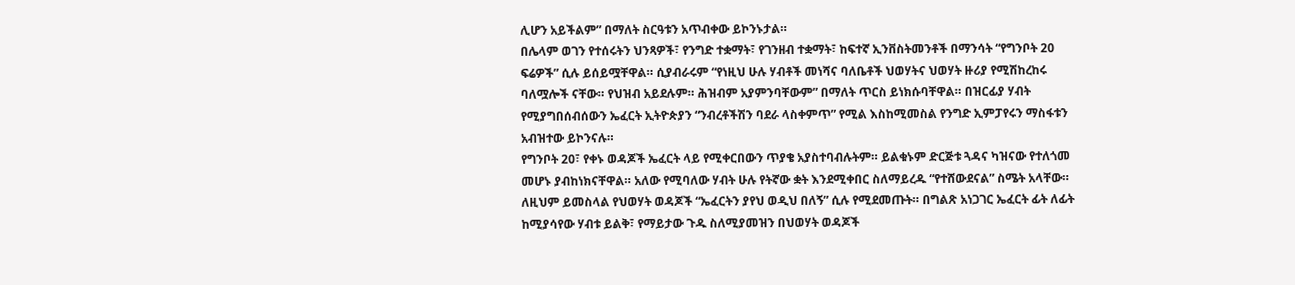ሊሆን አይችልም” በማለት ስርዓቱን አጥብቀው ይኮንኑታል።
በሌላም ወገን የተሰሩትን ህንጻዎች፣ የንግድ ተቋማት፣ የገንዘብ ተቋማት፣ ከፍተኛ ኢንቨስትመንቶች በማንሳት “የግንቦት 20 ፍሬዎች” ሲሉ ይሰይሟቸዋል። ሲያብራሩም “የነዚህ ሁሉ ሃብቶች መነሻና ባለቤቶች ህወሃትና ህወሃት ዙሪያ የሚሽከረከሩ ባለሟሎች ናቸው። የህዝብ አይደሉም። ሕዝብም አያምንባቸውም” በማለት ጥርስ ይነክሱባቸዋል። በዝርፊያ ሃብት የሚያግበሰብሰውን ኤፈርት ኢትዮጵያን “ንብረቶችሽን ባደራ ላስቀምጥ” የሚል እስከሚመስል የንግድ ኢምፓየሩን ማስፋቱን አብዝተው ይኮንናሉ።
የግንቦት 20፣ የቀኑ ወዳጆች ኤፈርት ላይ የሚቀርበውን ጥያቄ አያስተባብሉትም። ይልቁኑም ድርጅቱ ጓዳና ካዝናው የተለጎመ መሆኑ ያብከነክናቸዋል። አለው የሚባለው ሃብት ሁሉ የትኛው ቋት እንደሚቀበር ስለማይረዱ “የተሸውደናል” ስሜት አላቸው። ለዚህም ይመስላል የህወሃት ወዳጆች “ኤፈርትን ያየህ ወዲህ በለኝ” ሲሉ የሚደመጡት። በግልጽ አነጋገር ኤፈርት ፊት ለፊት ከሚያሳየው ሃብቱ ይልቅ፣ የማይታው ጉዱ ስለሚያመዝን በህወሃት ወዳጆች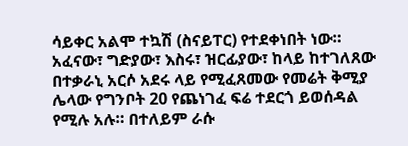ሳይቀር አልሞ ተኳሽ (ስናይፐር) የተደቀነበት ነው።
አፈናው፣ ግድያው፣ እስሩ፣ ዝርፊያው፣ ከላይ ከተገለጸው በተቃራኒ አርሶ አደሩ ላይ የሚፈጸመው የመሬት ቅሚያ ሌላው የግንቦት 20 የጨነገፈ ፍሬ ተደርጎ ይወሰዳል የሚሉ አሉ። በተለይም ራሱ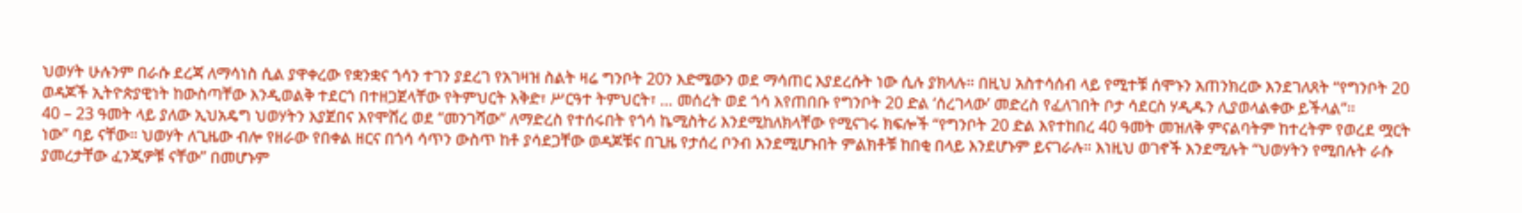ህወሃት ሁሉንም በራሱ ደረጃ ለማሳነስ ሲል ያዋቀረው የቋንቋና ጎሳን ተገን ያደረገ የአገዛዝ ስልት ዛሬ ግንቦት 20ን እድሜውን ወደ ማሳጠር እያደረሱት ነው ሲሉ ያክላሉ። በዚህ አስተሳሰብ ላይ የሚተቹ ሰሞኑን አጠንክረው እንደገለጸት “የግንቦት 20 ወዳጆች ኢትዮጵያዊነት ከውስጣቸው እንዲወልቅ ተደርጎ በተዘጋጀላቸው የትምህርት እቅድ፣ ሥርዓተ ትምህርት፣ … መሰረት ወደ ጎሳ እየጠበቡ የግንቦት 20 ድል ‘ሰረገላው’ መድረስ የፈለገበት ቦታ ሳደርስ ሃዲዱን ሊያወላልቀው ይችላል”፡፡
40 – 23 ዓመት ላይ ያለው ኢህአዴግ ህወሃትን እያጀበና እየሞሸረ ወደ “መንገሻው” ለማድረስ የተሰሩበት የጎሳ ኬሚስትሪ እንደሚከለክላቸው የሚናገሩ ክፍሎች “የግንቦት 20 ድል እየተከበረ 40 ዓመት መዝለቅ ምናልባትም ከተረትም የወረደ ሟርት ነው” ባይ ናቸው። ህወሃት ለጊዜው ብሎ የዘራው የበቀል ዘርና በጎሳ ሳጥን ውስጥ ከቶ ያሳደጋቸው ወዳጆቹና በጊዜ የታሰረ ቦንብ እንደሚሆኑበት ምልክቶቹ ከበቂ በላይ እንደሆኑም ይናገራሉ። እነዚህ ወገኖች እንደሚሉት “ህወሃትን የሚበሉት ራሱ ያመረታቸው ፈንጂዎቹ ናቸው” በመሆኑም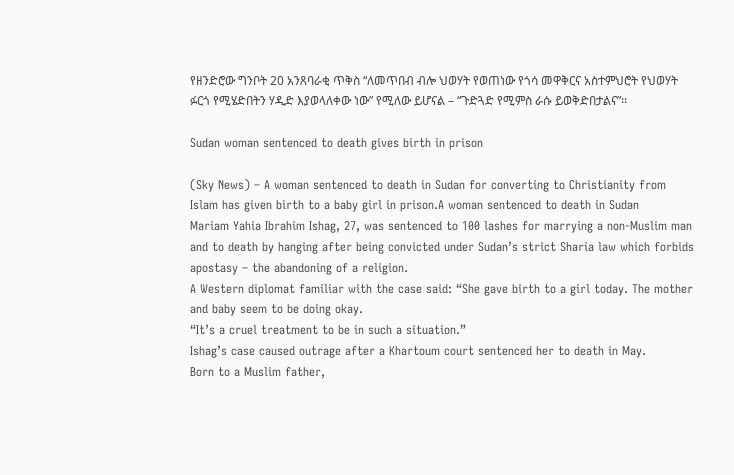የዘንድሮው ግንቦት 20 አንጸባራቂ ጥቅስ “ለመጥበብ ብሎ ህወሃት የወጠነው የጎሳ መዋቅርና አስተምህሮት የህወሃት ፉርጎ የሚሄድበትን ሃዲድ እያወላለቀው ነው” የሚለው ይሆናል – “ጉድጓድ የሚምስ ራሱ ይወቅድበታልና”፡፡

Sudan woman sentenced to death gives birth in prison

(Sky News) – A woman sentenced to death in Sudan for converting to Christianity from Islam has given birth to a baby girl in prison.A woman sentenced to death in Sudan
Mariam Yahia Ibrahim Ishag, 27, was sentenced to 100 lashes for marrying a non-Muslim man and to death by hanging after being convicted under Sudan’s strict Sharia law which forbids apostasy – the abandoning of a religion.
A Western diplomat familiar with the case said: “She gave birth to a girl today. The mother and baby seem to be doing okay.
“It’s a cruel treatment to be in such a situation.”
Ishag’s case caused outrage after a Khartoum court sentenced her to death in May.
Born to a Muslim father,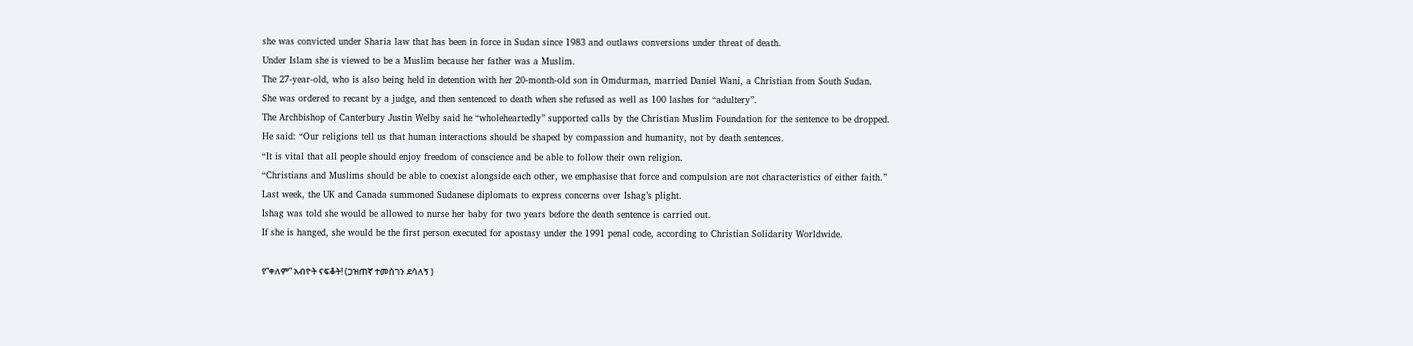she was convicted under Sharia law that has been in force in Sudan since 1983 and outlaws conversions under threat of death.
Under Islam she is viewed to be a Muslim because her father was a Muslim.
The 27-year-old, who is also being held in detention with her 20-month-old son in Omdurman, married Daniel Wani, a Christian from South Sudan.
She was ordered to recant by a judge, and then sentenced to death when she refused as well as 100 lashes for “adultery”.
The Archbishop of Canterbury Justin Welby said he “wholeheartedly” supported calls by the Christian Muslim Foundation for the sentence to be dropped.
He said: “Our religions tell us that human interactions should be shaped by compassion and humanity, not by death sentences.
“It is vital that all people should enjoy freedom of conscience and be able to follow their own religion.
“Christians and Muslims should be able to coexist alongside each other, we emphasise that force and compulsion are not characteristics of either faith.”
Last week, the UK and Canada summoned Sudanese diplomats to express concerns over Ishag’s plight.
Ishag was told she would be allowed to nurse her baby for two years before the death sentence is carried out.
If she is hanged, she would be the first person executed for apostasy under the 1991 penal code, according to Christian Solidarity Worldwide.

የ“ቀለም” አብዮት ናፍቆት! (ጋዝጠኛ ተመሰገን ደሳለኝ )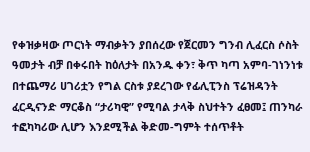የቀዝቃዛው ጦርነት ማብቃትን ያበሰረው የጀርመን ግንብ ሊፈርስ ሶስት ዓመታት ብቻ በቀሩበት ከዕለታት በአንዱ ቀን፣ ቅጥ ካጣ አምባ-ገነንነቱ በተጨማሪ ሀገሪቷን የግል ርስቱ ያደረገው የፊሊፒንስ ፕሬዝዳንት ፈርዲናንድ ማርቆስ “ታሪካዊ” የሚባል ታላቅ ስህተትን ፈፀመ፤ ጠንካራ ተፎካካሪው ሊሆን እንደሚችል ቅድመ-ግምት ተሰጥቶት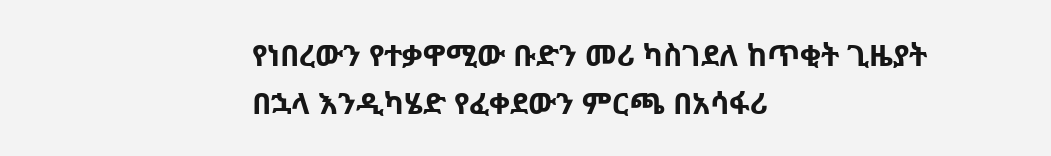የነበረውን የተቃዋሚው ቡድን መሪ ካስገደለ ከጥቂት ጊዜያት በኋላ እንዲካሄድ የፈቀደውን ምርጫ በአሳፋሪ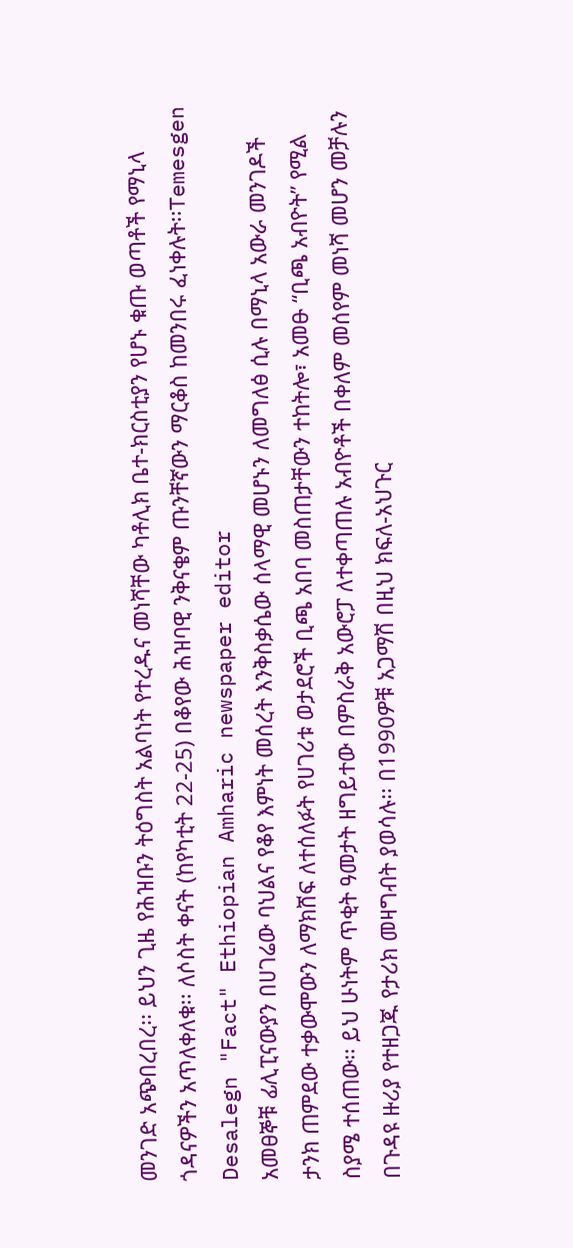መንገድ አጭበረበረ፡፡ ይህን ጊዜ የሕዝቡን ትዕግስት አልባነት የተረዱና መነሻቸው ካቶሊክ ቤተ-ክርስቲያን የሆኑ ቁጡ ወጣቶች የማኒላ ጎዳናዎችን አጥለቀለቁ፡፡ ለሶስት ቀናት (ከየካቲት 22-25) በቆየው ሕዝባዊ ንቅናቄም ጡንቸኛውን ማርቆስ ከመንበሩ ፈነቀሉት፡፡Temesgen Desalegn "Fact" Ethiopian Amharic newspaper editor
አመፀኞቹ ፊሊፒናውያን በሀገሬው ባህልና የቆየ እምነት መሰረት እንቅስቃሴው ሰላማዊ መሆኑን ለመግለፅ ሲሉ በማኒላ አውራ መንገዶች ታንክ ጠምደው ተቃውሞውን ለማክሸፍ ለተሰለፉት የሀገሪቱ ወታደሮች ቢጫ አበባ መስጠታቸውን ተከትሎ፣ አመፁ “ቢጫ አብዮት” የሚል ስያሜ ተሰጠው፡፡ ይህ ሁነትም ጥቂት ዓመታት ዘግይተው በምስራቅ አውሮፓ ለተቀጣጠሉ አብዮቶች በቀለም መሰየም መነሻ መሆን መቻሉን በጉዳዩ ዙሪያ የተዘጋጁ የታሪክ መዛግብት ያወሳሉ፡፡ በ1990ዎቹ አጋማሽ በዚህ ክፍለ-አህጉር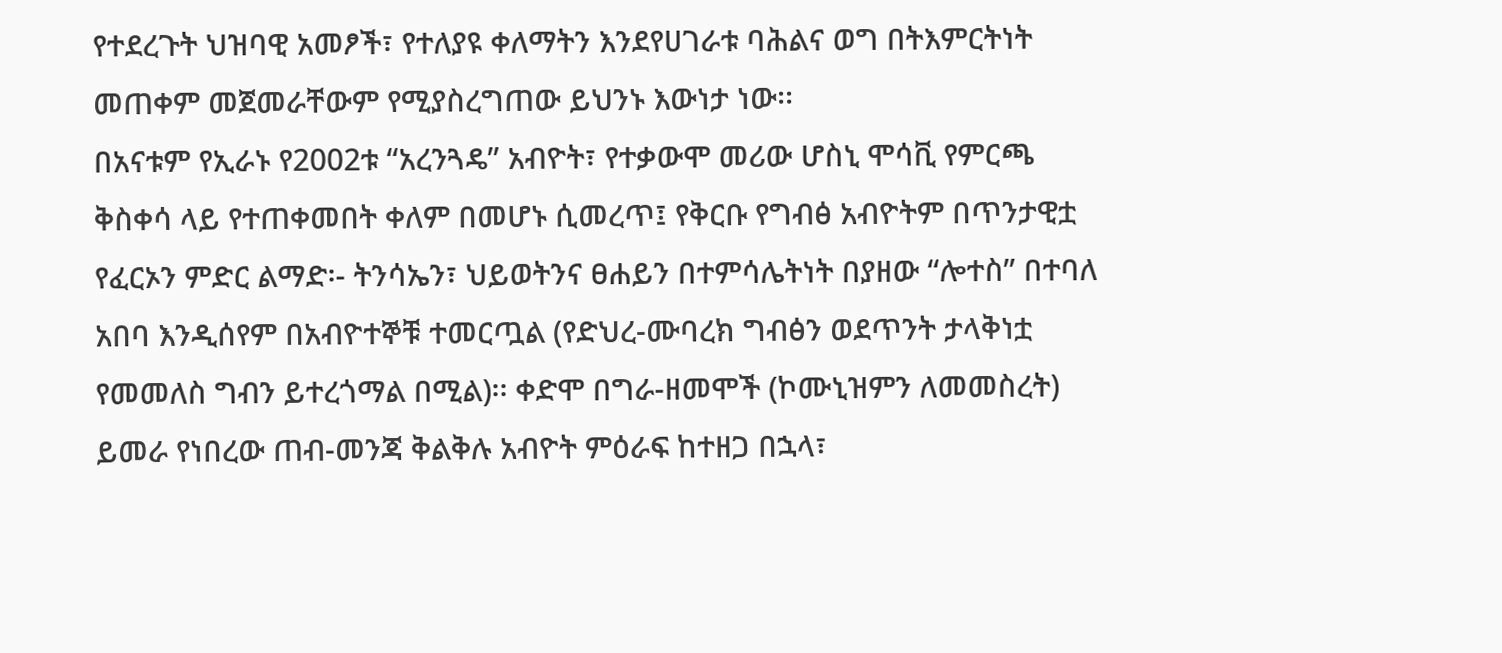የተደረጉት ህዝባዊ አመፆች፣ የተለያዩ ቀለማትን እንደየሀገራቱ ባሕልና ወግ በትእምርትነት መጠቀም መጀመራቸውም የሚያስረግጠው ይህንኑ እውነታ ነው፡፡
በአናቱም የኢራኑ የ2002ቱ “አረንጓዴ” አብዮት፣ የተቃውሞ መሪው ሆስኒ ሞሳቪ የምርጫ ቅስቀሳ ላይ የተጠቀመበት ቀለም በመሆኑ ሲመረጥ፤ የቅርቡ የግብፅ አብዮትም በጥንታዊቷ የፈርኦን ምድር ልማድ፡- ትንሳኤን፣ ህይወትንና ፀሐይን በተምሳሌትነት በያዘው “ሎተስ” በተባለ አበባ እንዲሰየም በአብዮተኞቹ ተመርጧል (የድህረ-ሙባረክ ግብፅን ወደጥንት ታላቅነቷ የመመለስ ግብን ይተረጎማል በሚል)፡፡ ቀድሞ በግራ-ዘመሞች (ኮሙኒዝምን ለመመስረት) ይመራ የነበረው ጠብ-መንጃ ቅልቅሉ አብዮት ምዕራፍ ከተዘጋ በኋላ፣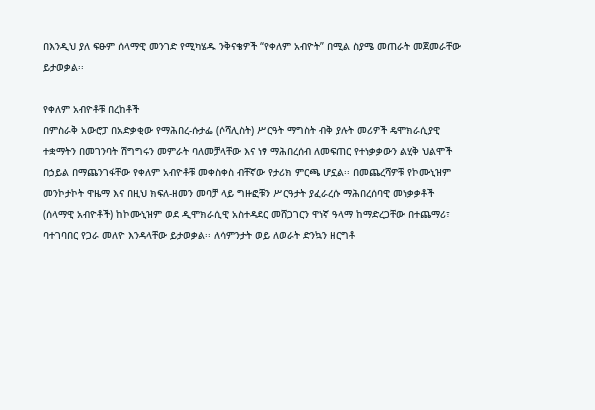በእንዲህ ያለ ፍፁም ሰላማዊ መንገድ የሚካሄዱ ንቅናቄዎች “የቀለም አብዮት” በሚል ስያሜ መጠራት መጀመራቸው ይታወቃል፡፡

የቀለም አብዮቶቹ በረከቶች
በምስራቅ አውሮፓ በአድቃቂው የማሕበረ-ሱታፌ (ሶሻሊስት) ሥርዓት ማግስት ብቅ ያሉት መሪዎች ዴሞክራሲያዊ ተቋማትን በመገንባት ሽግግሩን መምራት ባለመቻላቸው እና ነፃ ማሕበረሰብ ለመፍጠር የተነቃቃውን ልሂቅ ህልሞች በኃይል በማጨንገፋቸው የቀለም አብዮቶቹ መቀስቀስ ብቸኛው የታሪክ ምርጫ ሆኗል፡፡ በመጨረሻዎቹ የኮሙኒዝም መንኮታኮት ዋዜማ እና በዚህ ክፍለ-ዘመን መባቻ ላይ ግዙፎቹን ሥርዓታት ያፈራረሱ ማሕበረሰባዊ መነቃቃቶች (ሰላማዊ አብዮቶች) ከኮሙኒዝም ወደ ዲሞክራሲዊ አስተዳደር መሸጋገርን ዋነኛ ዓላማ ከማድረጋቸው በተጨማሪ፣ ባተገባበር የጋራ መለዮ እንዳላቸው ይታወቃል፡፡ ለሳምንታት ወይ ለወራት ድንኳን ዘርግቶ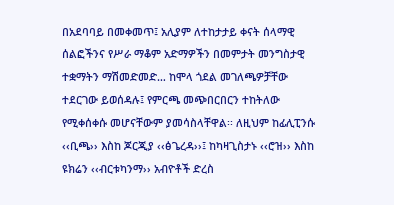በአደባባይ በመቀመጥ፤ አሊያም ለተከታታይ ቀናት ሰላማዊ ሰልፎችንና የሥራ ማቆም አድማዎችን በመምታት መንግስታዊ ተቋማትን ማሽመድመድ… ከሞላ ጎደል መገለጫዎቻቸው ተደርገው ይወሰዳሉ፤ የምርጫ መጭበርበርን ተከትለው የሚቀሰቀሱ መሆናቸውም ያመሳስላቸዋል፡፡ ለዚህም ከፊሊፒንሱ ‹‹ቢጫ›› እስከ ጆርጂያ ‹‹ፅጌረዳ››፤ ከካዛጊስታኑ ‹‹ሮዝ›› እስከ ዩክሬን ‹‹ብርቱካንማ›› አብዮቶች ድረስ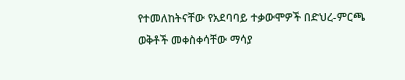የተመለከትናቸው የአደባባይ ተቃውሞዎች በድህረ-ምርጫ ወቅቶች መቀስቀሳቸው ማሳያ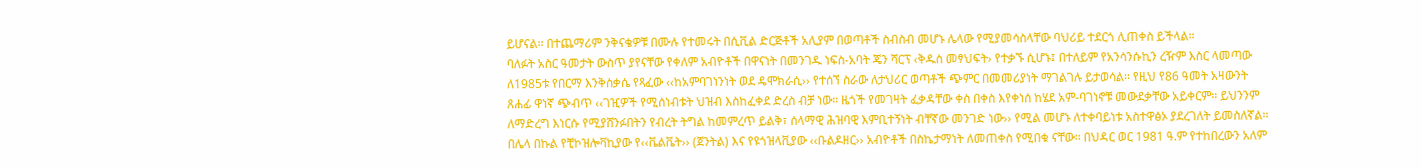ይሆናል፡፡ በተጨማሪም ንቅናቄዎቹ በሙሉ የተመሩት በሲቪል ድርጅቶች አሊያም በወጣቶች ስብስብ መሆኑ ሌላው የሚያመሳስላቸው ባህሪይ ተደርጎ ሊጠቀስ ይችላል፡፡
ባለፉት አስር ዓመታት ውስጥ ያየናቸው የቀለም አብዮቶች በዋናነት በመንገዱ ነፍስ-አባት ጄን ሻርፕ ‹ቅዱስ መፃህፍት› የተቃኙ ሲሆኑ፤ በተለይም የአንሳንሱኪን ረዥም እስር ላመጣው ለ1985ቱ የበርማ እንቅስቃሴ የጻፈው ‹‹ከአምባገነንነት ወደ ዴሞክራሲ›› የተሰኘ ስራው ለታህሪር ወጣቶች ጭምር በመመሪያነት ማገልገሉ ይታወሳል፡፡ የዚህ የ86 ዓመት አዛውንት ጸሐፊ ዋነኛ ጭብጥ ‹‹ገዢዎች የሚሰነብቱት ህዝብ እስከፈቀደ ድረስ ብቻ ነው፡፡ ዜጎች የመገዛት ፈቃዳቸው ቀስ በቀስ እየቀነሰ ከሄደ አም-ባገነኖቹ መውደቃቸው አይቀርም፡፡ ይህንንም ለማድረግ እነርሱ የሚያሸንፉበትን የብረት ትግል ከመምረጥ ይልቅ፣ ሰላማዊ ሕዝባዊ እምቢተኝነት ብቸኛው መንገድ ነው›› የሚል መሆኑ ለተቀባይነቱ አስተዋፅኦ ያደረገለት ይመስለኛል፡፡
በሌላ በኩል የቺኮዝሎቫኪያው የ‹‹ቬልቬት›› (ጀንትል) እና የዩጎዝላቪያው ‹‹ቡልዶዘር›› አብዮቶች በስኬታማነት ለመጠቀስ የሚበቁ ናቸው፡፡ በህዳር ወር 1981 ዓ.ም የተከበረውን አለም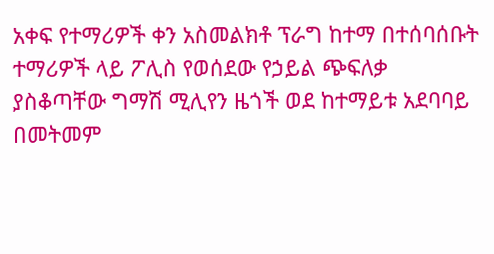አቀፍ የተማሪዎች ቀን አስመልክቶ ፕራግ ከተማ በተሰባሰቡት ተማሪዎች ላይ ፖሊስ የወሰደው የኃይል ጭፍለቃ ያስቆጣቸው ግማሽ ሚሊየን ዜጎች ወደ ከተማይቱ አደባባይ በመትመም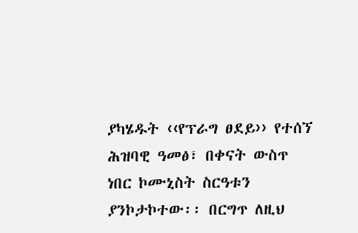ያካሄዱት ‹‹የፕራግ ፀደይ›› የተሰኘ ሕዝባዊ ዓመፅ፣ በቀናት ውስጥ ነበር ኮሙኒስት ስርዓቱን ያንኮታኮተው፡፡ በርግጥ ለዚህ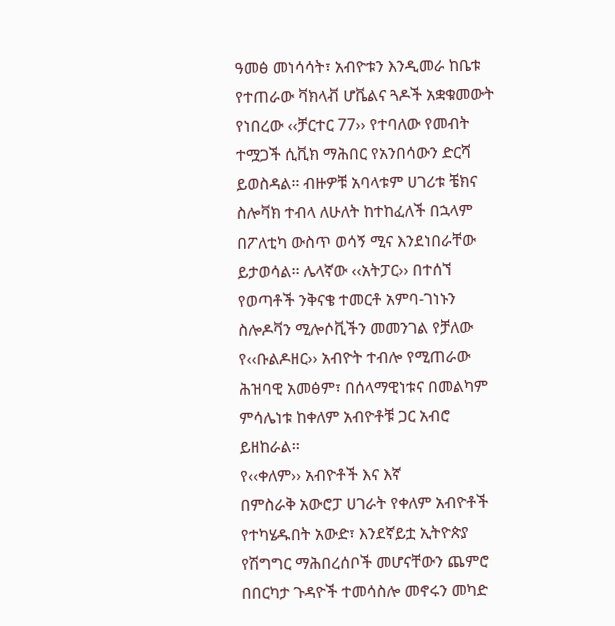ዓመፅ መነሳሳት፣ አብዮቱን እንዲመራ ከቤቱ የተጠራው ቫክላቭ ሆቬልና ጓዶች አቋቁመውት የነበረው ‹‹ቻርተር 77›› የተባለው የመብት ተሟጋች ሲቪክ ማሕበር የአንበሳውን ድርሻ ይወስዳል፡፡ ብዙዎቹ አባላቱም ሀገሪቱ ቼክና ስሎቫክ ተብላ ለሁለት ከተከፈለች በኋላም በፖለቲካ ውስጥ ወሳኝ ሚና እንደነበራቸው ይታወሳል፡፡ ሌላኛው ‹‹አትፓር›› በተሰኘ የወጣቶች ንቅናቄ ተመርቶ አምባ-ገነኑን ስሎዶቫን ሚሎሶቪችን መመንገል የቻለው የ‹‹ቡልዶዘር›› አብዮት ተብሎ የሚጠራው ሕዝባዊ አመፅም፣ በሰላማዊነቱና በመልካም ምሳሌነቱ ከቀለም አብዮቶቹ ጋር አብሮ ይዘከራል፡፡
የ‹‹ቀለም›› አብዮቶች እና እኛ
በምስራቅ አውሮፓ ሀገራት የቀለም አብዮቶች የተካሄዱበት አውድ፣ እንደኛይቷ ኢትዮጵያ የሽግግር ማሕበረሰቦች መሆናቸውን ጨምሮ በበርካታ ጉዳዮች ተመሳስሎ መኖሩን መካድ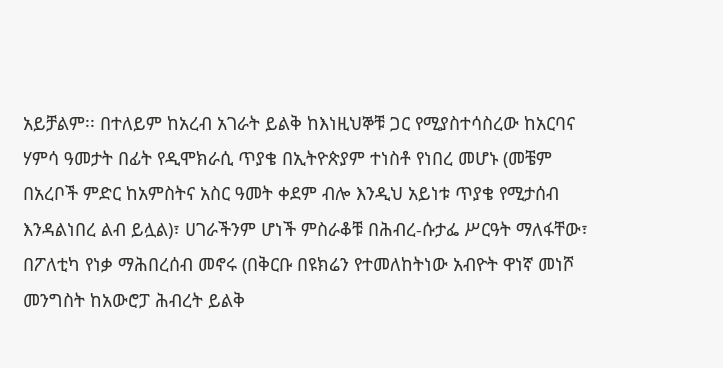አይቻልም፡፡ በተለይም ከአረብ አገራት ይልቅ ከእነዚህኞቹ ጋር የሚያስተሳስረው ከአርባና ሃምሳ ዓመታት በፊት የዲሞክራሲ ጥያቄ በኢትዮጵያም ተነስቶ የነበረ መሆኑ (መቼም በአረቦች ምድር ከአምስትና አስር ዓመት ቀደም ብሎ እንዲህ አይነቱ ጥያቄ የሚታሰብ እንዳልነበረ ልብ ይሏል)፣ ሀገራችንም ሆነች ምስራቆቹ በሕብረ-ሱታፌ ሥርዓት ማለፋቸው፣ በፖለቲካ የነቃ ማሕበረሰብ መኖሩ (በቅርቡ በዩክሬን የተመለከትነው አብዮት ዋነኛ መነሾ መንግስት ከአውሮፓ ሕብረት ይልቅ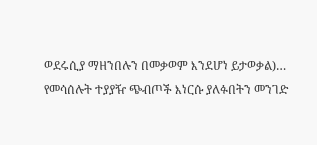ወደሩሲያ ማዘንበሉን በመቃወም እንደሆነ ይታወቃል)… የመሳሰሉት ተያያዥ ጭብጦች እነርሱ ያለፉበትን መንገድ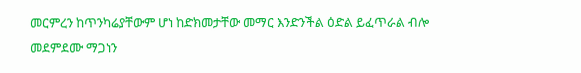መርምረን ከጥንካሬያቸውም ሆነ ከድክመታቸው መማር እንድንችል ዕድል ይፈጥራል ብሎ መደምደሙ ማጋነን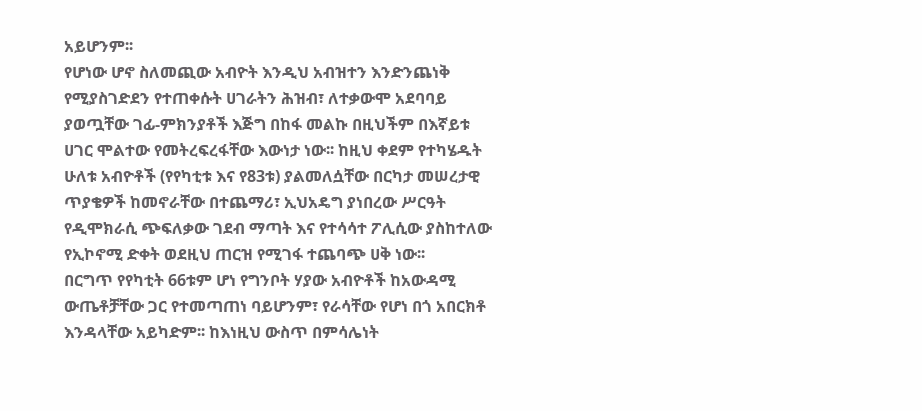አይሆንም፡፡
የሆነው ሆኖ ስለመጪው አብዮት እንዲህ አብዝተን እንድንጨነቅ የሚያስገድደን የተጠቀሱት ሀገራትን ሕዝብ፣ ለተቃውሞ አደባባይ ያወጧቸው ገፊ-ምክንያቶች እጅግ በከፋ መልኩ በዚህችም በእኛይቱ ሀገር ሞልተው የመትረፍረፋቸው እውነታ ነው፡፡ ከዚህ ቀደም የተካሄዱት ሁለቱ አብዮቶች (የየካቲቱ እና የ83ቱ) ያልመለሷቸው በርካታ መሠረታዊ ጥያቄዎች ከመኖራቸው በተጨማሪ፣ ኢህአዴግ ያነበረው ሥርዓት የዲሞክራሲ ጭፍለቃው ገደብ ማጣት እና የተሳሳተ ፖሊሲው ያስከተለው የኢኮኖሚ ድቀት ወደዚህ ጠርዝ የሚገፋ ተጨባጭ ሀቅ ነው፡፡
በርግጥ የየካቲት 66ቱም ሆነ የግንቦት ሃያው አብዮቶች ከአውዳሚ ውጤቶቻቸው ጋር የተመጣጠነ ባይሆንም፣ የራሳቸው የሆነ በጎ አበርክቶ እንዳላቸው አይካድም፡፡ ከእነዚህ ውስጥ በምሳሌነት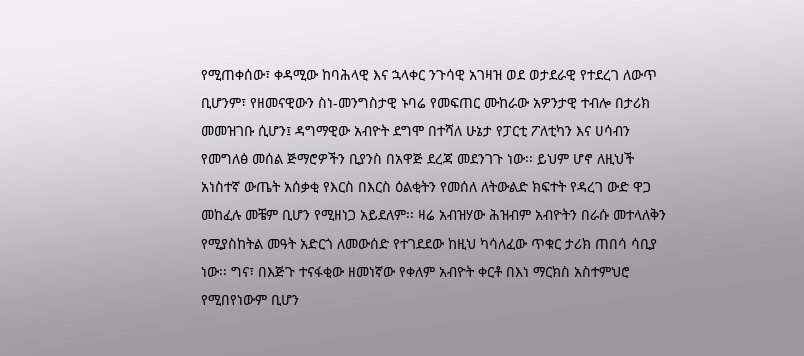የሚጠቀሰው፣ ቀዳሚው ከባሕላዊ እና ኋላቀር ንጉሳዊ አገዛዝ ወደ ወታደራዊ የተደረገ ለውጥ ቢሆንም፣ የዘመናዊውን ስነ-መንግስታዊ ኑባሬ የመፍጠር ሙከራው አዎንታዊ ተብሎ በታሪክ መመዝገቡ ሲሆን፤ ዳግማዊው አብዮት ደግሞ በተሻለ ሁኔታ የፓርቲ ፖለቲካን እና ሀሳብን የመግለፅ መሰል ጅማሮዎችን ቢያንስ በአዋጅ ደረጃ መደንገጉ ነው፡፡ ይህም ሆኖ ለዚህች አነስተኛ ውጤት አሰቃቂ የእርስ በእርስ ዕልቂትን የመሰለ ለትውልድ ክፍተት የዳረገ ውድ ዋጋ መከፈሉ መቼም ቢሆን የሚዘነጋ አይደለም፡፡ ዛሬ አብዝሃው ሕዝብም አብዮትን በራሱ መተላለቅን የሚያስከትል መዓት አድርጎ ለመውሰድ የተገደደው ከዚህ ካሳለፈው ጥቁር ታሪክ ጠበሳ ሳቢያ ነው፡፡ ግና፣ በእጅጉ ተናፋቂው ዘመነኛው የቀለም አብዮት ቀርቶ በእነ ማርክስ አስተምህሮ የሚበየነውም ቢሆን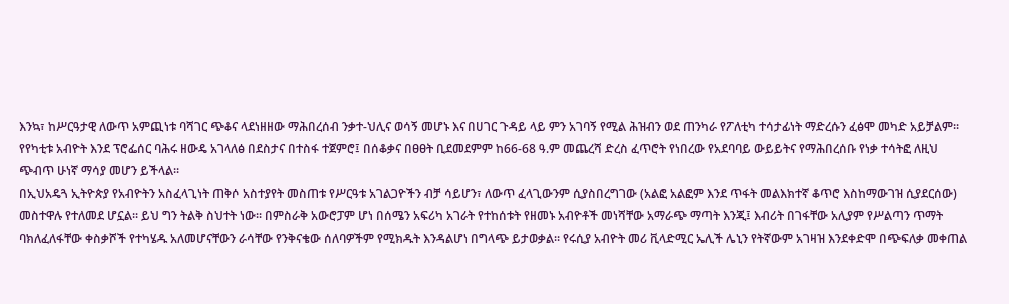እንኳ፣ ከሥርዓታዊ ለውጥ አምጪነቱ ባሻገር ጭቆና ላደነዘዘው ማሕበረሰብ ንቃተ-ህሊና ወሳኝ መሆኑ እና በሀገር ጉዳይ ላይ ምን አገባኝ የሚል ሕዝብን ወደ ጠንካራ የፖለቲካ ተሳታፊነት ማድረሱን ፈፅሞ መካድ አይቻልም፡፡ የየካቲቱ አብዮት እንደ ፕሮፌሰር ባሕሩ ዘውዴ አገላለፅ በደስታና በተስፋ ተጀምሮ፤ በሰቆቃና በፀፀት ቢደመደምም ከ66-68 ዓ.ም መጨረሻ ድረስ ፈጥሮት የነበረው የአደባባይ ውይይትና የማሕበረሰቡ የነቃ ተሳትፎ ለዚህ ጭብጥ ሁነኛ ማሳያ መሆን ይችላል፡፡
በኢህአዴጓ ኢትዮጵያ የአብዮትን አስፈላጊነት ጠቅሶ አስተያየት መስጠቱ የሥርዓቱ አገልጋዮችን ብቻ ሳይሆን፣ ለውጥ ፈላጊውንም ሲያስበረግገው (አልፎ አልፎም እንደ ጥፋት መልእክተኛ ቆጥሮ እስከማውገዝ ሲያደርሰው) መስተዋሉ የተለመደ ሆኗል፡፡ ይህ ግን ትልቅ ስህተት ነው፡፡ በምስራቅ አውሮፓም ሆነ በሰሜን አፍሪካ አገራት የተከሰቱት የዘመኑ አብዮቶች መነሻቸው አማራጭ ማጣት እንጂ፤ እብሪት በገፋቸው አሊያም የሥልጣን ጥማት ባክለፈለፋቸው ቀስቃሾች የተካሄዱ አለመሆናቸውን ራሳቸው የንቅናቄው ሰለባዎችም የሚክዱት እንዳልሆነ በግላጭ ይታወቃል፡፡ የሩሲያ አብዮት መሪ ቪላድሚር ኤሊች ሌኒን የትኛውም አገዛዝ እንደቀድሞ በጭፍለቃ መቀጠል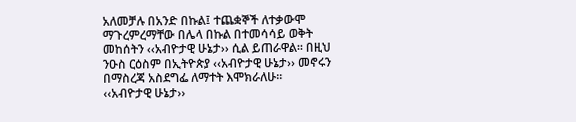አለመቻሉ በአንድ በኩል፤ ተጨቋኞች ለተቃውሞ ማጉረምረማቸው በሌላ በኩል በተመሳሳይ ወቅት መከሰትን ‹‹አብዮታዊ ሁኔታ›› ሲል ይጠራዋል፡፡ በዚህ ንዑስ ርዕስም በኢትዮጵያ ‹‹አብዮታዊ ሁኔታ›› መኖሩን በማስረጃ አስደግፌ ለማተት እሞክራለሁ፡፡
‹‹አብዮታዊ ሁኔታ››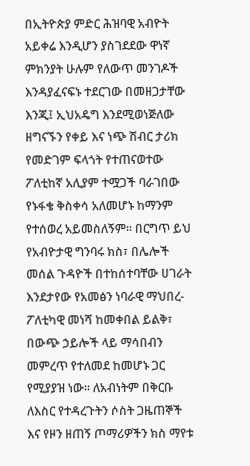በኢትዮጵያ ምድር ሕዝባዊ አብዮት አይቀሬ እንዲሆን ያስገደደው ዋነኛ ምክንያት ሁሉም የለውጥ መንገዶች እንዳያፈናፍኑ ተደርገው በመዘጋታቸው እንጂ፤ ኢህአዴግ እንደሚወነጅለው ዘግናኙን የቀይ እና ነጭ ሽብር ታሪክ የመድገም ፍላጎት የተጠናወተው ፖለቲከኛ አሊያም ተሟጋች ባራገበው የኑፋቄ ቅስቀሳ አለመሆኑ ከማንም የተሰወረ አይመስለኝም፡፡ በርግጥ ይህ የአብዮታዊ ግንባሩ ክስ፣ በሌሎች መሰል ጉዳዮች በተከሰተባቸው ሀገራት እንደታየው የአመፅን ነባራዊ ማህበረ-ፖለቲካዊ መነሻ ከመቀበል ይልቅ፣ በውጭ ኃይሎች ላይ ማሳበብን መምረጥ የተለመደ ከመሆኑ ጋር የሚያያዝ ነው፡፡ ለአብነትም በቅርቡ ለእስር የተዳረጉትን ሶስት ጋዜጠኞች እና የዞን ዘጠኝ ጦማሪዎችን ክስ ማየቱ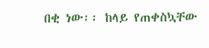በቂ ነው፡፡ ከላይ የጠቀስኳቸው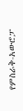የምስራቅ-አውሮፓ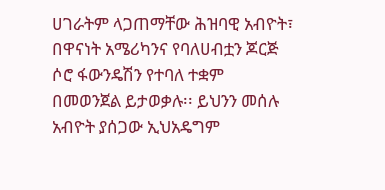ሀገራትም ላጋጠማቸው ሕዝባዊ አብዮት፣ በዋናነት አሜሪካንና የባለሀብቷን ጆርጅ ሶሮ ፋውንዴሽን የተባለ ተቋም በመወንጀል ይታወቃሉ፡፡ ይህንን መሰሉ አብዮት ያሰጋው ኢህአዴግም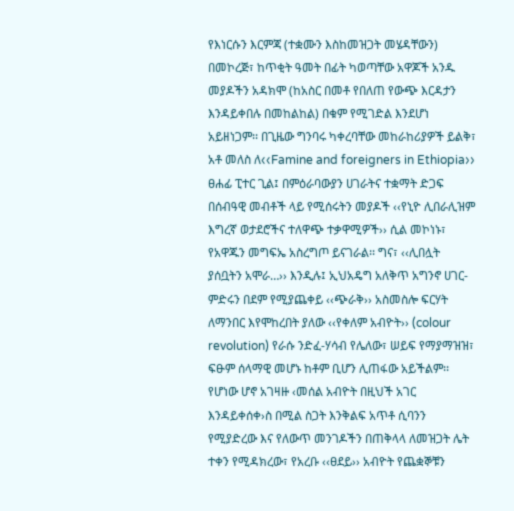የእነርሱን እርምጃ (ተቋሙን እስከመዝጋት መሄዳቸውን) በመኮረጅ፣ ከጥቂት ዓመት በፊት ካወጣቸው አዋጆች አንዱ መያዶችን አዳክሞ (ከአስር በመቶ የበለጠ የውጭ እርዳታን እንዳይቀበሉ በመከልከል) በቁም የሚገድል እንደሆነ አይዘነጋም፡፡ በጊዜው ግንባሩ ካቀረባቸው መከራከሪያዎች ይልቅ፣ አቶ መለስ ለ‹‹Famine and foreigners in Ethiopia›› ፀሐፊ ፒተር ጊል፤ በምዕራባውያን ሀገራትና ተቋማት ድጋፍ በሰብዓዊ መብቶች ላይ የሚሰሩትን መያዶች ‹‹የኒዮ ሊበራሊዝም እግረኛ ወታደሮችና ተለዋጭ ተቃዋሚዎች›› ሲል መኮነኑ፣ የአዋጁን መግፍኤ አስረግጦ ይናገራል፡፡ ግና፣ ‹‹ሊበሏት ያሰቧትን አሞራ…›› እንዲሉ፤ ኢህአዴግ አለቅጥ አግንኖ ሀገር-ምድሩን በደም የሚያጨቀይ ‹‹ጭራቅ›› አስመስሎ ፍርሃት ለማንበር እየሞከረበት ያለው ‹‹የቀለም አብዮት›› (colour revolution) የራሱ ንድፈ-ሃሳብ የሌለው፣ ሠይፍ የማያማዝዝ፣ ፍፁም ሰላማዊ መሆኑ ከቶም ቢሆን ሊጠፋው አይችልም፡፡
የሆነው ሆኖ አገዛዙ ‹መሰል አብዮት በዚህች አገር እንዳይቀሰቀ›ስ በሚል ስጋት እንቅልፍ አጥቶ ሲባንን የሚያድረው እና የለውጥ መንገዶችን በጠቅላላ ለመዝጋት ሌት ተቀን የሚዳክረው፣ የአረቡ ‹‹ፀደይ›› አብዮት የጨቋኞቹን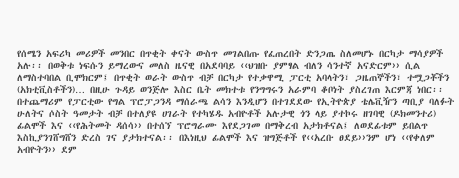የሰሜን አፍሪካ መሪዎች መንበር በጥቂት ቀናት ውስጥ መገልበጡ የፈጠረበት ድንጋጤ ስለመሆኑ በርካታ ማሳያዎች አሉ፡፡ በወቅቱ ነፍሱን ይማረውና መለስ ዜናዊ በአደባባይ ‹‹ህዝቡ ያምፃል ብለን ሳንተኛ አናድርም›› ሲል ለማስተባበል ቢሞክርም፤ በጥቂት ወራት ውስጥ ብቻ በርካታ የተቃዋሚ ፓርቲ አባላትን፣ ጋዜጠኞችን፣ ተሟጋቾችን (አክቲቪስቶችን)… በዚሁ ጉዳይ ወንጅሎ እስር ቤት መክተቱ የንግግሩን አራምባ ቆቦነት ያስረገጠ እርምጃ ነበር፡፡ በተጨማሪም የፓርቲው የግል ፕሮፓጋንዳ ማሰራጫ ልሳን እንዲሆን በተገደደው የኢትዮጵያ ቴሌቪዥን ጣቢያ ባለፉት ሁለትና ሶስት ዓመታት ብቻ በተለያዩ ሀገራት የተካሄዱ አብዮቶች አሉታዊ ጎን ላይ ያተኮሩ ዘገባዊ (ዶክመንተሪ) ፊልሞች እና ‹‹የሕትመት ዳሰሳ›› በተሰኘ ፕሮግራሙ እየደጋገመ በማቅረብ አታክቶናል፤ ለወደፊቱም ይበልጥ እስኪያንገሸግሸን ድረስ ገና ያታክተናል፡፡ በእነዚህ ፊልሞች እና ዝግጅቶች የ‹‹አረቡ ፀደይ››ንም ሆነ ‹‹የቀለም አብዮትን›› ደም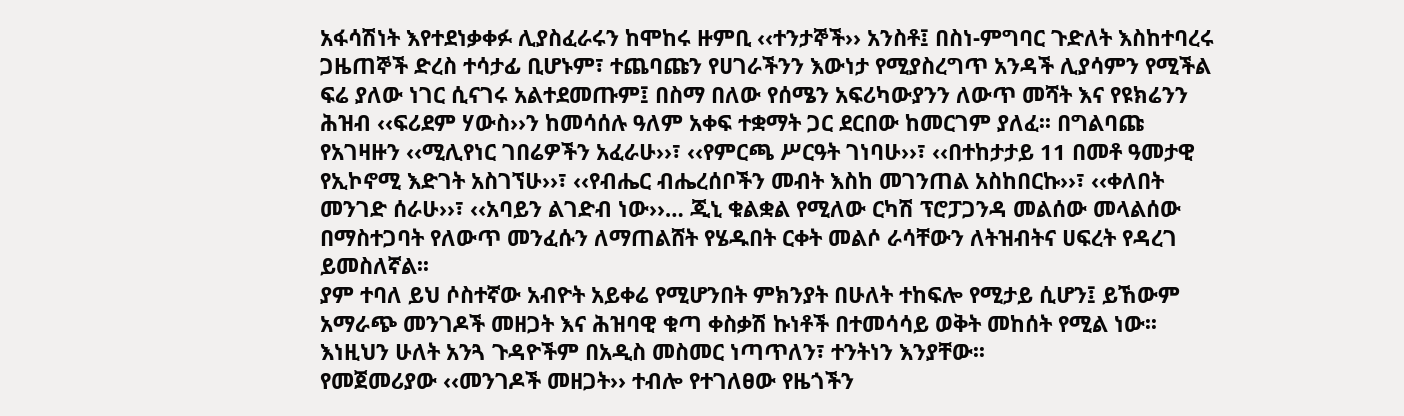አፋሳሽነት እየተደነቃቀፉ ሊያስፈራሩን ከሞከሩ ዙምቢ ‹‹ተንታኞች›› አንስቶ፤ በስነ-ምግባር ጉድለት እስከተባረሩ ጋዜጠኞች ድረስ ተሳታፊ ቢሆኑም፣ ተጨባጩን የሀገራችንን እውነታ የሚያስረግጥ አንዳች ሊያሳምን የሚችል ፍሬ ያለው ነገር ሲናገሩ አልተደመጡም፤ በስማ በለው የሰሜን አፍሪካውያንን ለውጥ መሻት እና የዩክሬንን ሕዝብ ‹‹ፍሪደም ሃውስ››ን ከመሳሰሉ ዓለም አቀፍ ተቋማት ጋር ደርበው ከመርገም ያለፈ፡፡ በግልባጩ የአገዛዙን ‹‹ሚሊየነር ገበሬዎችን አፈራሁ››፣ ‹‹የምርጫ ሥርዓት ገነባሁ››፣ ‹‹በተከታታይ 11 በመቶ ዓመታዊ የኢኮኖሚ እድገት አስገኘሁ››፣ ‹‹የብሔር ብሔረሰቦችን መብት እስከ መገንጠል አስከበርኩ››፣ ‹‹ቀለበት መንገድ ሰራሁ››፣ ‹‹አባይን ልገድብ ነው››… ጂኒ ቁልቋል የሚለው ርካሽ ፕሮፓጋንዳ መልሰው መላልሰው በማስተጋባት የለውጥ መንፈሱን ለማጠልሸት የሄዱበት ርቀት መልሶ ራሳቸውን ለትዝብትና ሀፍረት የዳረገ ይመስለኛል፡፡
ያም ተባለ ይህ ሶስተኛው አብዮት አይቀሬ የሚሆንበት ምክንያት በሁለት ተከፍሎ የሚታይ ሲሆን፤ ይኸውም አማራጭ መንገዶች መዘጋት እና ሕዝባዊ ቁጣ ቀስቃሽ ኩነቶች በተመሳሳይ ወቅት መከሰት የሚል ነው፡፡ እነዚህን ሁለት አንጓ ጉዳዮችም በአዲስ መስመር ነጣጥለን፣ ተንትነን እንያቸው፡፡
የመጀመሪያው ‹‹መንገዶች መዘጋት›› ተብሎ የተገለፀው የዜጎችን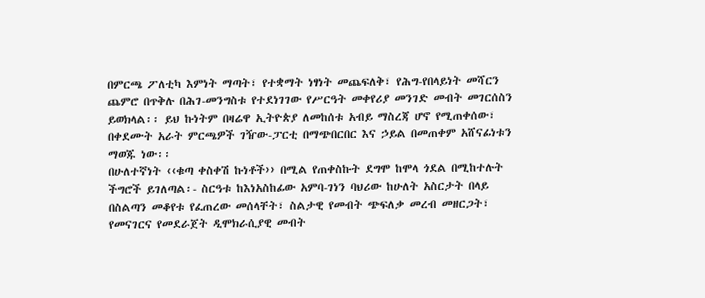በምርጫ ፖለቲካ እምነት ማጣት፣ የተቋማት ነፃነት መጨፍለቅ፣ የሕግ-የበላይነት መሻርን ጨምሮ በጥቅሉ በሕገ-መንግስቱ የተደነገገው የሥርዓት መቀየሪያ መንገድ መብት መገርሰስን ይወክላል፡፡ ይህ ኩነትም በዛሬዋ ኢትዮጵያ ለመከሰቱ አብይ ማስረጃ ሆኖ የሚጠቀሰው፣ በቀደሙት አራት ምርጫዎች ገዥው-ፓርቲ በማጭበርበር እና ኃይል በመጠቀም አሸናፊነቱን ማወጁ ነው፡፡
በሁለተኛነት ‹‹ቁጣ ቀስቀሽ ኩነቶች›› በሚል የጠቀስኩት ደግሞ ከሞላ ጎደል በሚከተሉት ችግሮች ይገለጣል፡- ስርዓቱ ከእነአስከፊው አምባ-ገነን ባህሪው ከሁለት አስርታት በላይ በስልጣን መቆየቱ የፈጠረው መሰላቸት፣ ስልታዊ የመብት ጭፍለቃ መረብ መዘርጋት፣ የመናገርና የመደራጀት ዲሞክራሲያዊ መብት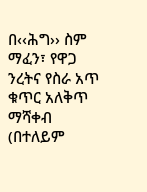በ‹‹ሕግ›› ስም ማፈን፣ የዋጋ ንረትና የስራ አጥ ቁጥር አለቅጥ ማሻቀብ (በተለይም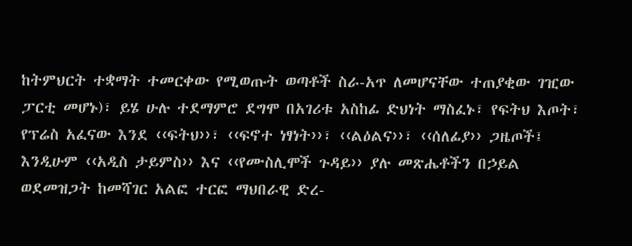ከትምህርት ተቋማት ተመርቀው የሚወጡት ወጣቶች ስራ-አጥ ለመሆናቸው ተጠያቂው ገዢው ፓርቲ መሆኑ)፣ ይሄ ሁሉ ተደማምሮ ደግሞ በአገሪቱ አስከፊ ድህነት ማስፈኑ፣ የፍትህ እጦት፣ የፕሬስ አፈናው እንደ ‹‹ፍትህ››፣ ‹‹ፍኖተ ነፃነት››፣ ‹‹ልዕልና››፣ ‹‹ሰለፊያ›› ጋዜጦች፤ እንዲሁም ‹‹አዲስ ታይምስ›› እና ‹‹የሙስሊሞች ጉዳይ›› ያሉ መጽሔቶችን በኃይል ወደመዝጋት ከመሻገር አልፎ ተርፎ ማህበራዊ ድረ-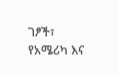ገፆች፣ የአሜሪካ እና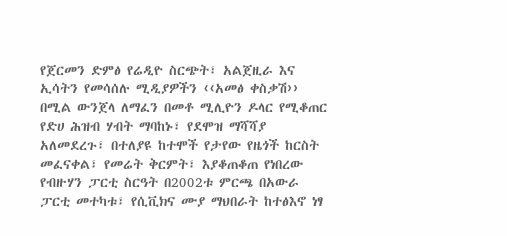የጀርመን ድምፅ የሬዲዮ ስርጭት፣ አልጀዚራ እና ኢሳትን የመሳሰሉ ሚዲያዎችን ‹‹አመፅ ቀስቃሽ›› በሚል ውንጀላ ለማፈን በመቶ ሚሊዮን ዶላር የሚቆጠር የድሀ ሕዝብ ሃብት ማባከኑ፣ የደሞዝ ማሻሻያ አለመደረጉ፣ በተለያዩ ከተሞች የታየው የዜጎች ከርስት መፈናቀል፣ የመሬት ቅርምት፣ እያቆጠቆጠ የነበረው የብዙሃን ፓርቲ ስርዓት በ2002ቱ ምርጫ በአውራ ፓርቲ መተካቱ፣ የሲቪክና ሙያ ማህበራት ከተፅእኖ ነፃ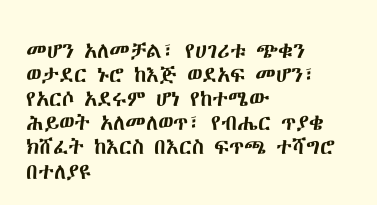መሆን አለመቻል፣ የሀገሪቱ ጭቁን ወታደር ኑሮ ከእጅ ወደአፍ መሆን፣ የአርሶ አደሩም ሆነ የከተሜው ሕይወት አለመለወጥ፣ የብሔር ጥያቄ ክሸፈት ከእርስ በእርስ ፍጥጫ ተሻግሮ በተለያዩ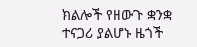ክልሎች የዘውጉ ቋንቋ ተናጋሪ ያልሆኑ ዜጎች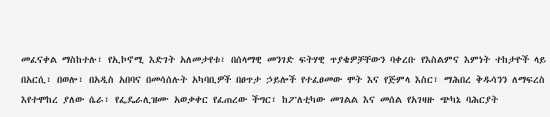መፈናቀል ማስከተሉ፣ የኢኮኖሚ እድገት አለመታየቱ፣ በሰላማዊ መንገድ ፍትሃዊ ጥያቄዎቻቸውን ባቀረቡ የእስልምና እምነት ተከታዮች ላይ በአርሲ፣ በወሎ፣ በአዲስ አበባና በመሳሰሉት አካባቢዎች በፀጥታ ኃይሎች የተፈፀመው ሞት እና የጅምላ እስር፣ ማሕበረ ቅዱሳንን ለማፍረስ እየተሞከረ ያለው ሴራ፣ የፌዴራሊዝሙ አወቃቀር የፈጠረው ችግር፣ ከፖለቲካው መገልል እና መሰል የአገዛዙ ጭካኔ ባሕርያት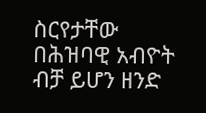ስርየታቸው በሕዝባዊ አብዮት ብቻ ይሆን ዘንድ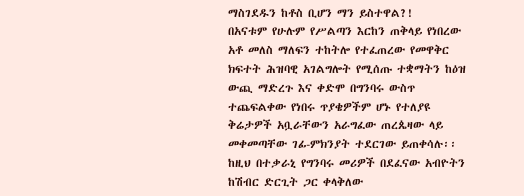ማስገደዱን ከቶስ ቢሆን ማን ይስተዋል?!
በአናቱም የሁሉም የሥልጣን እርከን ጠቅላይ የነበረው አቶ መለስ ማለፍን ተከትሎ የተፈጠረው የመዋቅር ክፍተት ሕዝባዊ አገልግሎት የሚሰጡ ተቋማትን ከዕዝ ውጪ ማድረጉ እና ቀድሞ በግንባሩ ውስጥ ተጨፍልቀው የነበሩ ጥያቄዎችም ሆኑ የተለያዩ ቅሬታዎች አቧራቸውን አራግፈው ጠረጴዛው ላይ መቀመጣቸው ገፊ-ምክንያት ተደርገው ይጠቀሳሉ፡፡
ከዚህ በተቃራኒ የግንባሩ መሪዎች በደፈናው አብዮትን ከሽብር ድርጊት ጋር ቀላቅለው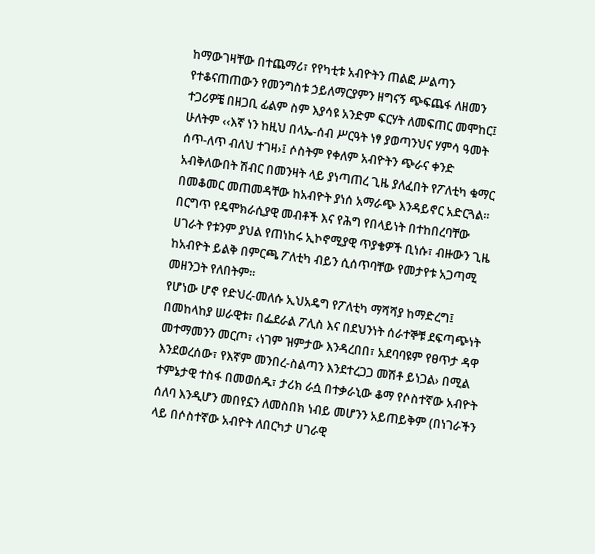ከማውገዛቸው በተጨማሪ፣ የየካቲቱ አብዮትን ጠልፎ ሥልጣን የተቆናጠጠውን የመንግስቱ ኃይለማርያምን ዘግናኝ ጭፍጨፋ ለዘመን ተጋሪዎቼ በዘጋቢ ፊልም ስም እያሳዩ አንድም ፍርሃት ለመፍጠር መሞከር፤ ሁለትም ‹‹እኛ ነን ከዚህ በላኤ-ሰብ ሥርዓት ነፃ ያወጣንህና ሃምሳ ዓመት ሰጥ-ለጥ ብለህ ተገዛ›፤ ሶስትም የቀለም አብዮትን ጭራና ቀንድ አብቅለውበት ሽብር በመንዛት ላይ ያነጣጠረ ጊዜ ያለፈበት የፖለቲካ ቁማር በመቆመር መጠመዳቸው ከአብዮት ያነሰ አማራጭ እንዳይኖር አድርጓል፡፡ በርግጥ የዴሞክራሲያዊ መብቶች እና የሕግ የበላይነት በተከበረባቸው ሀገራት የቱንም ያህል የጠነከሩ ኢኮኖሚያዊ ጥያቄዎች ቢነሱ፣ ብዙውን ጊዜ ከአብዮት ይልቅ በምርጫ ፖለቲካ ብይን ሲሰጥባቸው የመታየቱ አጋጣሚ መዘንጋት የለበትም፡፡
የሆነው ሆኖ የድህረ-መለሱ ኢህአዴግ የፖለቲካ ማሻሻያ ከማድረግ፤ በመከላከያ ሠራዊቱ፣ በፌደራል ፖሊስ እና በደህንነት ሰራተኞቹ ደፍጣጭነት መተማመንን መርጦ፣ ‹ነገም ዝምታው እንዳረበበ፣ አደባባዩም የፀጥታ ዳዋ እንደወረሰው፣ የእኛም መንበረ-ስልጣን እንደተረጋጋ መሽቶ ይነጋል› በሚል ተምኔታዊ ተስፋ በመወሰዱ፣ ታሪክ ራሷ በተቃራኒው ቆማ የሶስተኛው አብዮት ሰለባ እንዲሆን መበየኗን ለመስበክ ነብይ መሆንን አይጠይቅም (በነገራችን ላይ በሶስተኛው አብዮት ለበርካታ ሀገራዊ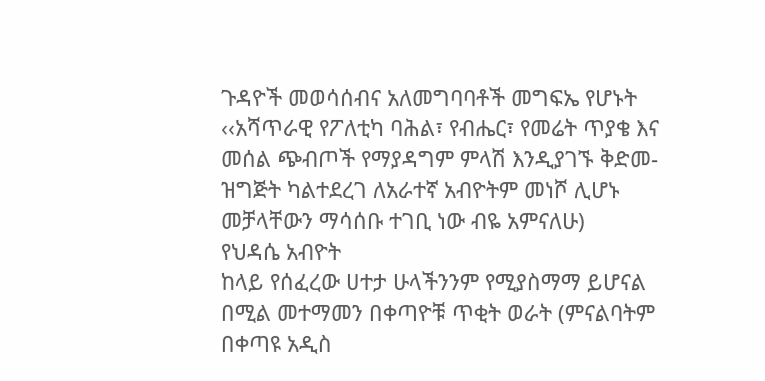ጉዳዮች መወሳሰብና አለመግባባቶች መግፍኤ የሆኑት ‹‹አሻጥራዊ የፖለቲካ ባሕል፣ የብሔር፣ የመሬት ጥያቄ እና መሰል ጭብጦች የማያዳግም ምላሽ እንዲያገኙ ቅድመ-ዝግጅት ካልተደረገ ለአራተኛ አብዮትም መነሾ ሊሆኑ መቻላቸውን ማሳሰቡ ተገቢ ነው ብዬ አምናለሁ)
የህዳሴ አብዮት
ከላይ የሰፈረው ሀተታ ሁላችንንም የሚያስማማ ይሆናል በሚል መተማመን በቀጣዮቹ ጥቂት ወራት (ምናልባትም በቀጣዩ አዲስ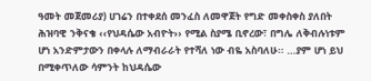ዓመት መጀመሪያ) ሀገሬን በተቀደሰ መንፈስ ለመዋጀት የግድ መቀስቀስ ያለበት ሕዝባዊ ንቅናቄ ‹‹የህዳሴው አብዮት›› የሚል ስያሜ ቢኖረው፣ በግሌ ለቅብሉነቱም ሆነ አንድምታውን በቀላሉ ለማብራራት የተሻለ ነው ብዬ አስባለሁ፡፡ …ያም ሆነ ይህ በሚቀጥለው ሳምንት ከህዳሴው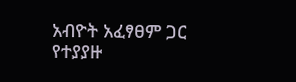አብዮት አፈፃፀም ጋር የተያያዙ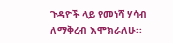ጉዳዮች ላይ የመነሻ ሃሳብ ለማቅረብ እሞክራለሁ፡፡